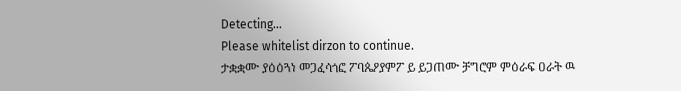Detecting...
Please whitelist dirzon to continue.
ታቋቋሙ ያዕዕጓነ መጋፈሳጎፎ ፖባጴዖያምፖ ይ ይጋጠሙ ቻግሮም ምዕራፍ ዐራት ዉ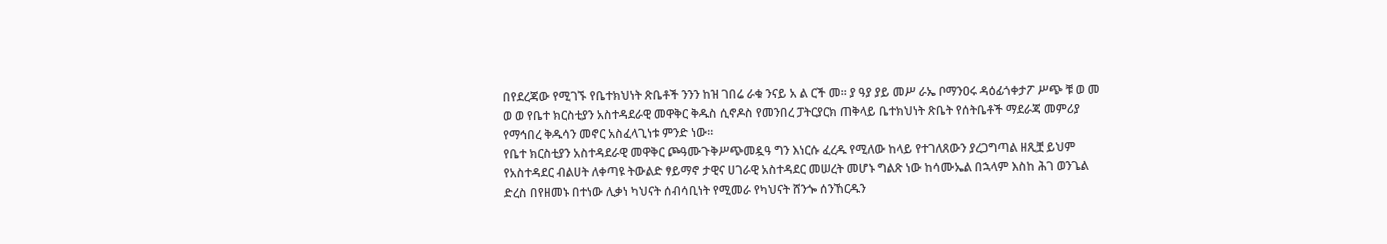በየደረጃው የሚገኙ የቤተክህነት ጽቤቶች ንንን ከዝ ገበሬ ራቁ ንናይ አ ል ርች መ። ያ ዓያ ያይ መሥ ራኤ ቦማንዐሩ ዳዕፊጎቀታፖ ሥጭ ቹ ወ መ ወ ወ የቤተ ክርስቲያን አስተዳደራዊ መዋቅር ቅዱስ ሲኖዶስ የመንበረ ፓትርያርክ ጠቅላይ ቤተክህነት ጽቤት የሰትቤቶች ማደራጃ መምሪያ የማኅበረ ቅዱሳን መኖር አስፈላጊነቱ ምንድ ነው።
የቤተ ክርስቲያን አስተዳደራዊ መዋቅር ጮዓሙጉቅሥጭመዷዓ ግን እነርሱ ፈረዱ የሚለው ከላይ የተገለጸውን ያረጋግጣል ዘጺቿ ይህም የአስተዳደር ብልሀት ለቀጣዩ ትውልድ ፃይማኖ ታዊና ሀገራዊ አስተዳደር መሠረት መሆኑ ግልጽ ነው ከሳሙኤል በኋላም እስከ ሕገ ወንጌል ድረስ በየዘመኑ በተነው ሊቃነ ካህናት ሰብሳቢነት የሚመራ የካህናት ሸንጐ ሰንኸርዱን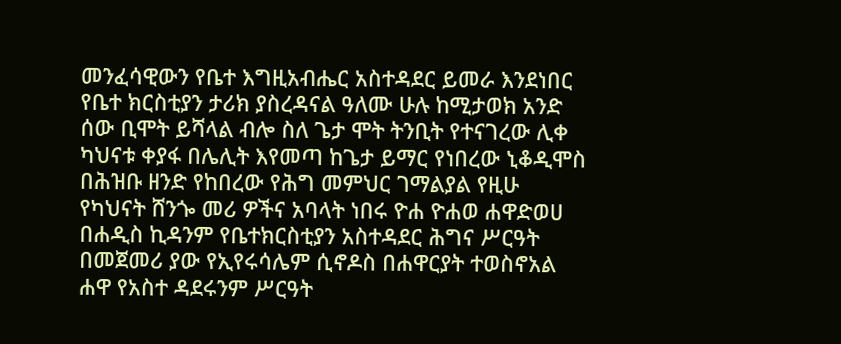መንፈሳዊውን የቤተ እግዚአብሔር አስተዳደር ይመራ እንደነበር የቤተ ክርስቲያን ታሪክ ያስረዳናል ዓለሙ ሁሉ ከሚታወክ አንድ ሰው ቢሞት ይሻላል ብሎ ስለ ጌታ ሞት ትንቢት የተናገረው ሊቀ ካህናቱ ቀያፋ በሌሊት እየመጣ ከጌታ ይማር የነበረው ኒቆዲሞስ በሕዝቡ ዘንድ የከበረው የሕግ መምህር ገማልያል የዚሁ የካህናት ሸንጐ መሪ ዎችና አባላት ነበሩ ዮሐ ዮሐወ ሐዋድወሀ በሐዲስ ኪዳንም የቤተክርስቲያን አስተዳደር ሕግና ሥርዓት በመጀመሪ ያው የኢየሩሳሌም ሲኖዶስ በሐዋርያት ተወስኖአል ሐዋ የአስተ ዳደሩንም ሥርዓት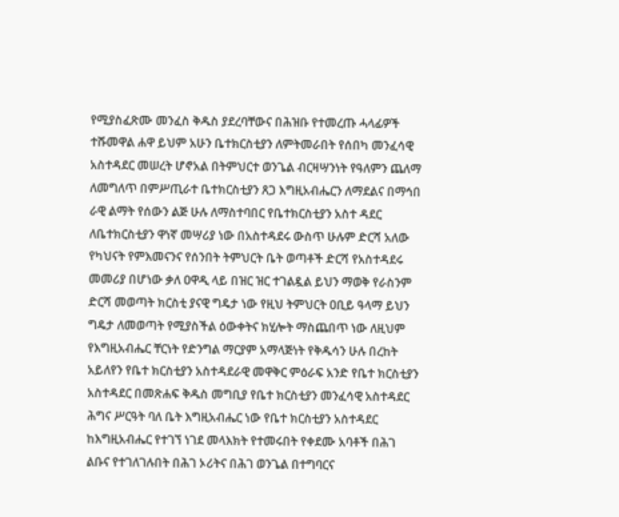የሚያስፈጽሙ መንፈስ ቅዱስ ያደረባቸውና በሕዝቡ የተመረጡ ሓላፊዎች ተሹመዋል ሐዋ ይህም አሁን ቤተክርስቲያን ለምትመራበት የሰበካ መንፈሳዊ አስተዳደር መሠረት ሆኖአል በትምህርተ ወንጌል ብርዛሣንነት የዓለምን ጨለማ ለመግለጥ በምሥጢራተ ቤተክርስቲያን ጸጋ እግዚአብሔርን ለማደልና በማኅበ ራዊ ልማት የሰውን ልጅ ሁሉ ለማስተባበር የቤተክርስቲያን አስተ ዳደር ለቤተክርስቲያን ዋነኛ መሣሪያ ነው በአስተዳደሩ ውስጥ ሁሉም ድርሻ አለው የካህናት የምእመናንና የሰንበት ትምህርት ቤት ወጣቶች ድርሻ የአስተዳደሩ መመሪያ በሆነው ቃለ ዐዋዲ ላይ በዝር ዝር ተገልዷል ይህን ማወቅ የራስንም ድርሻ መወጣት ክርስቲ ያናዊ ግዴታ ነው የዚህ ትምህርት ዐቢይ ዓላማ ይህን ግዴታ ለመወጣት የሚያስችል ዕውቀትና ክሂሎት ማስጨበጥ ነው ለዚህም የእግዚአብሔር ቸርነት የድንግል ማርያም አማላጅነት የቅዱሳን ሁሉ በረከት አይለየን የቤተ ክርስቲያን አስተዳደራዊ መዋቅር ምዕራፍ አንድ የቤተ ክርስቲያን አስተዳደር በመጽሐፍ ቅዱስ መግቢያ የቤተ ክርስቲያን መንፈሳዊ አስተዳደር ሕግና ሥርዓት ባለ ቤት እግዚአብሔር ነው የቤተ ክርስቲያን አስተዳደር ከእግዚአብሔር የተገኘ ነገደ መላእክት የተመሩበት የቀደሙ አባቶች በሕገ ልቡና የተገለገሉበት በሕገ ኦሪትና በሕገ ወንጌል በተግባርና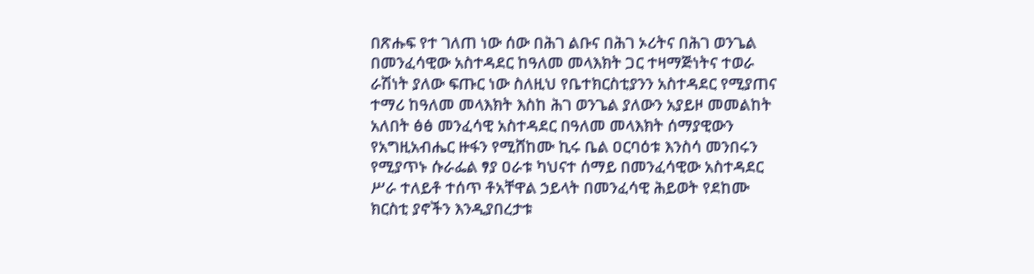በጽሑፍ የተ ገለጠ ነው ሰው በሕገ ልቡና በሕገ ኦሪትና በሕገ ወንጌል በመንፈሳዊው አስተዳደር ከዓለመ መላእክት ጋር ተዛማጅነትና ተወራ ራሽነት ያለው ፍጡር ነው ስለዚህ የቤተክርስቲያንን አስተዳደር የሚያጠና ተማሪ ከዓለመ መላእክት እስከ ሕገ ወንጌል ያለውን አያይዞ መመልከት አለበት ፅፅ መንፈሳዊ አስተዳደር በዓለመ መላእክት ሰማያዊውን የአግዚአብሔር ዙፋን የሚሸከሙ ኪሩ ቤል ዐርባዕቱ እንስሳ መንበሩን የሚያጥኑ ሱራፌል ፃያ ዐራቱ ካህናተ ሰማይ በመንፈሳዊው አስተዳደር ሥራ ተለይቶ ተሰጥ ቶአቸዋል ኃይላት በመንፈሳዊ ሕይወት የደከሙ ክርስቲ ያኖችን እንዲያበረታቱ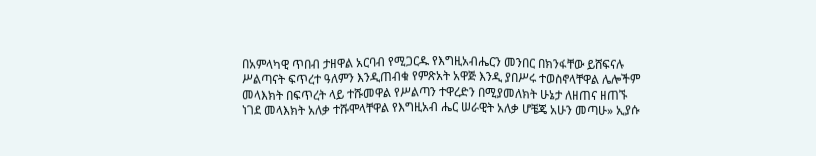በአምላካዊ ጥበብ ታዘዋል አርባብ የሚጋርዱ የእግዚአብሔርን መንበር በክንፋቸው ይሸፍናሉ ሥልጣናት ፍጥረተ ዓለምን እንዲጠብቁ የምጽአት አዋጅ እንዲ ያበሥሩ ተወስኖላቸዋል ሌሎችም መላእክት በፍጥረት ላይ ተሹመዋል የሥልጣን ተዋረድን በሚያመለክት ሁኔታ ለዘጠና ዘጠኙ ነገደ መላእክት አለቃ ተሹሞላቸዋል የእግዚአብ ሔር ሠራዊት አለቃ ሆቼጄ አሁን መጣሁ» ኢያሱ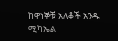ከዋነኞቹ አለቆች አንዱ ሚካኤል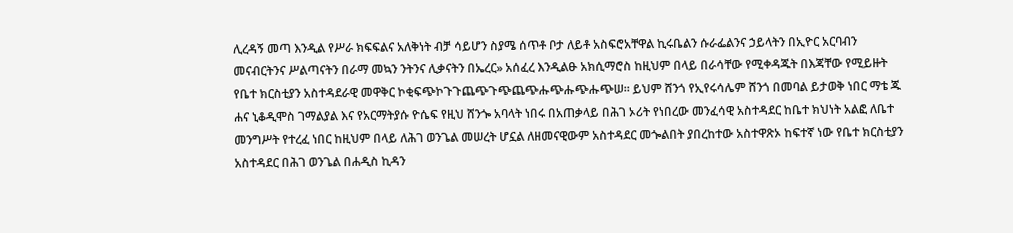ሊረዳኝ መጣ እንዲል የሥራ ክፍፍልና አለቅነት ብቻ ሳይሆን ስያሜ ሰጥቶ ቦታ ለይቶ አስፍሮአቸዋል ኪሩቤልን ሱራፌልንና ኃይላትን በኢዮር አርባብን መናብርትንና ሥልጣናትን በራማ መኳን ንትንና ሊቃናትን በኤረር» አሰፈረ እንዲልፁ አክሲማሮስ ከዚህም በላይ በራሳቸው የሚቀዳጁት በእጃቸው የሚይዙት የቤተ ክርስቲያን አስተዳደራዊ መዋቅር ኮቂፍጭኮጉጉጨጭጉጭጨጭሑጭሑጭሑጭሠ። ይህም ሸንጎ የኢየሩሳሌም ሸንጎ በመባል ይታወቅ ነበር ማቴ ጁ ሐና ኒቆዲሞስ ገማልያል እና የአርማትያሱ ዮሴፍ የዚህ ሸንጐ አባላት ነበሩ በአጠቃላይ በሕገ ኦሪት የነበረው መንፈሳዊ አስተዳደር ከቤተ ክህነት አልፎ ለቤተ መንግሥት የተረፈ ነበር ከዚህም በላይ ለሕገ ወንጌል መሠረት ሆኗል ለዘመናዊውም አስተዳደር መጐልበት ያበረከተው አስተዋጽኦ ከፍተኛ ነው የቤተ ክርስቲያን አስተዳደር በሕገ ወንጌል በሐዲስ ኪዳን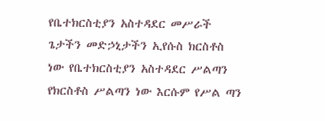የቤተክርስቲያን አስተዳደር መሥራች ጌታችን መድኃኒታችን ኢየሱስ ክርስቶስ ነው የቤተክርስቲያን አስተዳደር ሥልጣን የክርስቶስ ሥልጣን ነው እርሱም የሥል ጣን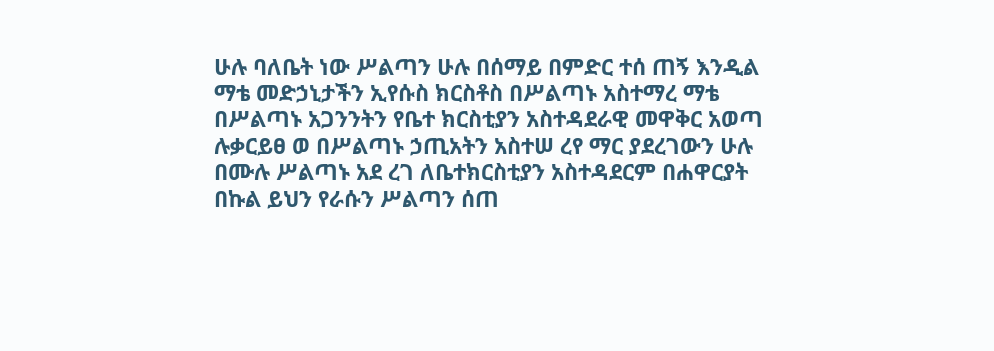ሁሉ ባለቤት ነው ሥልጣን ሁሉ በሰማይ በምድር ተሰ ጠኝ እንዲል ማቴ መድኃኒታችን ኢየሱስ ክርስቶስ በሥልጣኑ አስተማረ ማቴ በሥልጣኑ አጋንንትን የቤተ ክርስቲያን አስተዳደራዊ መዋቅር አወጣ ሉቃርይፀ ወ በሥልጣኑ ኃጢአትን አስተሠ ረየ ማር ያደረገውን ሁሉ በሙሉ ሥልጣኑ አደ ረገ ለቤተክርስቲያን አስተዳደርም በሐዋርያት በኩል ይህን የራሱን ሥልጣን ሰጠ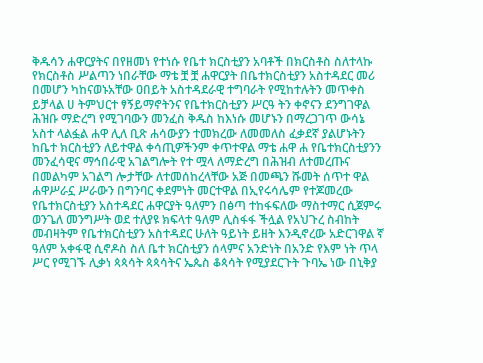ቅዱሳን ሐዋርያትና በየዘመነ የተነሱ የቤተ ክርስቲያን አባቶች በክርስቶስ ስለተላኩ የክርስቶስ ሥልጣን ነበራቸው ማቴ ቿ ቿ ሐዋርያት በቤተክርስቲያን አስተዳደር መሪ በመሆን ካከናወኑአቸው ዐበይት አስተዳደራዊ ተግባራት የሚከተሉትን መጥቀስ ይቻላል ሀ ትምህርተ ፃኝይማኖትንና የቤተክርስቲያን ሥርዓ ትን ቀኖናን ደንግገዋል ሕዝቡ ማድረግ የሚገባውን መንፈስ ቅዱስ ከእነሱ መሆኑን በማረጋገጥ ውሳኔ አስተ ላልፏል ሐዋ ሊለ ቢጽ ሐሳውያን ተመክረው ለመመለስ ፈቃደኛ ያልሆኑትን ከቤተ ክርስቲያን ለይተዋል ቀሳጢዎችንም ቀጥተዋል ማቴ ሐዋ ሐ የቤተክርስቲያንን መንፈሳዊና ማኅበራዊ አገልግሎት የተ ሟላ ለማድረግ በሕዝብ ለተመረጡና በመልካም አገልግ ሎታቸው ለተመሰከረላቸው አጅ በመጫን ሹመት ሰጥተ ዋል ሐዋሥራኗ ሥራውን በግንባር ቀደምነት መርተዋል በኢየሩሳሌም የተጆመረው የቤተክርስቲያን አስተዳደር ሐዋርያት ዓለምን በፅጣ ተከፋፍለው ማስተማር ሲጀምሩ ወንጌለ መንግሥት ወደ ተለያዩ ክፍላተ ዓለም ሊስፋፋ ችሏል የአህጉረ ስብከት መብዛትም የቤተክርስቲያን አስተዳደር ሁለት ዓይነት ይዘት እንዲኖረው አድርገዋል ኛ ዓለም አቀፋዊ ሲኖዶስ ስለ ቤተ ክርስቲያን ሰላምና አንድነት በአንድ የእም ነት ጥላ ሥር የሚገኙ ሊቃነ ጳጳሳት ጳጳሳትና ኤጴስ ቆጳሳት የሚያደርጉት ጉባኤ ነው በኒቅያ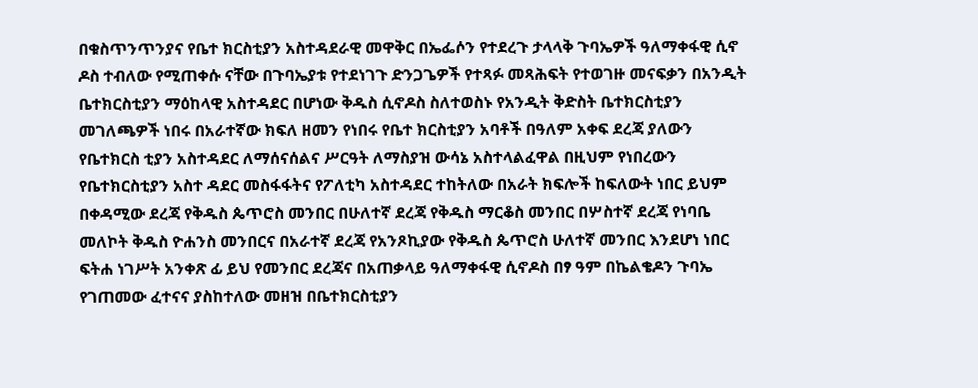በቁስጥንጥንያና የቤተ ክርስቲያን አስተዳደራዊ መዋቅር በኤፌሶን የተደረጉ ታላላቅ ጉባኤዎች ዓለማቀፋዊ ሲኖ ዶስ ተብለው የሚጠቀሱ ናቸው በጉባኤያቱ የተደነገጉ ድንጋጌዎች የተጻፉ መጻሕፍት የተወገዙ መናፍቃን በአንዲት ቤተክርስቲያን ማዕከላዊ አስተዳደር በሆነው ቅዱስ ሲኖዶስ ስለተወስኑ የአንዲት ቅድስት ቤተክርስቲያን መገለጫዎች ነበሩ በአራተኛው ክፍለ ዘመን የነበሩ የቤተ ክርስቲያን አባቶች በዓለም አቀፍ ደረጃ ያለውን የቤተክርስ ቲያን አስተዳደር ለማሰናሰልና ሥርዓት ለማስያዝ ውሳኔ አስተላልፈዋል በዚህም የነበረውን የቤተክርስቲያን አስተ ዳደር መስፋፋትና የፖለቲካ አስተዳደር ተከትለው በአራት ክፍሎች ከፍለውት ነበር ይህም በቀዳሚው ደረጃ የቅዱስ ጴጥሮስ መንበር በሁለተኛ ደረጃ የቅዱስ ማርቆስ መንበር በሦስተኛ ደረጃ የነባቤ መለኮት ቅዱስ ዮሐንስ መንበርና በአራተኛ ደረጃ የአንጾኪያው የቅዱስ ጴጥሮስ ሁለተኛ መንበር እንደሆነ ነበር ፍትሐ ነገሥት አንቀጽ ፊ ይህ የመንበር ደረጃና በአጠቃላይ ዓለማቀፋዊ ሲኖዶስ በፃ ዓም በኬልቄዶን ጉባኤ የገጠመው ፈተናና ያስከተለው መዘዝ በቤተክርስቲያን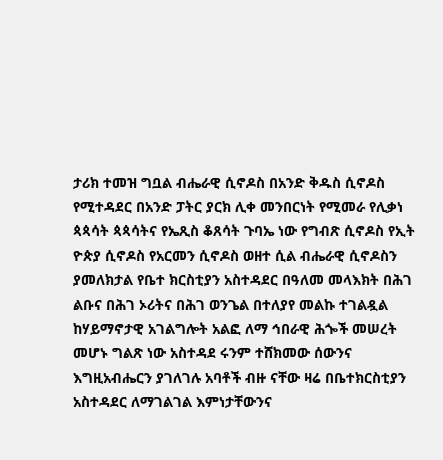ታሪክ ተመዝ ግቧል ብሔራዊ ሲኖዶስ በአንድ ቅዱስ ሲኖዶስ የሚተዳደር በአንድ ፓትር ያርክ ሊቀ መንበርነት የሚመራ የሊቃነ ጳጳሳት ጳጳሳትና የኤጺስ ቆጸሳት ጉባኤ ነው የግብጽ ሲኖዶስ የኢት ዮጵያ ሲኖዶስ የአርመን ሲኖዶስ ወዘተ ሲል ብሔራዊ ሲኖዶስን ያመለክታል የቤተ ክርስቲያን አስተዳደር በዓለመ መላእክት በሕገ ልቡና በሕገ ኦሪትና በሕገ ወንጌል በተለያየ መልኩ ተገልዷል ከሃይማኖታዊ አገልግሎት አልፎ ለማ ኅበራዊ ሕጐች መሠረት መሆኑ ግልጽ ነው አስተዳደ ሩንም ተሸክመው ሰውንና እግዚአብሔርን ያገለገሉ አባቶች ብዙ ናቸው ዛሬ በቤተክርስቲያን አስተዳደር ለማገልገል እምነታቸውንና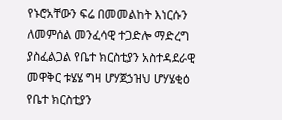የኑሮአቸውን ፍሬ በመመልከት እነርሱን ለመምሰል መንፈሳዊ ተጋድሎ ማድረግ ያስፈልጋል የቤተ ክርስቲያን አስተዳደራዊ መዋቅር ቱሄሄ ግዛ ሆሃጀኃዝህ ሆሃሄቂዕ የቤተ ክርስቲያን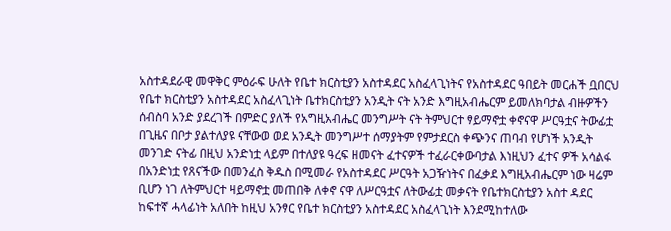አስተዳደራዊ መዋቅር ምዕራፍ ሁለት የቤተ ክርስቲያን አስተዳደር አስፈላጊነትና የአስተዳደር ዓበይት መርሐች ቧበርህ የቤተ ክርስቲያን አስተዳደር አስፈላጊነት ቤተክርስቲያን አንዲት ናት አንድ እግዚአብሔርም ይመለክባታል ብዙዎችን ሰብስባ አንድ ያደረገች በምድር ያለች የአግዚአብሔር መንግሥት ናት ትምህርተ ፃይማኖቷ ቀኖናዋ ሥርዓቷና ትውፊቷ በጊዜና በቦታ ያልተለያዩ ናቸውወ ወደ አንዲት መንግሥተ ሰማያትም የምታደርስ ቀጭንና ጠባብ የሆነች አንዲት መንገድ ናትፊ በዚህ አንድነቷ ላይም በተለያዩ ዓረፍ ዘመናት ፈተናዎች ተፈራርቀውባታል እነዚህን ፈተና ዎች አሳልፋ በአንድነቷ የጸናችው በመንፈስ ቅዱስ በሚመራ የአስተዳደር ሥርዓት አጋዥነትና በፈቃደ እግዚአብሔርም ነው ዛሬም ቢሆን ነገ ለትምህርተ ዛይማኖቷ መጠበቅ ለቀኖ ናዋ ለሥርዓቷና ለትውፊቷ መቃናት የቤተክርስቲያን አስተ ዳደር ከፍተኛ ሓላፊነት አለበት ከዚህ አንፃር የቤተ ክርስቲያን አስተዳደር አስፈላጊነት እንደሚከተለው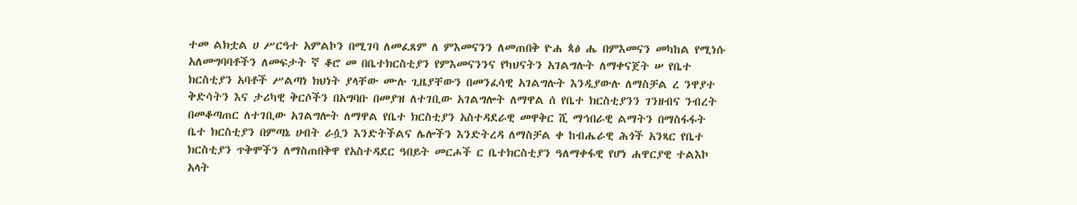ተመ ልክቷል ሀ ሥርዓተ አምልኮን በሚገባ ለመፈጸም ለ ምእመናንን ለመጠበቅ ዮሐ ጳፅ ሔ በምእመናን መካከል የሚነሱ አለመግባባቶችን ለመፍታት ኛ ቆሮ መ በቤተክርስቲያን የምእመናንንና የካህናትን አገልግሉት ለማቀናጀት ሠ የቤተ ክርስቲያን አባቶች ሥልጣነ ክህነት ያላቸው ሙሉ ጊዜያቸውን በመንፈሳዊ አገልግሉት እንዲያውሉ ለማስቻል ረ ንዋያተ ቅድሳትን እና ታሪካዊ ቅርሶችን በአግባቡ በመያዝ ለተገቢው አገልግሎት ለማዋል ሰ የቤተ ክርስቲያንን ገንዘብና ንብረት በመቆጣጠር ለተገቢው አገልግሎት ለማዋል የቤተ ክርስቲያን አስተዳደራዊ መዋቅር ሺ ማኅበራዊ ልማትን በማስፋፋት ቤተ ክርስቲያን በምጣኔ ሀብት ራሷን እንድትችልና ሌሎችን እንድትረዳ ለማስቻል ቀ ከብሔራዊ ሕጎች አንጻር የቤተ ክርስቲያን ጥቅሞችን ለማስጠበቅዋ የአስተዳደር ዓበይት መርሖች ር ቤተክርስቲያን ዓለማቀፋዊ የሆነ ሐዋርያዊ ተልእኮ አላት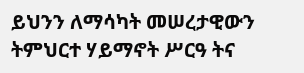ይህንን ለማሳካት መሠረታዊውን ትምህርተ ሃይማኖት ሥርዓ ትና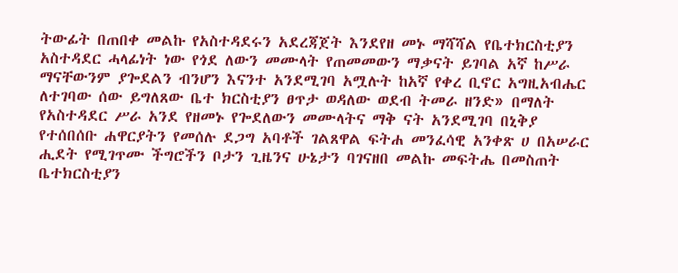ትውፊት በጠበቀ መልኩ የአስተዳደሩን አደረጃጀት እንደየዘ መኑ ማሻሻል የቤተክርስቲያን አስተዳደር ሓላፊነት ነው የጎደ ለውን መሙላት የጠመመውን ማቃናት ይገባል አኛ ከሥራ ማናቸውንም ያጐደልን ብንሆን እናንተ አንደሚገባ አሟሉት ከአኛ የቀረ ቢኖር አግዚአብሔር ለተገባው ሰው ይግለጸው ቤተ ክርስቲያን ፀጥታ ወዳለው ወደብ ትመራ ዘንድ» በማለት የአስተዳደር ሥራ አንደ የዘመኑ የጐደለውን መሙላትና ማቅ ናት አንደሚገባ በኒቅያ የተሰበሰቡ ሐዋርያትን የመሰሉ ደጋግ አባቶች ገልጸዋል ፍትሐ መንፈሳዊ አንቀጽ ሀ በአሠራር ሒደት የሚገጥሙ ችግሮችን ቦታን ጊዜንና ሁኔታን ባገናዘበ መልኩ መፍትሔ በመስጠት ቤተክርስቲያን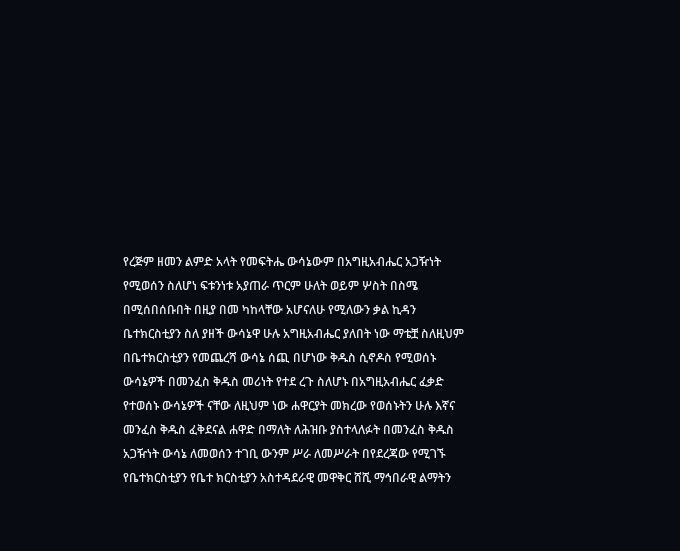የረጅም ዘመን ልምድ አላት የመፍትሔ ውሳኔውም በአግዚአብሔር አጋዥነት የሚወሰን ስለሆነ ፍቱንነቱ አያጠራ ጥርም ሁለት ወይም ሦስት በስሜ በሚሰበሰቡበት በዚያ በመ ካከላቸው አሆናለሁ የሚለውን ቃል ኪዳን ቤተክርስቲያን ስለ ያዘች ውሳኔዋ ሁሉ አግዚአብሔር ያለበት ነው ማቴቿ ስለዚህም በቤተክርስቲያን የመጨረሻ ውሳኔ ሰጪ በሆነው ቅዱስ ሲኖዶስ የሚወሰኑ ውሳኔዎች በመንፈስ ቅዱስ መሪነት የተደ ረጉ ስለሆኑ በአግዚአብሔር ፈቃድ የተወሰኑ ውሳኔዎች ናቸው ለዚህም ነው ሐዋርያት መክረው የወሰኑትን ሁሉ እኛና መንፈስ ቅዱስ ፈቅደናል ሐዋድ በማለት ለሕዝቡ ያስተላለፉት በመንፈስ ቅዱስ አጋዥነት ውሳኔ ለመወሰን ተገቢ ውንም ሥራ ለመሥራት በየደረጃው የሚገኙ የቤተክርስቲያን የቤተ ክርስቲያን አስተዳደራዊ መዋቅር ሸሺ ማኅበራዊ ልማትን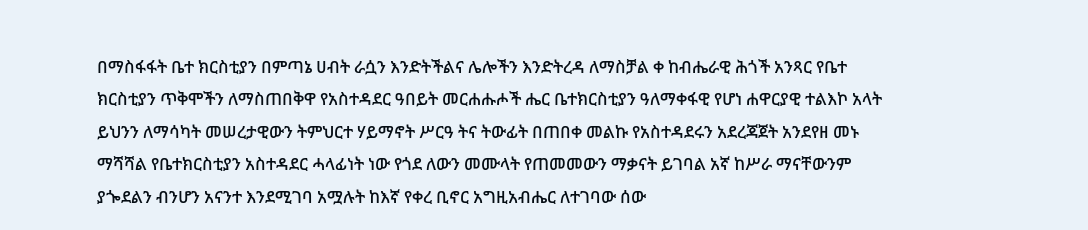በማስፋፋት ቤተ ክርስቲያን በምጣኔ ሀብት ራሷን እንድትችልና ሌሎችን እንድትረዳ ለማስቻል ቀ ከብሔራዊ ሕጎች አንጻር የቤተ ክርስቲያን ጥቅሞችን ለማስጠበቅዋ የአስተዳደር ዓበይት መርሐሑሖች ሔር ቤተክርስቲያን ዓለማቀፋዊ የሆነ ሐዋርያዊ ተልእኮ አላት ይህንን ለማሳካት መሠረታዊውን ትምህርተ ሃይማኖት ሥርዓ ትና ትውፊት በጠበቀ መልኩ የአስተዳደሩን አደረጃጀት አንደየዘ መኑ ማሻሻል የቤተክርስቲያን አስተዳደር ሓላፊነት ነው የጎደ ለውን መሙላት የጠመመውን ማቃናት ይገባል አኛ ከሥራ ማናቸውንም ያጐደልን ብንሆን አናንተ እንደሚገባ አሟሉት ከእኛ የቀረ ቢኖር አግዚአብሔር ለተገባው ሰው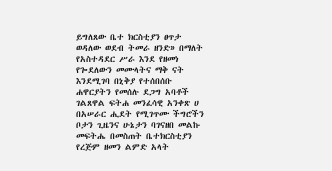ይግለጸው ቤተ ክርስቲያን ፀጥታ ወዳለው ወደብ ትመራ ዘንድ» በማለት የአስተዳደር ሥራ እንደ የዘመነ የጐደለውን መሙላትና ማቅ ናት እንደሚገባ በኒቅያ የተሰበሰቡ ሐዋርያትን የመሰሉ ደጋግ አባቶች ገልጸዋል ፍትሐ መንፈሳዊ አንቀጽ ሀ በአሠራር ሒደት የሚገጥሙ ችግሮችን ቦታን ጊዜንና ሁኔታን ባገናዘበ መልኩ መፍትሔ በመስጠት ቤተክርስቲያን የረጅም ዘመን ልምድ አላት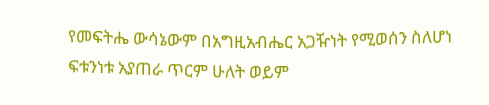የመፍትሔ ውሳኔውም በአግዚአብሔር አጋዥነት የሚወሰን ስለሆነ ፍቱንነቱ አያጠራ ጥርም ሁለት ወይም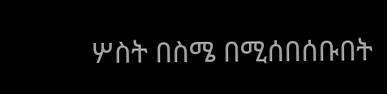ሦስት በስሜ በሚሰበሰቡበት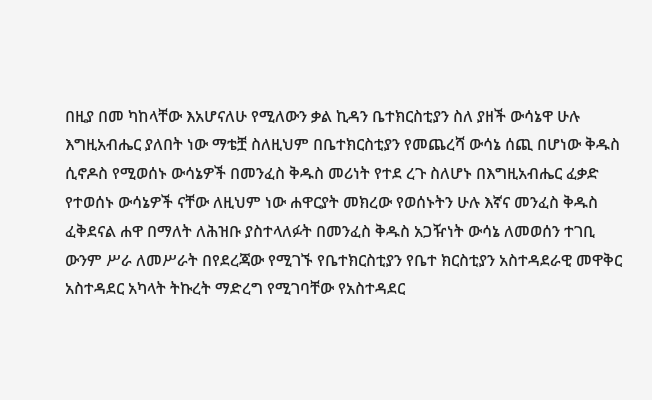በዚያ በመ ካከላቸው እአሆናለሁ የሚለውን ቃል ኪዳን ቤተክርስቲያን ስለ ያዘች ውሳኔዋ ሁሉ እግዚአብሔር ያለበት ነው ማቴቿ ስለዚህም በቤተክርስቲያን የመጨረሻ ውሳኔ ሰጪ በሆነው ቅዱስ ሲኖዶስ የሚወሰኑ ውሳኔዎች በመንፈስ ቅዱስ መሪነት የተደ ረጉ ስለሆኑ በእግዚአብሔር ፈቃድ የተወሰኑ ውሳኔዎች ናቸው ለዚህም ነው ሐዋርያት መክረው የወሰኑትን ሁሉ እኛና መንፈስ ቅዱስ ፈቅደናል ሐዋ በማለት ለሕዝቡ ያስተላለፉት በመንፈስ ቅዱስ አጋዥነት ውሳኔ ለመወሰን ተገቢ ውንም ሥራ ለመሥራት በየደረጃው የሚገኙ የቤተክርስቲያን የቤተ ክርስቲያን አስተዳደራዊ መዋቅር አስተዳደር አካላት ትኩረት ማድረግ የሚገባቸው የአስተዳደር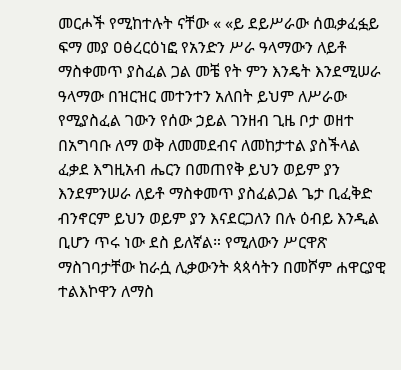መርሖች የሚከተሉት ናቸው « «ይ ደይሥራው ሰዉቃፈፏይ ፍማ መያ ዐፅረርዕነፎ የአንድን ሥራ ዓላማውን ለይቶ ማስቀመጥ ያስፈል ጋል መቼ የት ምን እንዴት እንደሚሠራ ዓላማው በዝርዝር መተንተን አለበት ይህም ለሥራው የሚያስፈል ገውን የሰው ኃይል ገንዘብ ጊዜ ቦታ ወዘተ በአግባቡ ለማ ወቅ ለመመደብና ለመከታተል ያስችላል ፈቃደ እግዚአብ ሔርን በመጠየቅ ይህን ወይም ያን እንደምንሠራ ለይቶ ማስቀመጥ ያስፈልጋል ጌታ ቢፈቅድ ብንኖርም ይህን ወይም ያን እናደርጋለን በሉ ዕብይ እንዲል ቢሆን ጥሩ ነው ደስ ይለኛል። የሚለውን ሥርዋጽ ማስገባታቸው ከራሷ ሊቃውንት ጳጳሳትን በመሾም ሐዋርያዊ ተልእኮዋን ለማስ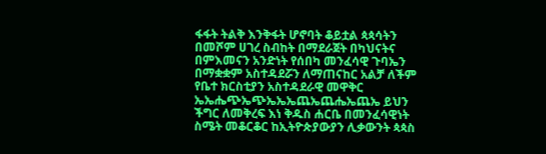ፋፋት ትልቅ እንቅፋት ሆኖባት ቆይቷል ጳጳሳትን በመሾም ሀገረ ስብከት በማደራጀት በካህናትና በምእመናን አንድነት የሰበካ መንፈሳዊ ጉባኤን በማቋቋም አስተዳደሯን ለማጠናከር አልቻ ለችም የቤተ ክርስቲያን አስተዳደራዊ መዋቅር ኤኤሔጭኤጭኤኤኤጨኤጨሔኤጨኤ ይህን ችግር ለመቅረፍ እነ ቅዱስ ሐርቤ በመንፈሳዊነት ስሜት መቆርቆር ከኢትዮጵያውያን ሊቃውንት ጳጳስ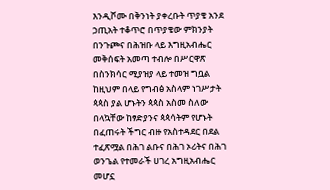እንዲሾሙ በቅንነት ያቀረቡት ጥያቄ አንደ ኃጢአት ተቆጥሮ በጥያቄው ምክንያት በንጉጮና በሕዝቡ ላይ እግዚአብሔር መቅሰፍት አመጣ ተብሎ በሥርዋጽ በስንክሳር ሚያዝያ ላይ ተመዝ ግቧል ከዚህም በላይ የግብፅ አስላም ነገሥታት ጳጳስ ያል ሆኑትን ጳጳስ አስመ ስለው በላኳቸው ከፃድያንና ጳጳሳትም የሆኑት በፈጠሩት ችግር ብዙ የአስተዳደር በደል ተፈጽሟል በሕገ ልቡና በሕገ ኦሪትና በሕገ ወንጌል የተመራች ሀገረ አግዚአብሔር መሆኗ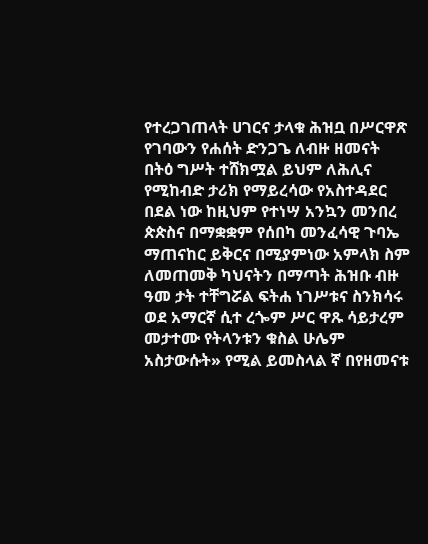የተረጋገጠላት ሀገርና ታላቁ ሕዝቧ በሥርዋጽ የገባውን የሐሰት ድንጋጌ ለብዙ ዘመናት በትዕ ግሥት ተሸክሟል ይህም ለሕሊና የሚከብድ ታሪክ የማይረሳው የአስተዳደር በደል ነው ከዚህም የተነሣ አንኳን መንበረ ጵጵስና በማቋቋም የሰበካ መንፈሳዊ ጉባኤ ማጠናከር ይቅርና በሚያምነው አምላክ ስም ለመጠመቅ ካህናትን በማጣት ሕዝቡ ብዙ ዓመ ታት ተቸግሯል ፍትሐ ነገሥቱና ስንክሳሩ ወደ አማርኛ ሲተ ረጐም ሥር ዋጹ ሳይታረም መታተሙ የትላንቱን ቁስል ሁሌም አስታውሱት» የሚል ይመስላል ኛ በየዘመናቱ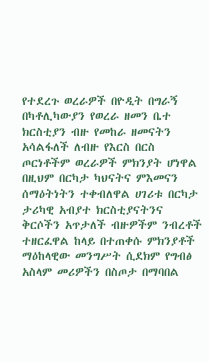የተደረጉ ወረራዎች በዮዲት በግራኝ በካቶሊካውያን የወረራ ዘመን ቤተ ክርስቲያን ብዙ የመከራ ዘመናትን አሳልፋለች ለብዙ የእርስ በርስ ጦርነቶችም ወረራዎች ምክንያት ሆነዋል በዚህም በርካታ ካህናትና ምእመናን ሰማዕትነትን ተቀብለዋል ሀገሪቱ በርካታ ታሪካዊ አብያተ ክርስቲያናትንና ቅርሶችን አጥታለች ብዙዎችም ንብረቶች ተዘርፈዋል ከላይ በተጠቀሱ ምክንያቶች ማዕከላዊው መንግሥት ሲደክም የግብፅ አስላም መሪዎችን በስጦታ በማባበል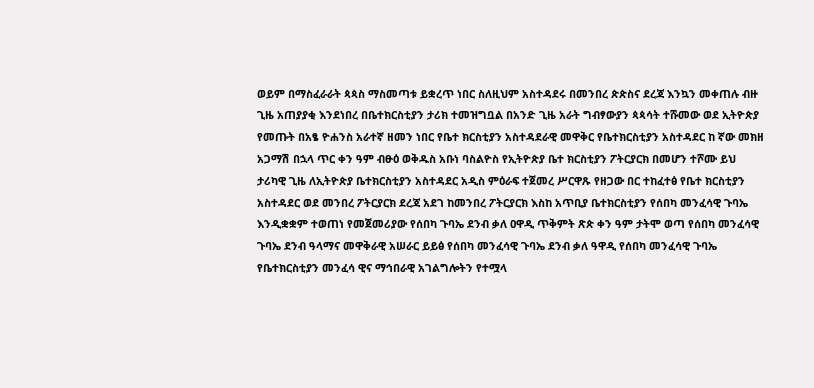ወይም በማስፈራራት ጳጳስ ማስመጣቱ ይቋረጥ ነበር ስለዚህም አስተዳደሩ በመንበረ ጵጵስና ደረጃ እንኳን መቀጠሉ ብዙ ጊዜ አጠያያቂ እንደነበረ በቤተክርስቲያን ታሪክ ተመዝግቧል በአንድ ጊዜ አራት ግብፃውያን ጳጳሳት ተሹመው ወደ ኢትዮጵያ የመጡት በአፄ ዮሐንስ አራተኛ ዘመን ነበር የቤተ ክርስቲያን አስተዳደራዊ መዋቅር የቤተክርስቲያን አስተዳደር ከ ኛው መክዘ አጋማሽ በኋላ ጥር ቀን ዓም ብፁዕ ወቅዱስ አቡነ ባስልዮስ የኢትዮጵያ ቤተ ክርስቲያን ፖትርያርክ በመሆን ተሾሙ ይህ ታሪካዊ ጊዜ ለኢትዮጵያ ቤተክርስቲያን አስተዳደር አዲስ ምዕራፍ ተጀመረ ሥርዋጹ የዘጋው በር ተከፈተፅ የቤተ ክርስቲያን አስተዳደር ወደ መንበረ ፖትርያርክ ደረጃ አደገ ከመንበረ ፖትርያርክ እስከ አጥቢያ ቤተክርስቲያን የሰበካ መንፈሳዊ ጉባኤ እንዲቋቋም ተወጠነ የመጀመሪያው የሰበካ ጉባኤ ደንብ ቃለ ዐዋዲ ጥቅምት ጽጵ ቀን ዓም ታትሞ ወጣ የሰበካ መንፈሳዊ ጉባኤ ደንብ ዓላማና መዋቅራዊ አሠራር ይይፅ የሰበካ መንፈሳዊ ጉባኤ ደንብ ቃለ ዓዋዲ የሰበካ መንፈሳዊ ጉባኤ የቤተክርስቲያን መንፈሳ ዊና ማኅበራዊ አገልግሎትን የተሟላ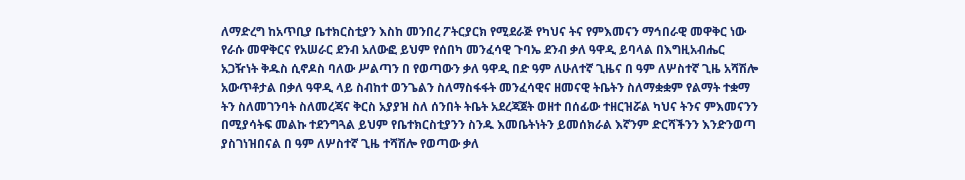ለማድረግ ከአጥቢያ ቤተክርስቲያን እስከ መንበረ ፖትርያርክ የሚደራጅ የካህና ትና የምእመናን ማኅበራዊ መዋቅር ነው የራሱ መዋቅርና የአሠራር ደንብ አለውፎ ይህም የሰበካ መንፈሳዊ ጉባኤ ደንብ ቃለ ዓዋዲ ይባላል በእግዚአብሔር አጋዥነት ቅዱስ ሲኖዶስ ባለው ሥልጣን በ የወጣውን ቃለ ዓዋዲ በድ ዓም ለሁለተኛ ጊዜና በ ዓም ለሦስተኛ ጊዜ አሻሽሎ አውጥቶታል በቃለ ዓዋዲ ላይ ስብከተ ወንጌልን ስለማስፋፋት መንፈሳዊና ዘመናዊ ትቤትን ስለማቋቋም የልማት ተቋማ ትን ስለመገንባት ስለመረጃና ቅርስ አያያዝ ስለ ሰንበት ትቤት አደረጃጀት ወዘተ በሰፊው ተዘርዝሯል ካህና ትንና ምእመናንን በሚያሳትፍ መልኩ ተደንግጓል ይህም የቤተክርስቲያንን ስንዱ እመቤትነትን ይመሰክራል እኛንም ድርሻችንን እንድንወጣ ያስገነዝበናል በ ዓም ለሦስተኛ ጊዜ ተሻሽሎ የወጣው ቃለ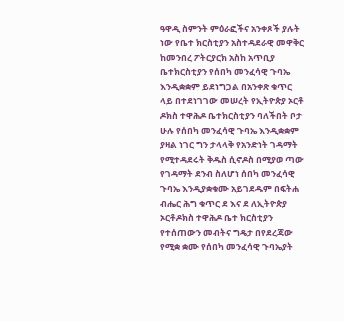ዓዋዲ ስምንት ምዕራፎችና አንቀጾች ያሉት ነው የቤተ ክርስቲያን አስተዳደራዊ መዋቅር ከመንበረ ፖትርያርክ አስከ አጥቢያ ቤተክርስቲያን የሰበካ መንፈሳዊ ጉባኤ እንዲቋቋም ይደነግጋል በአንቀጽ ቁጥር ላይ በተደነገገው መሠረት የኢትዮጵያ ኦርቶ ዶክስ ተዋሕዶ ቤተክርስቲያን ባለችበት ቦታ ሁሉ የሰበካ መንፈሳዊ ጉባኤ እንዲቋቋም ያዛል ነገር ግን ታላላቅ የአንድነት ገዳማት የሚተዳደሩት ቅዱስ ሲኖዶስ በሚያወ ጣው የገዳማት ደንብ ስለሆነ ሰበካ መንፈሳዊ ጉባኤ እንዲያቋቁሙ አይገደዱም በፍትሐ ብሔር ሕግ ቁጥር ደ እና ደ ለኢትዮጵያ ኦርቶዶክስ ተዋሕዶ ቤተ ክርስቲያን የተሰጠውን መብትና ግዴታ በየደረጃው የሚቋ ቋሙ የሰበካ መንፈሳዊ ጉባኤያት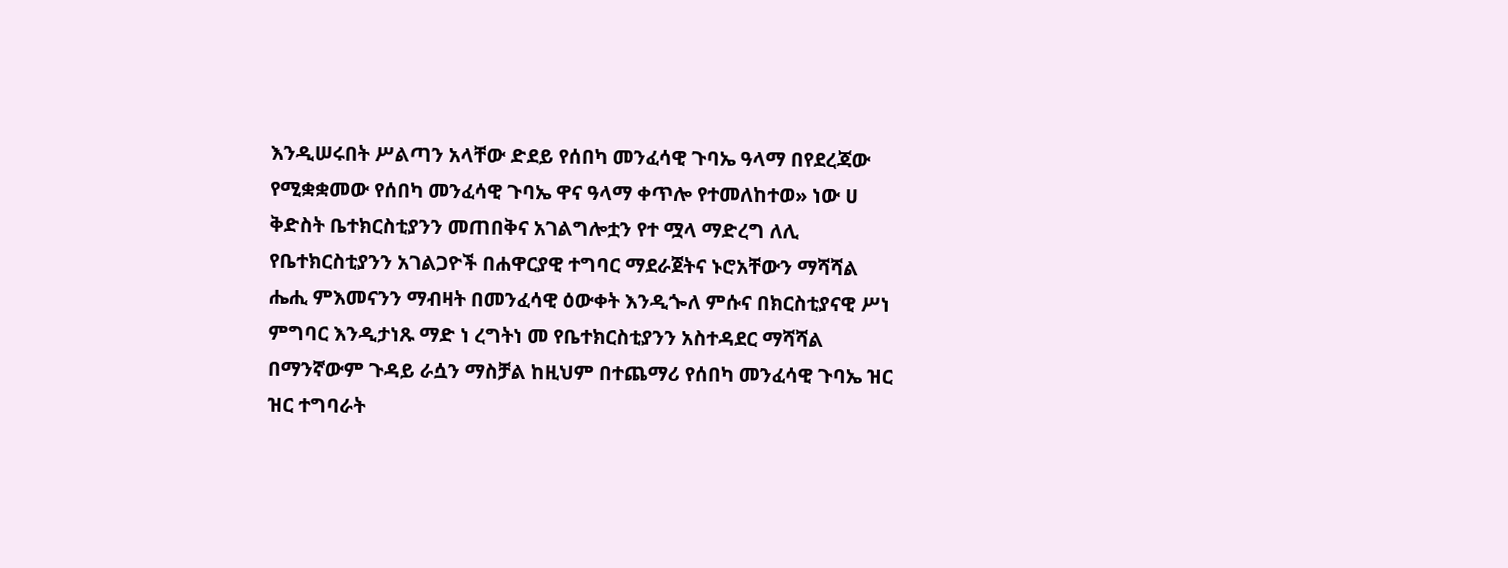እንዲሠሩበት ሥልጣን አላቸው ድደይ የሰበካ መንፈሳዊ ጉባኤ ዓላማ በየደረጃው የሚቋቋመው የሰበካ መንፈሳዊ ጉባኤ ዋና ዓላማ ቀጥሎ የተመለከተወ» ነው ሀ ቅድስት ቤተክርስቲያንን መጠበቅና አገልግሎቷን የተ ሟላ ማድረግ ለሊ የቤተክርስቲያንን አገልጋዮች በሐዋርያዊ ተግባር ማደራጀትና ኑሮአቸውን ማሻሻል ሔሒ ምእመናንን ማብዛት በመንፈሳዊ ዕውቀት እንዲጐለ ምሱና በክርስቲያናዊ ሥነ ምግባር እንዲታነጹ ማድ ነ ረግትነ መ የቤተክርስቲያንን አስተዳደር ማሻሻል በማንኛውም ጉዳይ ራሷን ማስቻል ከዚህም በተጨማሪ የሰበካ መንፈሳዊ ጉባኤ ዝር ዝር ተግባራት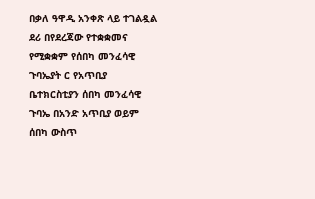በቃለ ዓዋዲ አንቀጽ ላይ ተገልዷል ደሪ በየደረጃው የተቋቋመና የሚቋቋም የሰበካ መንፈሳዊ ጉባኤያት ር የአጥቢያ ቤተክርስቲያን ሰበካ መንፈሳዊ ጉባኤ በአንድ አጥቢያ ወይም ሰበካ ውስጥ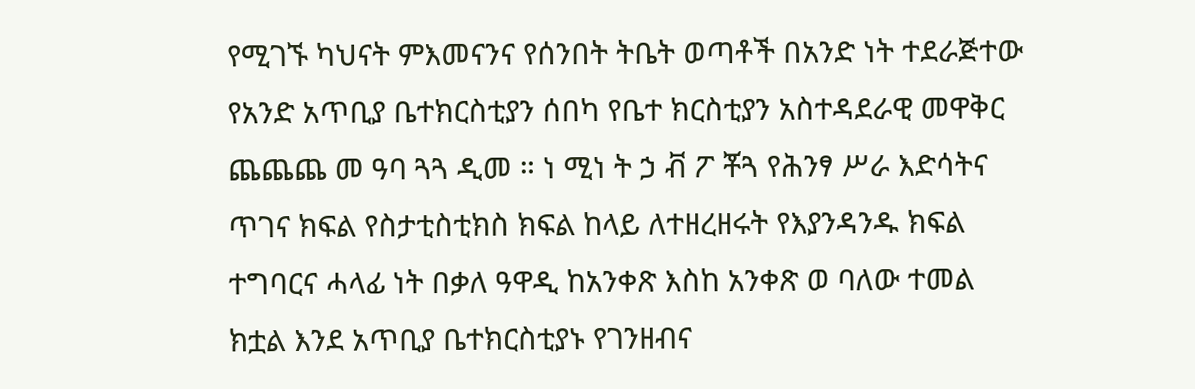የሚገኙ ካህናት ምእመናንና የሰንበት ትቤት ወጣቶች በአንድ ነት ተደራጅተው የአንድ አጥቢያ ቤተክርስቲያን ሰበካ የቤተ ክርስቲያን አስተዳደራዊ መዋቅር ጨጨጨ መ ዓባ ጓጓ ዲመ ። ነ ሚነ ት ኃ ቭ ፖ ቾጓ የሕንፃ ሥራ እድሳትና ጥገና ክፍል የስታቲስቲክስ ክፍል ከላይ ለተዘረዘሩት የእያንዳንዱ ክፍል ተግባርና ሓላፊ ነት በቃለ ዓዋዲ ከአንቀጽ እስከ አንቀጽ ወ ባለው ተመል ክቷል እንደ አጥቢያ ቤተክርስቲያኑ የገንዘብና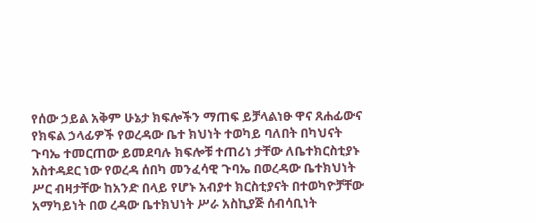የሰው ኃይል አቅም ሁኔታ ክፍሎችን ማጠፍ ይቻላልነፁ ዋና ጸሐፊውና የክፍል ኃላፊዎች የወረዳው ቤተ ክህነት ተወካይ ባለበት በካህናት ጉባኤ ተመርጠው ይመደባሉ ክፍሎቹ ተጠሪነ ታቸው ለቤተክርስቲያኑ አስተዳደር ነው የወረዳ ሰበካ መንፈሳዊ ጉባኤ በወረዳው ቤተክህነት ሥር ብዛታቸው ከአንድ በላይ የሆኑ አብያተ ክርስቲያናት በተወካዮቻቸው አማካይነት በወ ረዳው ቤተክህነት ሥራ አስኪያጅ ሰብሳቢነት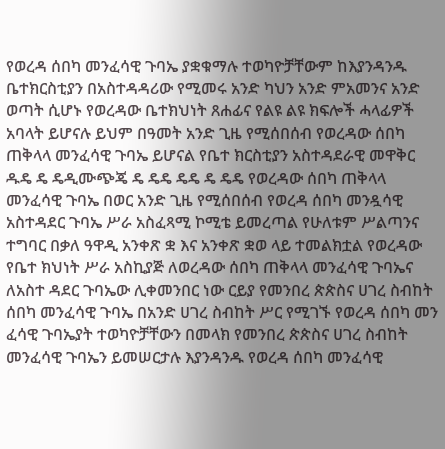የወረዳ ሰበካ መንፈሳዊ ጉባኤ ያቋቁማሉ ተወካዮቻቸውም ከእያንዳንዱ ቤተክርስቲያን በአስተዳዳሪው የሚመሩ አንድ ካህን አንድ ምአመንና አንድ ወጣት ሲሆኑ የወረዳው ቤተክህነት ጸሐፊና የልዩ ልዩ ክፍሎች ሓላፊዎች አባላት ይሆናሉ ይህም በዓመት አንድ ጊዜ የሚሰበሰብ የወረዳው ሰበካ ጠቅላላ መንፈሳዊ ጉባኤ ይሆናል የቤተ ክርስቲያን አስተዳደራዊ መዋቅር ዱዴ ዴ ዴዲሙጭጄ ዴ ዴዴ ዴዴ ዴ ዴዴ የወረዳው ሰበካ ጠቅላላ መንፈሳዊ ጉባኤ በወር አንድ ጊዜ የሚሰበሰብ የወረዳ ሰበካ መንዷሳዊ አስተዳደር ጉባኤ ሥራ አስፈጻሚ ኮሚቴ ይመረጣል የሁለቱም ሥልጣንና ተግባር በቃለ ዓዋዲ አንቀጽ ቋ እና አንቀጽ ቋወ ላይ ተመልክቷል የወረዳው የቤተ ክህነት ሥራ አስኪያጅ ለወረዳው ሰበካ ጠቅላላ መንፈሳዊ ጉባኤና ለአስተ ዳደር ጉባኤው ሊቀመንበር ነው ርይያ የመንበረ ጵጵስና ሀገረ ስብከት ሰበካ መንፈሳዊ ጉባኤ በአንድ ሀገረ ስብከት ሥር የሚገኙ የወረዳ ሰበካ መን ፈሳዊ ጉባኤያት ተወካዮቻቸውን በመላክ የመንበረ ጵጵስና ሀገረ ስብከት መንፈሳዊ ጉባኤን ይመሠርታሉ እያንዳንዱ የወረዳ ሰበካ መንፈሳዊ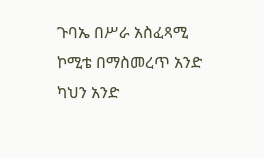ጉባኤ በሥራ አስፈጻሚ ኮሚቴ በማስመረጥ አንድ ካህን አንድ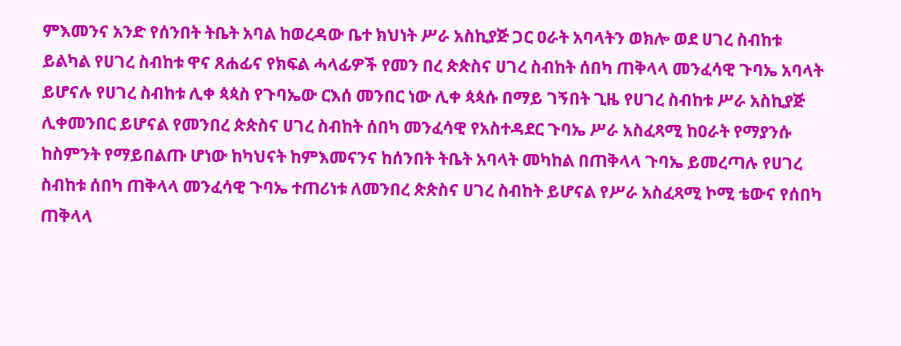ምእመንና አንድ የሰንበት ትቤት አባል ከወረዳው ቤተ ክህነት ሥራ አስኪያጅ ጋር ዐራት አባላትን ወክሎ ወደ ሀገረ ስብከቱ ይልካል የሀገረ ስብከቱ ዋና ጸሐፊና የክፍል ሓላፊዎች የመን በረ ጵጵስና ሀገረ ስብከት ሰበካ ጠቅላላ መንፈሳዊ ጉባኤ አባላት ይሆናሉ የሀገረ ስብከቱ ሊቀ ጳጳስ የጉባኤው ርእሰ መንበር ነው ሊቀ ጳጳሱ በማይ ገኝበት ጊዜ የሀገረ ስብከቱ ሥራ አስኪያጅ ሊቀመንበር ይሆናል የመንበረ ጵጵስና ሀገረ ስብከት ሰበካ መንፈሳዊ የአስተዳደር ጉባኤ ሥራ አስፈጻሚ ከዐራት የማያንሱ ከስምንት የማይበልጡ ሆነው ከካህናት ከምእመናንና ከሰንበት ትቤት አባላት መካከል በጠቅላላ ጉባኤ ይመረጣሉ የሀገረ ስብከቱ ሰበካ ጠቅላላ መንፈሳዊ ጉባኤ ተጠሪነቱ ለመንበረ ጵጵስና ሀገረ ስብከት ይሆናል የሥራ አስፈጻሚ ኮሚ ቴውና የሰበካ ጠቅላላ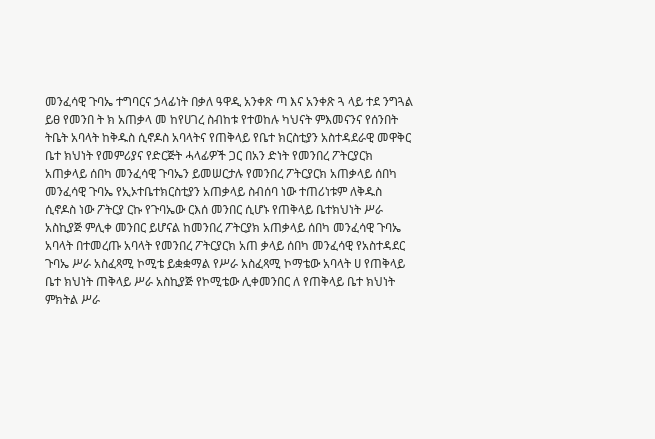መንፈሳዊ ጉባኤ ተግባርና ኃላፊነት በቃለ ዓዋዲ አንቀጽ ጣ እና አንቀጽ ጓ ላይ ተደ ንግጓል ይፀ የመንበ ት ክ አጠቃላ መ ከየሀገረ ስብከቱ የተወከሉ ካህናት ምእመናንና የሰንበት ትቤት አባላት ከቅዱስ ሲኖዶስ አባላትና የጠቅላይ የቤተ ክርስቲያን አስተዳደራዊ መዋቅር ቤተ ክህነት የመምሪያና የድርጅት ሓላፊዎች ጋር በአን ድነት የመንበረ ፖትርያርክ አጠቃላይ ሰበካ መንፈሳዊ ጉባኤን ይመሠርታሉ የመንበረ ፖትርያርክ አጠቃላይ ሰበካ መንፈሳዊ ጉባኤ የኢኦተቤተክርስቲያን አጠቃላይ ስብሰባ ነው ተጠሪነቱም ለቅዱስ ሲኖዶስ ነው ፖትርያ ርኩ የጉባኤው ርእሰ መንበር ሲሆኑ የጠቅላይ ቤተክህነት ሥራ አስኪያጅ ምሊቀ መንበር ይሆናል ከመንበረ ፖትርያክ አጠቃላይ ሰበካ መንፈሳዊ ጉባኤ አባላት በተመረጡ አባላት የመንበረ ፖትርያርክ አጠ ቃላይ ሰበካ መንፈሳዊ የአስተዳደር ጉባኤ ሥራ አስፈጻሚ ኮሚቴ ይቋቋማል የሥራ አስፈጻሚ ኮማቴው አባላት ሀ የጠቅላይ ቤተ ክህነት ጠቅላይ ሥራ አስኪያጅ የኮሚቴው ሊቀመንበር ለ የጠቅላይ ቤተ ክህነት ምክትል ሥራ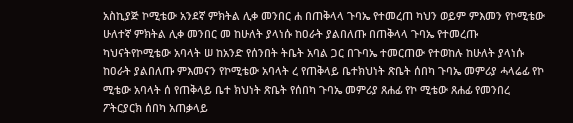አስኪያጅ ኮሚቴው አንደኛ ምክትል ሊቀ መንበር ሐ በጠቅላላ ጉባኤ የተመረጠ ካህን ወይም ምእመን የኮሚቴው ሁለተኛ ምክትል ሊቀ መንበር መ ከሁለት ያላነሱ ከዐራት ያልበለጡ በጠቅላላ ጉባኤ የተመረጡ ካህናትየኮሚቴው አባላት ሠ ከአንድ የሰንበት ትቤት አባል ጋር በጉባኤ ተመርጠው የተወከሉ ከሁለት ያላነሱ ከዐራት ያልበለጡ ምእመናን የኮሚቴው አባላት ረ የጠቅላይ ቤተክህነት ጽቤት ሰበካ ጉባኤ መምሪያ ሓላሬፊ የኮ ሚቴው አባላት ሰ የጠቅላይ ቤተ ክህነት ጽቤት የሰበካ ጉባኤ መምሪያ ጸሐፊ የኮ ሚቴው ጸሐፊ የመንበረ ፖትርያርክ ሰበካ አጠቃላይ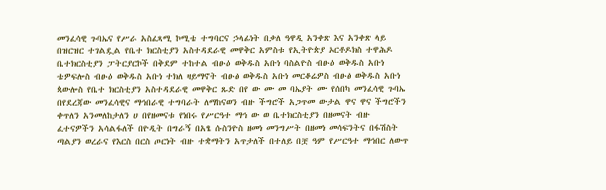መንፈሳዊ ጉባኤና የሥራ አስፈጻሚ ኮሚቴ ተግባርና ኃላፊነት በቃለ ዓዋዲ አንቀጽ እና አንቀጽ ላይ በዝርዝር ተገልዷል የቤተ ክርስቲያን አስተዳደራዊ መዋቅር አምስቱ የኢትዮጵያ ኦርቶዶክስ ተዋሕዶ ቤተክርስቲያን ፓትርያርኮች በቅደም ተከተል ብፁዕ ወቅዱስ አቡነ ባስልዮስ ብፁዕ ወቅዱስ አቡነ ቴዎፍሎስ ብፁዕ ወቅዱስ አቡነ ተክለ ዛይማኖት ብፁፅ ወቅዱስ አቡነ መርቆሬዎስ ብፁፅ ወቅዱስ አቡነ ጳውሎስ የቤተ ክርስቲያን አስተዳደራዊ መዋቅር ጹድ በየ ው ሙ መ ባኤያት ሙ የሰበካ መንፈሳዊ ጉባኤ በየደረጃው መንፈሳዊና ማኅበራዊ ተግባራት ለማከናወን ብዙ ችግሮች አጋጥመ ውታል ዋና ዋና ችግሮችን ቀጥለን አንመለከታለን ሀ በየዘመናቱ የነበሩ የሥርዓተ ማኅ ው ወ ቤተክርስቲያን በዘመናት ብዙ ፈተናዎችን አሳልፋለች በዮዲት በግራኝ በአፄ ሱስንዮስ ዘመነ መንግሥት በዘመነ መሳፍንትና በፋሽስት ጣልያን ወረራና የእርስ በርስ ጦርነት ብዙ ተቋማትን አጥታለች በተለይ በቿ ዓም የሥርዓተ ማኅበር ለውጥ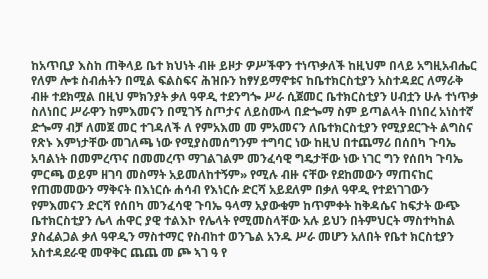ከአጥቢያ እስከ ጠቅላይ ቤተ ክህነት ብዙ ይዞታ ዎሥችዋን ተነጥቃለች ከዚህም በላይ አግዚአብሔር የለም ሎቱ ስብሐትን በሚል ፍልስፍና ሕዝቡን ከፃሃይማኖቱና ከቤተክርስቲያን አስተዳደር ለማራቅ ብዙ ተደክሟል በዚህ ምክንያት ቃለ ዓዋዲ ተደንግጐ ሥራ ሲጀመር ቤተክርስቲያን ሀብቷን ሁሉ ተነጥቃ ስለነበር ሥራዋን ከምእመናን በሚገኝ ስጦታና ለይስሙላ በድጐማ ስም ይጣልላት በነበረ አነስተኛ ድጐማ ብቻ ለመጀ መር ተገዳለች ለ የምአእመ መ ምአመናን ለቤተክርስቲያን የሚያደርጉት ልግስና የጽኑ እምነታቸው መገለጫ ነው የሚያስመሰግንም ተግባር ነው ከዚህ በተጨማሪ በሰበካ ጉባኤ አባልነት በመምረጥና በመመረጥ ማገልገልም መንፈሳዊ ግዴታቸው ነው ነገር ግን የሰበካ ጉባኤ ምርጫ ወይም ዘገባ መስማት አይመለከተኝም» የሚሉ ብዙ ናቸው የደከመውን ማጠናከር የጠመመውን ማቅናት በእነርሱ ሐሳብ የእነርሱ ድርሻ አይደለም በቃለ ዓዋዲ የተደነገገውን የምእመናን ድርሻ የሰበካ መንፈሳዊ ጉባኤ ዓላማ አያውቁም ከጥምቀት ከቅዳሴና ከፍታት ውጭ ቤተክርስቲያን ሌላ ሐዋር ያዊ ተልእኮ የሌላት የሚመስላቸው አሉ ይህን በትምህርት ማስተካከል ያስፈልጋል ቃለ ዓዋዲን ማስተማር የስብከተ ወንጌል አንዱ ሥራ መሆን አለበት የቤተ ክርስቲያን አስተዳደራዊ መዋቅር ጨጨ መ ጮ ኣገ ዓ የ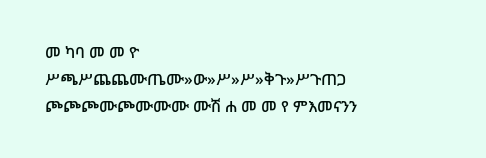መ ካባ መ መ ዮ ሥጫሥጨጨሙጤሙ»ው»ሥ»ሥ»ቅጉ»ሥጉጠጋ ጮጮጮሙጮሙሙሙ ሙሽ ሐ መ መ የ ምእመናንን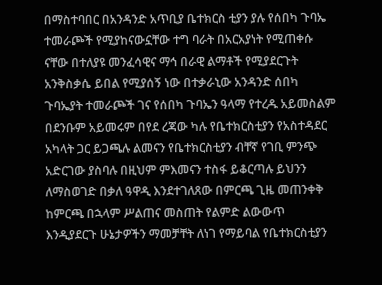በማስተባበር በአንዳንድ አጥቢያ ቤተክርስ ቲያን ያሉ የሰበካ ጉባኤ ተመራጮች የሚያከናውኗቸው ተግ ባራት በአርአያነት የሚጠቀሱ ናቸው በተለያዩ መንፈሳዊና ማኅ በራዊ ልማቶች የሚያደርጉት አንቅስቃሴ ይበል የሚያሰኝ ነው በተቃራኒው አንዳንድ ሰበካ ጉባኤያት ተመራጮች ገና የሰበካ ጉባኤን ዓላማ የተረዱ አይመስልም በደንቡም አይመሩም በየደ ረጃው ካሉ የቤተክርስቲያን የአስተዳደር አካላት ጋር ይጋጫሉ ልመናን የቤተክርስቲያን ብቸኛ የገቢ ምንጭ አድርገው ያስባሉ በዚህም ምእመናን ተስፋ ይቆርጣሉ ይህንን ለማስወገድ በቃለ ዓዋዲ እንደተገለጸው በምርጫ ጊዜ መጠንቀቅ ከምርጫ በኋላም ሥልጠና መስጠት የልምድ ልውውጥ እንዲያደርጉ ሁኔታዎችን ማመቻቸት ለነገ የማይባል የቤተክርስቲያን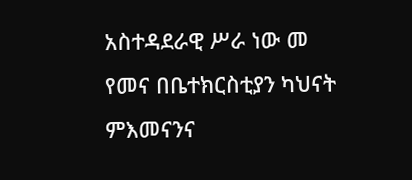አስተዳደራዊ ሥራ ነው መ የመና በቤተክርስቲያን ካህናት ምእመናንና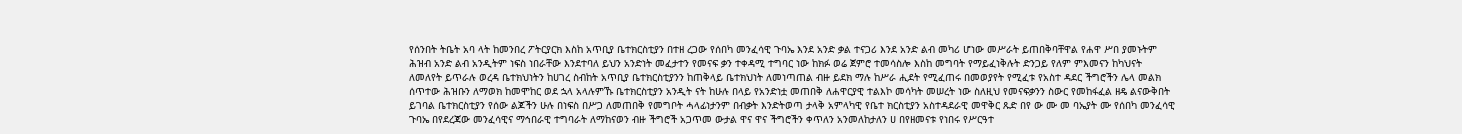የሰንበት ትቤት አባ ላት ከመንበረ ፖትርያርክ እስከ አጥቢያ ቤተክርስቲያን በተዘ ረጋው የሰበካ መንፈሳዊ ጉባኤ እንደ አንድ ቃል ተናጋሪ እንደ አንድ ልብ መካሪ ሆነው መሥራት ይጠበቅባቸዋል የሐዋ ሥበ ያመኑትም ሕዝብ አንድ ልብ አንዲትም ነፍስ ነበራቸው እንደተባለ ይህን አንድነት መፈታተን የመናፍ ቃን ተቀዳሚ ተግባር ነው ከክፉ ወሬ ጀምሮ ተመሳስሎ እስከ መግባት የማይፈነቅሉት ድንጋይ የለም ምእመናን ከካህናት ለመለየት ይጥራሉ ወረዳ ቤተክህነትን ከሀገረ ስብከት አጥቢያ ቤተክርስቲያንን ከጠቅላይ ቤተክህነት ለመነጣጠል ብዙ ይደክ ማሉ ከሥራ ሒደት የሚፈጠሩ በመወያየት የሚፈቱ የአስተ ዳደር ችግሮችን ሌላ መልክ ሰጥተው ሕዝቡን ለማወክ ከመሞከር ወደ ኋላ አላሉምኹ ቤተክርስቲያን አንዲት ናት ከሁሉ በላይ የአንድነቷ መጠበቅ ለሐዋርያዊ ተልእኮ መሳካት መሠረት ነው ስለዚህ የመናፍቃንን ስውር የመከፋፈል ዘዴ ልናውቅበት ይገባል ቤተክርስቲያን የሰው ልጆችን ሁሉ በነፍስ በሥጋ ለመጠበቅ የመግቦት ሓላፊነታንም በብቃት እንድትወጣ ታላቅ አምላካዊ የቤተ ክርስቲያን አስተዳደራዊ መዋቅር ጹድ በየ ው ሙ መ ባኤያት ሙ የሰበካ መንፈሳዊ ጉባኤ በየደረጃው መንፈሳዊና ማኅበራዊ ተግባራት ለማከናወን ብዙ ችግሮች አጋጥመ ውታል ዋና ዋና ችግሮችን ቀጥለን አንመለከታለን ሀ በየዘመናቱ የነበሩ የሥርዓተ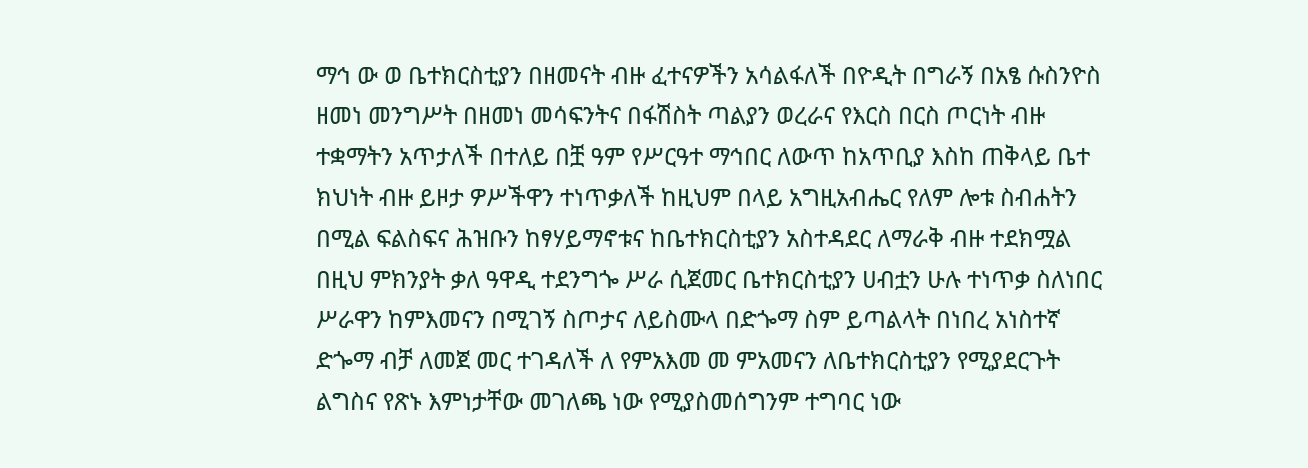ማኅ ው ወ ቤተክርስቲያን በዘመናት ብዙ ፈተናዎችን አሳልፋለች በዮዲት በግራኝ በአፄ ሱስንዮስ ዘመነ መንግሥት በዘመነ መሳፍንትና በፋሽስት ጣልያን ወረራና የእርስ በርስ ጦርነት ብዙ ተቋማትን አጥታለች በተለይ በቿ ዓም የሥርዓተ ማኅበር ለውጥ ከአጥቢያ እስከ ጠቅላይ ቤተ ክህነት ብዙ ይዞታ ዎሥችዋን ተነጥቃለች ከዚህም በላይ አግዚአብሔር የለም ሎቱ ስብሐትን በሚል ፍልስፍና ሕዝቡን ከፃሃይማኖቱና ከቤተክርስቲያን አስተዳደር ለማራቅ ብዙ ተደክሟል በዚህ ምክንያት ቃለ ዓዋዲ ተደንግጐ ሥራ ሲጀመር ቤተክርስቲያን ሀብቷን ሁሉ ተነጥቃ ስለነበር ሥራዋን ከምእመናን በሚገኝ ስጦታና ለይስሙላ በድጐማ ስም ይጣልላት በነበረ አነስተኛ ድጐማ ብቻ ለመጀ መር ተገዳለች ለ የምአእመ መ ምአመናን ለቤተክርስቲያን የሚያደርጉት ልግስና የጽኑ እምነታቸው መገለጫ ነው የሚያስመሰግንም ተግባር ነው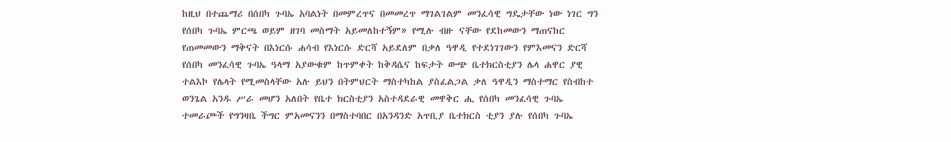ከዚህ በተጨማሪ በሰበካ ጉባኤ አባልነት በመምረጥና በመመረጥ ማገልገልም መንፈሳዊ ግዴታቸው ነው ነገር ግን የሰበካ ጉባኤ ምርጫ ወይም ዘገባ መስማት አይመለከተኝም» የሚሉ ብዙ ናቸው የደከመውን ማጠናከር የጠመመውን ማቅናት በእነርሱ ሐሳብ የእነርሱ ድርሻ አይደለም በቃለ ዓዋዲ የተደነገገውን የምእመናን ድርሻ የሰበካ መንፈሳዊ ጉባኤ ዓላማ አያውቁም ከጥምቀት ከቅዳሴና ከፍታት ውጭ ቤተክርስቲያን ሌላ ሐዋር ያዊ ተልእኮ የሌላት የሚመስላቸው አሉ ይህን በትምህርት ማስተካከል ያስፈልጋል ቃለ ዓዋዲን ማስተማር የስብከተ ወንጌል አንዱ ሥራ መሆን አለበት የቤተ ክርስቲያን አስተዳደራዊ መዋቅር ሒ የሰበካ መንፈሳዊ ጉባኤ ተመራጮች የግንዛቤ ችግር ምአመናንን በማስተባበር በአንዳንድ አጥቢያ ቤተክርስ ቲያን ያሉ የሰበካ ጉባኤ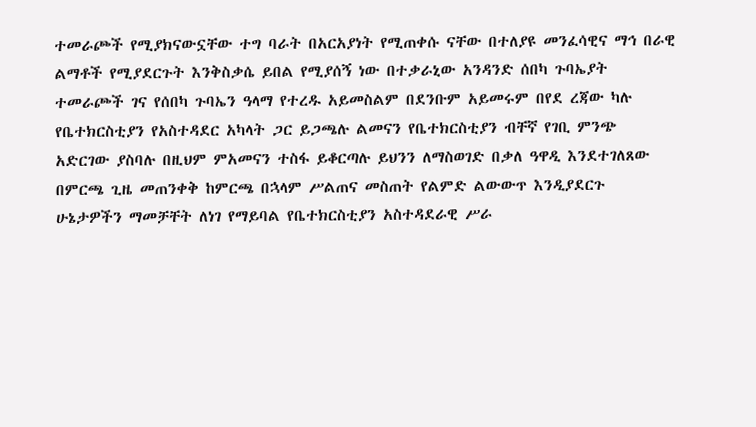ተመራጮች የሚያክናውኗቸው ተግ ባራት በአርአያነት የሚጠቀሱ ናቸው በተለያዩ መንፈሳዊና ማኅ በራዊ ልማቶች የሚያደርጉት እንቅስቃሴ ይበል የሚያሰኝ ነው በተቃራኒው አንዳንድ ሰበካ ጉባኤያት ተመራጮች ገና የሰበካ ጉባኤን ዓላማ የተረዱ አይመስልም በደንቡም አይመሩም በየደ ረጃው ካሉ የቤተክርስቲያን የአስተዳደር አካላት ጋር ይጋጫሉ ልመናን የቤተክርስቲያን ብቸኛ የገቢ ምንጭ አድርገው ያስባሉ በዚህም ምአመናን ተስፋ ይቆርጣሉ ይህንን ለማስወገድ በቃለ ዓዋዲ እንደተገለጸው በምርጫ ጊዜ መጠንቀቅ ከምርጫ በኋላም ሥልጠና መስጠት የልምድ ልውውጥ እንዲያደርጉ ሁኔታዎችን ማመቻቸት ለነገ የማይባል የቤተክርስቲያን አስተዳደራዊ ሥራ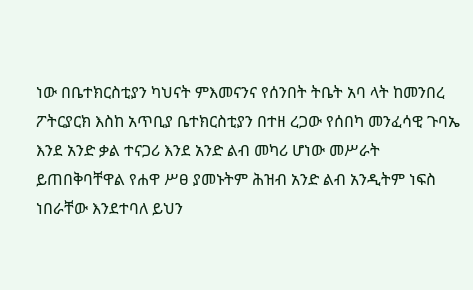ነው በቤተክርስቲያን ካህናት ምእመናንና የሰንበት ትቤት አባ ላት ከመንበረ ፖትርያርክ እስከ አጥቢያ ቤተክርስቲያን በተዘ ረጋው የሰበካ መንፈሳዊ ጉባኤ እንደ አንድ ቃል ተናጋሪ እንደ አንድ ልብ መካሪ ሆነው መሥራት ይጠበቅባቸዋል የሐዋ ሥፀ ያመኑትም ሕዝብ አንድ ልብ አንዲትም ነፍስ ነበራቸው እንደተባለ ይህን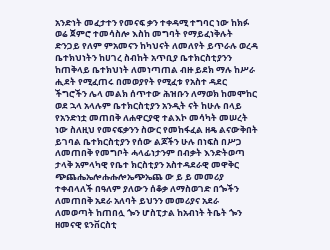አንድነት መፈታተን የመናፍ ቃን ተቀዳሚ ተግባር ነው ከክፉ ወሬ ጀምሮ ተመሳስሎ እስከ መግባት የማይፈነቅሉት ድንጋይ የለም ምአመናን ከካህናት ለመለየት ይጥራሉ ወረዳ ቤተክህነትን ከሀገረ ስብከት አጥቢያ ቤተክርስቲያንን ከጠቅላይ ቤተክህነት ለመነጣጠል ብዙ ይደክ ማሉ ከሥራ ሒደት የሚፈጠሩ በመወያየት የሚፈቱ የአስተ ዳደር ችግሮችን ሌላ መልክ ሰጥተው ሕዝቡን ለማወክ ከመሞከር ወደ ኋላ አላሉም ቤተክርስቲያን አንዲት ናት ከሁሉ በላይ የአንድነቷ መጠበቅ ለሐዋርያዊ ተልእኮ መሳካት መሠረት ነው ስለዚህ የመናፍቃንን ስውር የመከፋፈል ዘዴ ልናውቅበት ይገባል ቤተክርስቲያን የሰው ልጆችን ሁሉ በነፍስ በሥጋ ለመጠበቅ የመግቦት ሓላፊነታንም በብቃት እንድትወጣ ታላቅ አምላካዊ የቤተ ክርስቲያን አስተዳደራዊ መዋቅር ጭጨሔኤሎሑሑሎኤጭኤጨ ው ይ ይ መመሪያ ተቀብላለች በዓለም ያለውን ሰቆቃ ለማስወገድ በጐችን ለመጠበቅ አደራ አለባት ይህንን መመሪያና አደራ ለመወጣት ከጠበሏ ጐን ሆስፒታል ከአብነት ትቤት ጐን ዘመናዊ ዩንቨርስቲ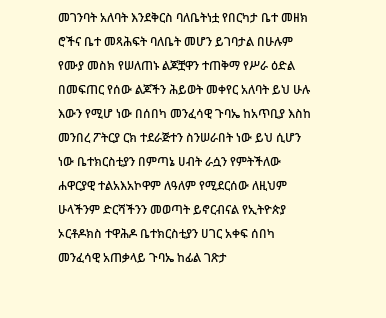መገንባት አለባት እንደቅርስ ባለቤትነቷ የበርካታ ቤተ መዘክ ሮችና ቤተ መጻሕፍት ባለቤት መሆን ይገባታል በሁሉም የሙያ መስክ የሠለጠኑ ልጆቿዋን ተጠቅማ የሥራ ዕድል በመፍጠር የሰው ልጆችን ሕይወት መቀየር አለባት ይህ ሁሉ እውን የሚሆ ነው በሰበካ መንፈሳዊ ጉባኤ ከአጥቢያ እስከ መንበረ ፖትርያ ርክ ተደራጅተን ስንሠራበት ነው ይህ ሲሆን ነው ቤተክርስቲያን በምጣኔ ሀብት ራሷን የምትችለው ሐዋርያዊ ተልአእአኮዋም ለዓለም የሚደርሰው ለዚህም ሁላችንም ድርሻችንን መወጣት ይኖርብናል የኢትዮጵያ ኦርቶዶክስ ተዋሕዶ ቤተክርስቲያን ሀገር አቀፍ ሰበካ መንፈሳዊ አጠቃላይ ጉባኤ ከፊል ገጽታ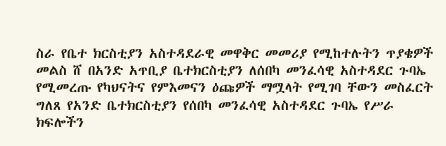ስራ የቤተ ክርስቲያን አስተዳደራዊ መዋቅር መመሪያ የሚከተሉትን ጥያቄዎች መልስ ሸ በአንድ አጥቢያ ቤተክርስቲያን ለሰበካ መንፈሳዊ አስተዳደር ጉባኤ የሚመረጡ የካህናትና የምእመናን ዕጩዎች ማሟላት የሚገባ ቸውን መስፈርት ግለጸ የአንድ ቤተክርስቲያን የሰበካ መንፈሳዊ አስተዳደር ጉባኤ የሥራ ክፍሎችን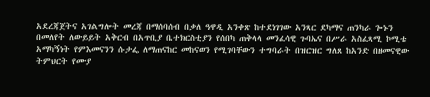አደረጃጀትና አገልግሎት መረጃ በማሰባሰብ በቃለ ዓዋዲ አንቀጽ ከተደነገገው አንጻር ደካማና ጠንካራ ጐኑን በመለየት ለውይይት አቅርብ በአጥቢያ ቤተክርስቲያን የሰበካ ጠቅላላ መንፈሳዊ ጉባኤና በሥራ አስፈጻሚ ኮሚቴ አማካኝነት የምእመናንን ሱታፌ ለማጠናከር መከናወን የሚገባቸውን ተግባራት በዝርዝር ግለጸ ከአንድ በዘመናዊው ትምህርት የሙያ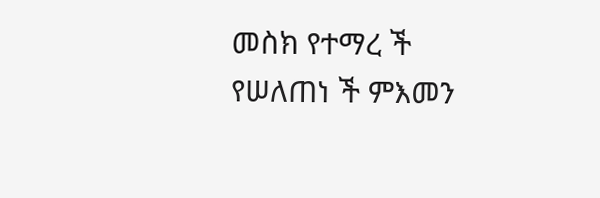መስክ የተማረ ች የሠለጠነ ች ምእመን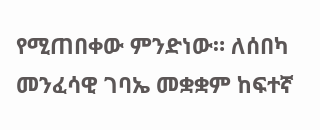የሚጠበቀው ምንድነው። ለሰበካ መንፈሳዊ ገባኤ መቋቋም ከፍተኛ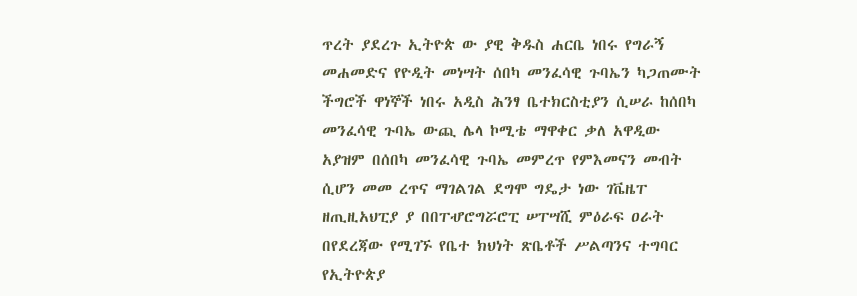ጥረት ያደረጉ ኢትዮጵ ው ያዊ ቅዱስ ሐርቤ ነበሩ የግራኝ መሐመድና የዮዲት መነሣት ሰበካ መንፈሳዊ ጉባኤን ካጋጠሙት ችግሮች ዋነኞች ነበሩ አዲስ ሕንፃ ቤተክርስቲያን ሲሠራ ከሰበካ መንፈሳዊ ጉባኤ ውጪ ሌላ ኮሚቴ ማዋቀር ቃለ አዋዲው አያዝም በሰበካ መንፈሳዊ ጉባኤ መምረጥ የምእመናን መብት ሲሆን መመ ረጥና ማገልገል ደግሞ ግዴታ ነው ገቬዜፐ ዘጢዚአህፒያ ያ በበፐሇሮግሯሮፒ ሠፐሣሺ ምዕራፍ ዐራት በየደረጃው የሚገኙ የቤተ ክህነት ጽቤቶች ሥልጣንና ተግባር የኢትዮጵያ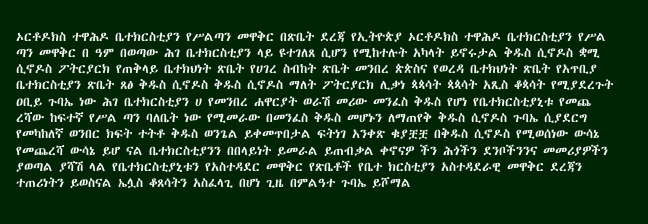ኦርቶዶክስ ተዋሕዶ ቤተክርስቲያን የሥልጣን መዋቅር በጽቤት ደረጃ የኢትዮጵያ ኦርቶዶክስ ተዋሕዶ ቤተክርስቲያን የሥል ጣን መዋቅር በ ዓም በወጣው ሕገ ቤተክርስቲያን ላይ ዩተገለጸ ሲሆን የሚከተሉት አካላት ይኖሩታል ቅዱስ ሲኖዶስ ቋሚ ሲኖዶስ ፖትርያርክ የጠቅላይ ቤተክህነት ጽቤት የሀገረ ስብከት ጽቤት መንበረ ጵጵስና የወረዳ ቤተክህነት ጽቤት የአጥቢያ ቤተክርስቲያን ጽቤት ጸፅ ቅዱስ ሲኖዶስ ቅዱስ ሲኖዶስ ማለት ፖትርያርክ ሊቃነ ጳጳሳት ጳጳሳት አጺስ ቆጳሳት የሚያደረጉት ዐቢይ ጉባኤ ነው ሕገ ቤተክርስቲያን ሀ የመንበረ ሐዋርያት ወራሽ መሪው መንፈስ ቅዱስ የሆነ የቤተክርስቲያኒቱ የመጨ ረሻው ከፍተኛ የሥል ጣን ባለቤት ነው የሚመራው በመንፈስ ቅዱስ መሆኑን ለማጠየቅ ቅዱስ ሲኖዶስ ጉባኤ ሲያደርግ የመካከለኛ ወንበር ክፍት ተትቶ ቅዱስ ወንጌል ይቀመጥበታል ፍትነገ አንቀጽ ቁያቿቿ በቅዱስ ሲኖዶስ የሚወሰነው ውሳኔ የመጨረሻ ውሳኔ ይሆ ናል ቤተክርስቲያንን በበላይነት ይመራል ይጠብቃል ቀኖናዎ ችን ሕጎችን ደንቦችንንና መመሪያዎችን ያወጣል ያሻሽ ላል የቤተክርስቲያኒቱን የአስተዳደር መዋቅር የጽቤቶች የቤተ ክርስቲያን አስተዳደራዊ መዋቅር ደረጃን ተጠሪነትን ይወስናል ኤሏስ ቆጸሳትን አስፈላጊ በሆነ ጊዜ በምልዓተ ጉባኤ ይሾማል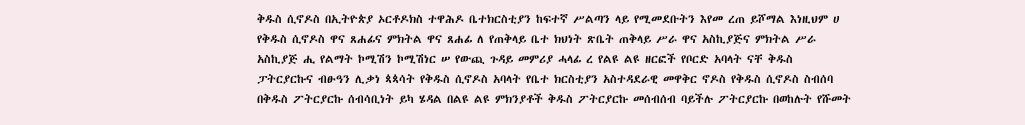ቅዱስ ሲኖዶስ በኢትዮጵያ ኦርቶዶክስ ተዋሕዶ ቤተክርስቲያን ከፍተኛ ሥልጣን ላይ የሚመደቡትን እየመ ረጠ ይሾማል እነዚህም ሀ የቅዱስ ሲኖዶስ ዋና ጸሐፊና ምክትል ዋና ጸሐፊ ለ የጠቅላይ ቤተ ክህነት ጽቤት ጠቅላይ ሥራ ዋና አስኪያጅና ምክትል ሥራ አስኪያጅ ሒ የልማት ኮሚሽን ኮሚሽነር ሠ የውጪ ጉዳይ መምሪያ ሓላፊ ረ የልዩ ልዩ ዘርፎች የቦርድ አባላት ናቸ ቅዱስ ፓትርያርኩና ብፁዓን ሊቃነ ጳጳሳት የቅዱስ ሲኖዶስ አባላት የቤተ ክርስቲያን አስተዳደራዊ መዋቅር ኖዶስ የቅዱስ ሲኖዶስ ስብሰባ በቅዱስ ፖትርያርኩ ሰብሳቢነት ይካ ሄዳል በልዩ ልዩ ምክንያቶች ቅዱስ ፖትርያርኩ መሰብሰብ ባይችሉ ፖትርያርኩ በወከሉት የሹመት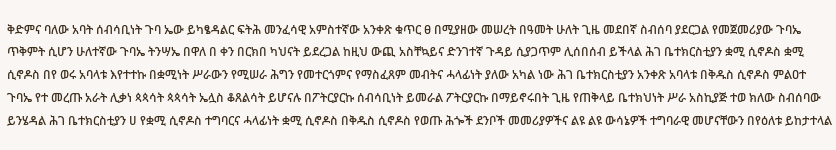ቅድምና ባለው አባት ሰብሳቢነት ጉባ ኤው ይካፄዳልር ፍትሕ መንፈሳዊ አምስተኛው አንቀጽ ቁጥር ፀ በሚያዘው መሠረት በዓመት ሁለት ጊዜ መደበኛ ስብሰባ ያደርጋል የመጀመሪያው ጉባኤ ጥቅምት ሲሆን ሁለተኛው ጉባኤ ትንሣኤ በዋለ በ ቀን በርክበ ካህናት ይደረጋል ከዚህ ውጪ አስቸኳይና ድንገተኛ ጉዳይ ሲያጋጥም ሊሰበሰብ ይችላል ሕገ ቤተክርስቲያን ቋሚ ሲኖዶስ ቋሚ ሲኖዶስ በየ ወሩ አባላቱ እየተተኩ በቋሚነት ሥራውን የሚሠራ ሕግን የመተርጎምና የማስፈጸም መብትና ሓላፊነት ያለው አካል ነው ሕገ ቤተክርስቲያን አንቀጽ አባላቱ በቅዱስ ሲኖዶስ ምልዐተ ጉባኤ የተ መረጡ አራት ሊቃነ ጳጳሳት ጳጳሳት ኤሏስ ቆጸልሳት ይሆናሉ በፖትርያርኩ ሰብሳቢነት ይመራል ፖትርያርኩ በማይኖሩበት ጊዜ የጠቅላይ ቤተክህነት ሥራ አስኪያጅ ተወ ክለው ስብሰባው ይንሄዳል ሕገ ቤተክርስቲያን ሀ የቋሚ ሲኖዶስ ተግባርና ሓላፊነት ቋሚ ሲኖዶስ በቅዱስ ሲኖዶስ የወጡ ሕጐች ደንቦች መመሪያዎችና ልዩ ልዩ ውሳኔዎች ተግባራዊ መሆናቸውን በየዕለቱ ይከታተላል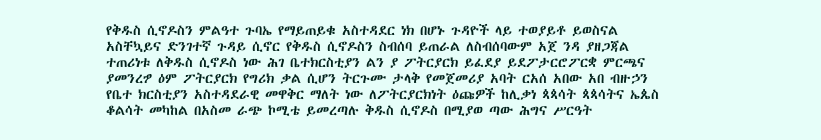የቅዱስ ሲኖዶስን ምልዓተ ጉባኤ የማይጠይቁ አስተዳደር ነክ በሆኑ ጉዳዮች ላይ ተወያይቶ ይወስናል አስቸኳይና ድንገተኛ ጉዳይ ሲኖር የቅዱስ ሲኖዶስን ስብሰባ ይጠራል ለስብሰባውም አጀ ንዳ ያዘጋጃል ተጠሪነቱ ለቅዱስ ሲኖዶስ ነው ሕገ ቤተክርስቲያን ልን ያ ፖትርያርክ ይፈደያ ይደፖታርሮፖርቋ ምርጫና ያመንረፇ ዕም ፖትርያርክ የግሪክ ቃል ሲሆን ትርጉሙ ታላቅ የመጀመሪያ አባት ርአሰ አበው አበ ብዙኃን የቤተ ክርስቲያን አስተዳደራዊ መዋቅር ማለት ነው ለፖትርያርክነት ዕጩዎች ከሊቃነ ጳጳሳት ጳጳሳትና ኤጴስ ቆልሳት መካከል በአስመ ራጭ ኮሚቴ ይመረጣሉ ቅዱስ ሲኖዶስ በሚያወ ጣው ሕግና ሥርዓት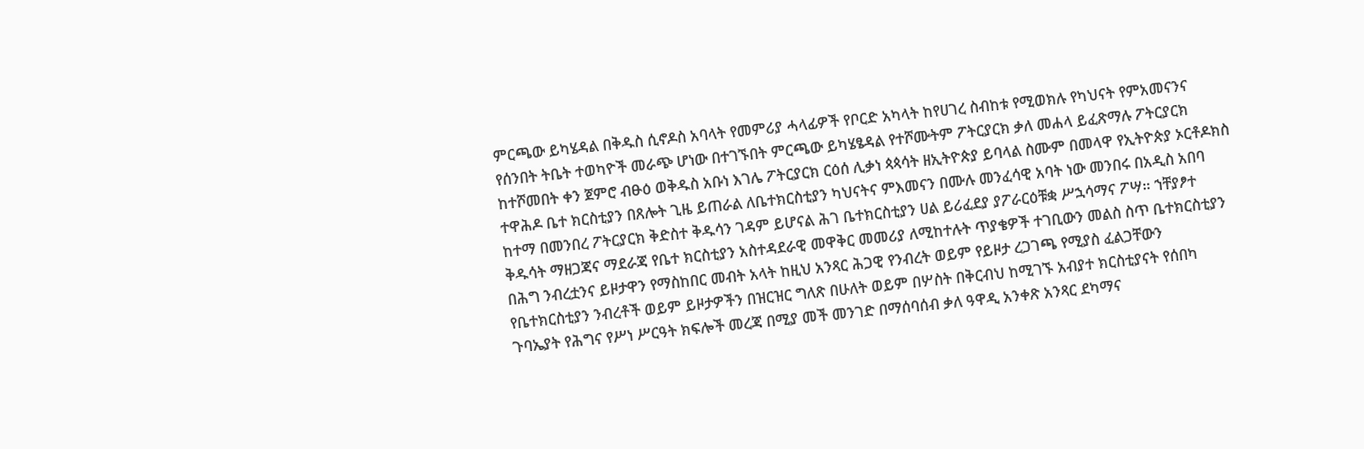ምርጫው ይካሄዳል በቅዱስ ሲኖዶስ አባላት የመምሪያ ሓላፊዎች የቦርድ አካላት ከየሀገረ ስብከቱ የሚወክሉ የካህናት የምአመናንና የሰንበት ትቤት ተወካዮች መራጭ ሆነው በተገኙበት ምርጫው ይካሄፄዳል የተሾሙትም ፖትርያርክ ቃለ መሐላ ይፈጽማሉ ፖትርያርክ ከተሾመበት ቀን ጀምሮ ብፁዕ ወቅዱስ አቡነ እገሌ ፖትርያርክ ርዕሰ ሊቃነ ጳጳሳት ዘኢትዮጵያ ይባላል ስሙም በመላዋ የኢትዮጵያ ኦርቶዶክስ ተዋሕዶ ቤተ ክርስቲያን በጸሎት ጊዜ ይጠራል ለቤተክርስቲያን ካህናትና ምእመናን በሙሉ መንፈሳዊ አባት ነው መንበሩ በአዲስ አበባ ከተማ በመንበረ ፖትርያርክ ቅድስተ ቅዱሳን ገዳም ይሆናል ሕገ ቤተክርስቲያን ሀል ይሪፈደያ ያፖራርዕቹቋ ሥኋሳማና ፖሣ። ኀቸያፆተ ቅዱሳት ማዘጋጃና ማደራጃ የቤተ ክርስቲያን አስተዳደራዊ መዋቅር መመሪያ ለሚከተሉት ጥያቄዎች ተገቢውን መልስ ስጥ ቤተክርስቲያን በሕግ ንብረቷንና ይዞታዋን የማስከበር መብት አላት ከዚህ አንጻር ሕጋዊ የንብረት ወይም የይዞታ ረጋገጫ የሚያስ ፈልጋቸውን የቤተክርስቲያን ንብረቶች ወይም ይዞታዎችን በዝርዝር ግለጽ በሁለት ወይም በሦስት በቅርብህ ከሚገኙ አብያተ ክርስቲያናት የሰበካ ጉባኤያት የሕግና የሥነ ሥርዓት ክፍሎች መረጃ በሚያ መች መንገድ በማሰባሰብ ቃለ ዓዋዲ አንቀጽ አንጻር ደካማና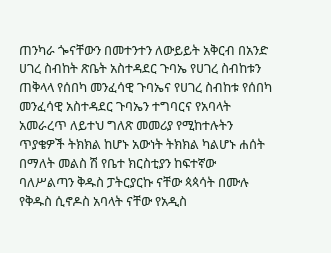ጠንካራ ጐናቸውን በመተንተን ለውይይት አቅርብ በአንድ ሀገረ ስብከት ጽቤት አስተዳደር ጉባኤ የሀገረ ስብከቱን ጠቅላላ የሰበካ መንፈሳዊ ጉባኤና የሀገረ ስብከቱ የሰበካ መንፈሳዊ አስተዳደር ጉባኤን ተግባርና የአባላት አመራረጥ ለይተህ ግለጽ መመሪያ የሚከተሉትን ጥያቄዎች ትክክል ከሆኑ አውነት ትክክል ካልሆኑ ሐሰት በማለት መልስ ሽ የቤተ ክርስቲያን ከፍተኛው ባለሥልጣን ቅዱስ ፓትርያርኩ ናቸው ጳጳሳት በሙሉ የቅዱስ ሲኖዶስ አባላት ናቸው የአዲስ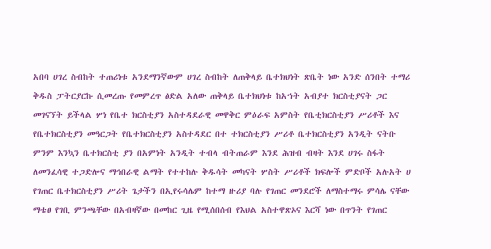አበባ ሀገረ ስብከት ተጠሪነቱ አንደማንኛውም ሀገረ ስብከት ለጠቅላይ ቤተክህነት ጽቤት ነው አንድ ሰንበት ተማሪ ቅዱስ ፓትርያርኩ ሲመረጡ የመምረጥ ፅድል አለው ጠቅላይ ቤተክህነቱ ከአኀት አብያተ ክርስቲያናት ጋር መገናኘት ይችላል ሦነ የቤተ ክርስቲያን አስተዳደራዊ መዋቅር ምዕራፍ አምስት የቤቲክርስቲያን ሥሪቶች እና የቤተክርስቲያን መዓርጋት የቤተክርስቲያን አስተዳደር በተ ተክርስቲያን ሥሪቶ ቤተክርስቲያን አንዲት ናትቡ ምንም እንኳን ቤተክርስቲ ያን በአምነት አንዲት ተብላ ብትጠራም እንደ ሕዝብ ብዛት እንደ ሀገሩ ስፋት ለመንፈሳዊ ተጋድሎና ማኅበራዊ ልማት የተተከሉ ቅዱሳት መካናት ሦስት ሥሪቶች ክፍሎች ምድቦች አሉአት ሀ የገጠር ቤተክርስቲያን ሥሪት ጌታችን በኢየሩሳሌም ከተማ ዙሪያ ባሉ የገጠር መንደሮች ለማስተማሩ ምሳሌ ናቸው ማቴፀ የገቢ ምንጫቸው በአብዛኛው በመከር ጊዜ የሚሰበሰብ የእህል አስተዋጽኦና እርሻ ነው በጥንት የገጠር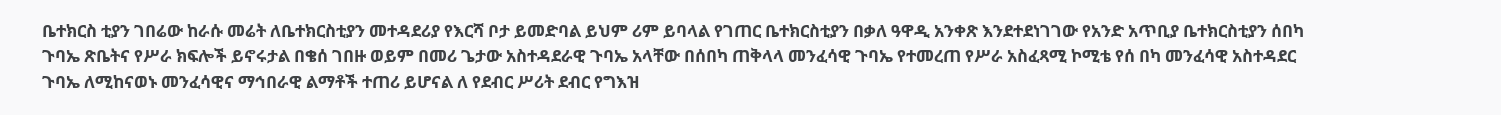ቤተክርስ ቲያን ገበሬው ከራሱ መሬት ለቤተክርስቲያን መተዳደሪያ የእርሻ ቦታ ይመድባል ይህም ሪም ይባላል የገጠር ቤተክርስቲያን በቃለ ዓዋዲ አንቀጽ እንደተደነገገው የአንድ አጥቢያ ቤተክርስቲያን ሰበካ ጉባኤ ጽቤትና የሥራ ክፍሎች ይኖሩታል በቄሰ ገበዙ ወይም በመሪ ጌታው አስተዳደራዊ ጉባኤ አላቸው በሰበካ ጠቅላላ መንፈሳዊ ጉባኤ የተመረጠ የሥራ አስፈጻሚ ኮሚቴ የሰ በካ መንፈሳዊ አስተዳደር ጉባኤ ለሚከናወኑ መንፈሳዊና ማኅበራዊ ልማቶች ተጠሪ ይሆናል ለ የደብር ሥሪት ደብር የግእዝ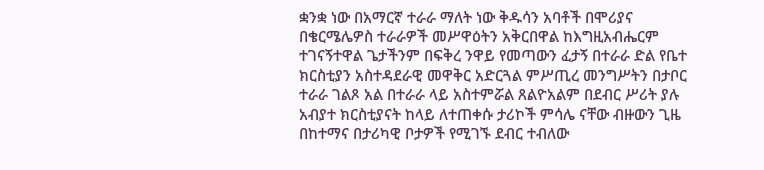ቋንቋ ነው በአማርኛ ተራራ ማለት ነው ቅዱሳን አባቶች በሞሪያና በቄርሜሌዎስ ተራራዎች መሥዋዕትን አቅርበዋል ከእግዚአብሔርም ተገናኝተዋል ጌታችንም በፍቅረ ንዋይ የመጣውን ፈታኝ በተራራ ድል የቤተ ክርስቲያን አስተዳደራዊ መዋቅር አድርጓል ምሥጢረ መንግሥትን በታቦር ተራራ ገልጾ አል በተራራ ላይ አስተምሯል ጸልዮአልም በደብር ሥሪት ያሉ አብያተ ክርስቲያናት ከላይ ለተጠቀሱ ታሪኮች ምሳሌ ናቸው ብዙውን ጊዜ በከተማና በታሪካዊ ቦታዎች የሚገኙ ደብር ተብለው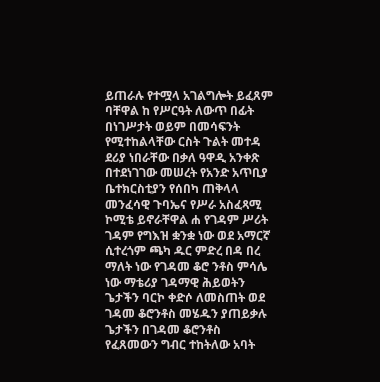ይጠራሉ የተሟላ አገልግሎት ይፈጸም ባቸዋል ከ የሥርዓት ለውጥ በፊት በነገሥታት ወይም በመሳፍንት የሚተከልላቸው ርስት ጉልት መተዳ ደሪያ ነበራቸው በቃለ ዓዋዲ አንቀጽ በተደነገገው መሠረት የአንድ አጥቢያ ቤተክርስቲያን የሰበካ ጠቅላላ መንፈሳዊ ጉባኤና የሥራ አስፈጻሚ ኮሚቴ ይኖራቸዋል ሐ የገዳም ሥሪት ገዳም የግእዝ ቋንቋ ነው ወደ አማርኛ ሲተረጎም ጫካ ዱር ምድረ በዳ በረ ማለት ነው የገዳመ ቆሮ ንቶስ ምሳሌ ነው ማቴሪያ ገዳማዊ ሕይወትን ጌታችን ባርኮ ቀድሶ ለመስጠት ወደ ገዳመ ቆሮንቶስ መሄዱን ያጠይቃሉ ጌታችን በገዳመ ቆሮንቶስ የፈጸመውን ግብር ተከትለው አባት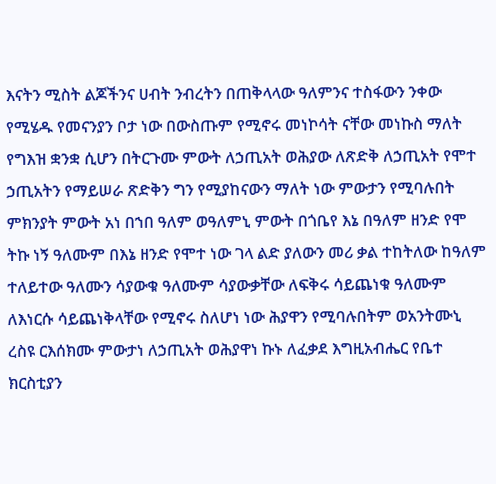እናትን ሚስት ልጆችንና ሀብት ንብረትን በጠቅላላው ዓለምንና ተስፋውን ንቀው የሚሄዱ የመናንያን ቦታ ነው በውስጡም የሚኖሩ መነኮሳት ናቸው መነኩስ ማለት የግእዝ ቋንቋ ሲሆን በትርጉሙ ምውት ለኃጢአት ወሕያው ለጽድቅ ለኃጢአት የሞተ ኃጢአትን የማይሠራ ጽድቅን ግን የሚያከናውን ማለት ነው ምውታን የሚባሉበት ምክንያት ምውት አነ በኀበ ዓለም ወዓለምኒ ምውት በጎቤየ እኔ በዓለም ዘንድ የሞ ትኩ ነኝ ዓለሙም በእኔ ዘንድ የሞተ ነው ገላ ልድ ያለውን መሪ ቃል ተከትለው ከዓለም ተለይተው ዓለሙን ሳያውቁ ዓለሙም ሳያውቃቸው ለፍቅሩ ሳይጨነቁ ዓለሙም ለእነርሱ ሳይጨነቅላቸው የሚኖሩ ስለሆነ ነው ሕያዋን የሚባሉበትም ወአንትሙኒ ረስዩ ርእሰክሙ ምውታነ ለኃጢአት ወሕያዋነ ኩኑ ለፈቃደ እግዚአብሔር የቤተ ክርስቲያን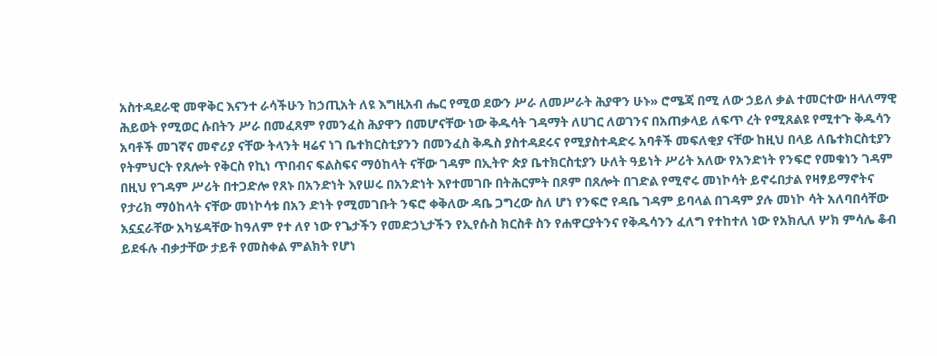አስተዳደራዊ መዋቅር እናንተ ራሳችሁን ከኃጢአት ለዩ እግዚአብ ሔር የሚወ ደውን ሥራ ለመሥራት ሕያዋን ሁኑ» ሮሜጃ በሚ ለው ኃይለ ቃል ተመርተው ዘላለማዊ ሕይወት የሚወር ሱበትን ሥራ በመፈጸም የመንፈስ ሕያዋን በመሆናቸው ነው ቅዱሳት ገዳማት ለሀገር ለወገንና በአጠቃላይ ለፍጥ ረት የሚጸልዩ የሚተጉ ቅዱሳን አባቶች መገኛና መኖሪያ ናቸው ትላንት ዛሬና ነገ ቤተክርስቲያንን በመንፈስ ቅዱስ ያስተዳደሩና የሚያስተዳድሩ አባቶች መፍለቂያ ናቸው ከዚህ በላይ ለቤተክርስቲያን የትምህርት የጸሎት የቅርስ የኪነ ጥበብና ፍልስፍና ማዕከላት ናቸው ገዳም በኢትዮ ጵያ ቤተክርስቲያን ሁለት ዓይነት ሥሪት አለው የአንድነት የንፍሮ የመቁነን ገዳም በዚህ የገዳም ሥሪት በተጋድሎ የጸኑ በአንድነት እየሠሩ በአንድነት እየተመገቡ በትሕርምት በጾም በጸሎት በገድል የሚኖሩ መነኮሳት ይኖሩበታል የዛፃይማኖትና የታሪክ ማዕከላት ናቸው መነኮሳቱ በአን ድነት የሚመገቡት ንፍሮ ቀቅለው ዳቤ ጋግረው ስለ ሆነ የንፍሮ የዳቤ ገዳም ይባላል በገዳም ያሉ መነኮ ሳት አለባበሳቸው አኗኗራቸው አካሄዳቸው ከዓለም የተ ለየ ነው የጌታችን የመድኃኒታችን የኢየሱስ ክርስቶ ስን የሐዋርያትንና የቅዱሳንን ፈለግ የተከተለ ነው የአክሊለ ሦክ ምሳሌ ቆብ ይደፋሉ ብቃታቸው ታይቶ የመስቀል ምልክት የሆነ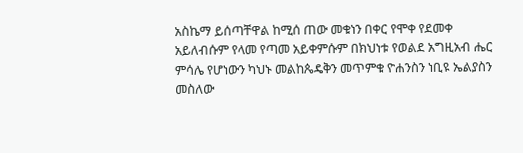አስኬማ ይሰጣቸዋል ከሚሰ ጠው መቁነን በቀር የሞቀ የደመቀ አይለብሱም የላመ የጣመ አይቀምሱም በክህነቱ የወልደ አግዚአብ ሔር ምሳሌ የሆነውን ካህኑ መልከጴዴቅን መጥምቁ ዮሐንስን ነቢዩ ኤልያስን መስለው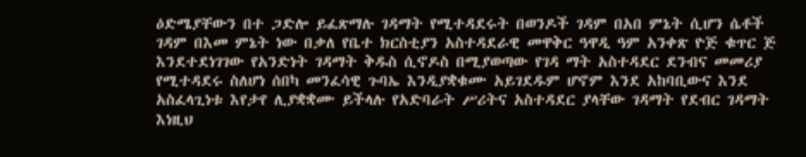ዕድሜያቸውን በተ ጋድሎ ይፈጽማሉ ገዳማት የሚተዳደሩት በወንዶች ገዳም በአበ ምኔት ሲሆን ሴቶች ገዳም በእመ ምኔት ነው በቃለ የቤተ ክርስቲያን አስተዳደራዊ መዋቅር ዓዋዲ ዓም አንቀጽ ዮጅ ቁጥር ጅ እንደተደነገገው የአንድነት ገዳማት ቅዱስ ሲኖዶስ በሚያወጣው የገዳ ማት አስተዳደር ደንብና መመሪያ የሚተዳደሩ ስለሆነ ሰበካ መንፈሳዊ ጉባኤ እንዲያቋቁሙ አይገደዱም ሆኖም እንደ አከባቢውና እንደ አስፈላጊነቱ እየታየ ሊያቋቋሙ ይችላሉ የአድባራት ሥሪትና አስተዳደር ያላቸው ገዳማት የደብር ገዳማት እነዚህ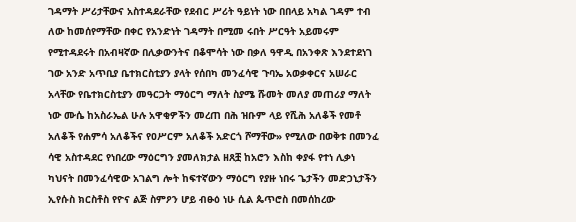ገዳማት ሥሪታቸውና አስተዳደራቸው የደብር ሥሪት ዓይነት ነው በበላይ አካል ገዳም ተብ ለው ከመሰየማቸው በቀር የአንድነት ገዳማት በሚመ ሩበት ሥርዓት አይመሩም የሚተዳደሩት በአብዛኛው በሊቃውንትና በቆሞሳት ነው በቃለ ዓዋዲ በአንቀጽ እንደተደነገ ገው አንድ አጥቢያ ቤተክርስቲያን ያላት የሰበካ መንፈሳዊ ጉባኤ አወቃቀርና አሠራር አላቸው የቤተክርስቲያን መዓርጋት ማዕርግ ማለት ስያሜ ሹመት መለያ መጠሪያ ማለት ነው ሙሴ ከአስራኤል ሁሉ አዋቂዎችን መረጠ በሕ ዝቡም ላይ የሺሕ አለቆች የመቶ አለቆች የሐምሳ አለቆችና የዐሥርም አለቆች አድርጎ ሾማቸው» የሚለው በወቅቱ በመንፈ ሳዊ አስተዳደር የነበረው ማዕርግን ያመለክታል ዘጸቿ ከአሮን እስከ ቀያፋ የተነ ሊቃነ ካህናት በመንፈሳዊው አገልግ ሎት ከፍተኛውን ማዕርግ የያዙ ነበሩ ጌታችን መድኃኒታችን ኢየሱስ ክርስቶስ የዮና ልጅ ስምዖን ሆይ ብፁዕ ነሁ ሲል ጴጥሮስ በመሰከረው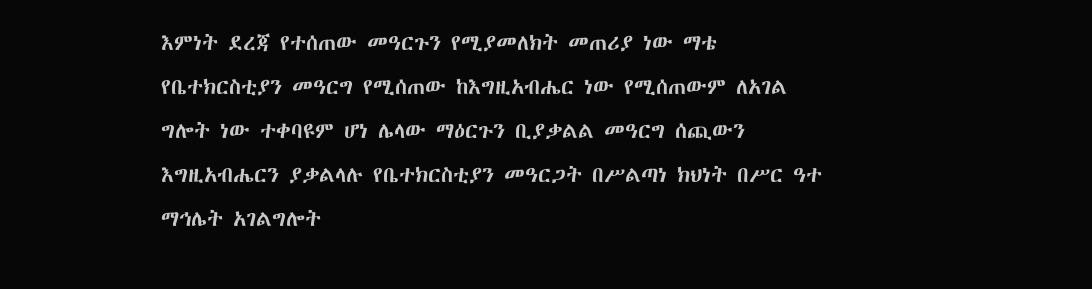እምነት ደረጃ የተሰጠው መዓርጉን የሚያመለክት መጠሪያ ነው ማቴ የቤተክርስቲያን መዓርግ የሚሰጠው ከእግዚአብሔር ነው የሚሰጠውም ለአገል ግሎት ነው ተቀባዩም ሆነ ሌላው ማዕርጉን ቢያቃልል መዓርግ ሰጪውን እግዚአብሔርን ያቃልላሉ የቤተክርስቲያን መዓርጋት በሥልጣነ ክህነት በሥር ዓተ ማኅሌት አገልግሎት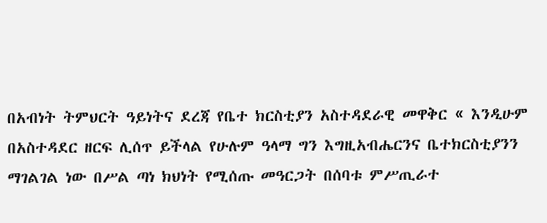በአብነት ትምህርት ዓይነትና ደረጃ የቤተ ክርስቲያን አስተዳደራዊ መዋቅር « እንዲሁም በአስተዳደር ዘርፍ ሊሰጥ ይችላል የሁሉም ዓላማ ግን እግዚአብሔርንና ቤተክርስቲያንን ማገልገል ነው በሥል ጣነ ክህነት የሚሰጡ መዓርጋት በሰባቱ ምሥጢራተ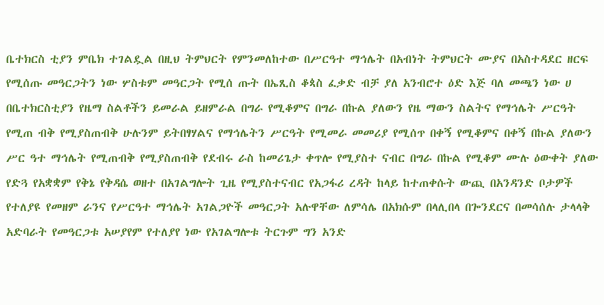ቤተክርስ ቲያን ምቤክ ተገልዷል በዚህ ትምህርት የምንመለከተው በሥርዓተ ማኅሌት በአብነት ትምህርት ሙያና በአስተዳደር ዘርፍ የሚሰጡ መዓርጋትን ነው ሦስቱም መዓርጋት የሚሰ ጡት በኤጺስ ቆጳስ ፈቃድ ብቻ ያለ አንብሮተ ዕድ እጅ ባለ መጫን ነው ሀ በቤተክርስቲያን የዜማ ስልቶችን ይመራል ይዘምራል በግራ የሚቆምና በግራ በኩል ያለውን የዜ ማውን ስልትና የማኅሌት ሥርዓት የሚጠ ብቅ የሚያስጠብቅ ሁሉንም ይትበፃሃልና የማኅሌትን ሥርዓት የሚመራ መመሪያ የሚሰጥ በቀኝ የሚቆምና በቀኝ በኩል ያለውን ሥር ዓተ ማኅሌት የሚጠብቅ የሚያስጠብቅ የደብሩ ራስ ከመሪጌታ ቀጥሎ የሚያስተ ናብር በግራ በኩል የሚቆም ሙሉ ዕውቀት ያለው የድጓ የአቋቋም የቅኔ የቅዳሴ ወዘተ በአገልግሎት ጊዜ የሚያስተናብር የአጋፋሪ ረዳት ከላይ ከተጠቀሱት ውጪ በአንዳንድ ቦታዎች የተለያዩ የመዘም ራንና የሥርዓተ ማኅሌት አገልጋዮች መዓርጋት አሉዋቸው ለምሳሌ በአክሱም በላሊበላ በጐንደርና በመሳሰሉ ታላላቅ አድባራት የመዓርጋቱ አሠያየም የተለያየ ነው የአገልግሎቱ ትርጉም ግን አንድ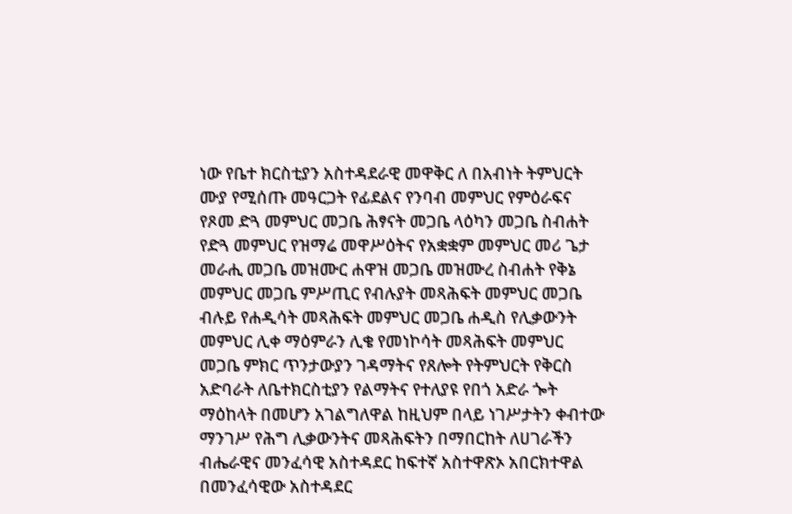ነው የቤተ ክርስቲያን አስተዳደራዊ መዋቅር ለ በአብነት ትምህርት ሙያ የሚሰጡ መዓርጋት የፊደልና የንባብ መምህር የምዕራፍና የጾመ ድጓ መምህር መጋቤ ሕፃናት መጋቤ ላዕካን መጋቤ ስብሐት የድጓ መምህር የዝማሬ መዋሥዕትና የአቋቋም መምህር መሪ ጌታ መራሒ መጋቤ መዝሙር ሐዋዝ መጋቤ መዝሙረ ስብሐት የቅኔ መምህር መጋቤ ምሥጢር የብሉያት መጻሕፍት መምህር መጋቤ ብሉይ የሐዲሳት መጻሕፍት መምህር መጋቤ ሐዲስ የሊቃውንት መምህር ሊቀ ማዕምራን ሊቄ የመነኮሳት መጻሕፍት መምህር መጋቤ ምክር ጥንታውያን ገዳማትና የጸሎት የትምህርት የቅርስ አድባራት ለቤተክርስቲያን የልማትና የተለያዩ የበጎ አድራ ጐት ማዕከላት በመሆን አገልግለዋል ከዚህም በላይ ነገሥታትን ቀብተው ማንገሥ የሕግ ሊቃውንትና መጻሕፍትን በማበርከት ለሀገራችን ብሔራዊና መንፈሳዊ አስተዳደር ከፍተኛ አስተዋጽኦ አበርክተዋል በመንፈሳዊው አስተዳደር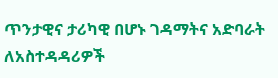ጥንታዊና ታሪካዊ በሆኑ ገዳማትና አድባራት ለአስተዳዳሪዎች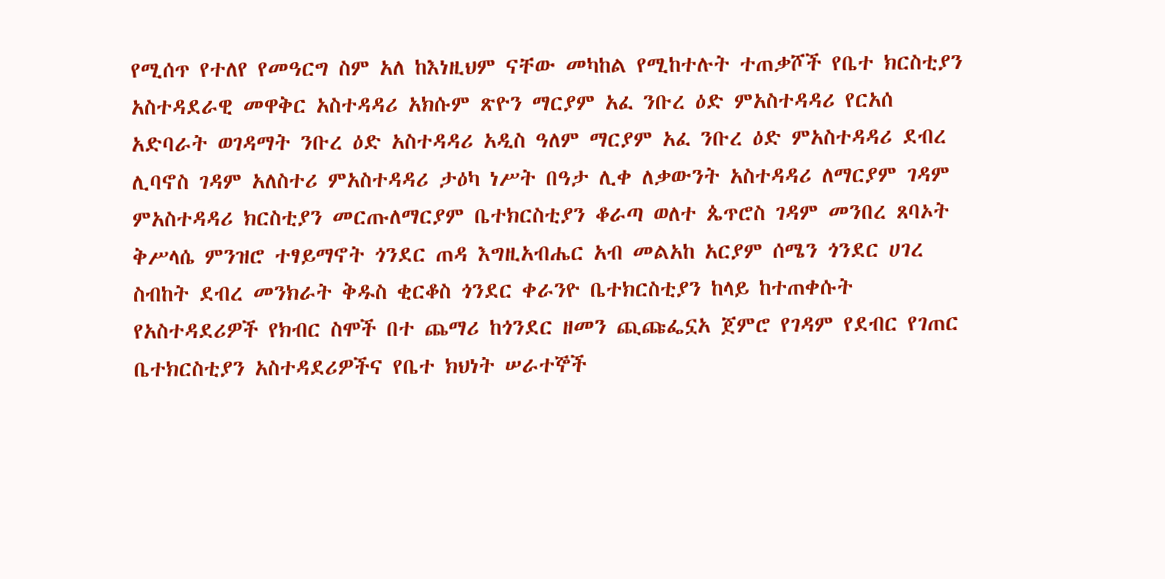የሚሰጥ የተለየ የመዓርግ ስም አለ ከእነዚህም ናቸው መካከል የሚከተሉት ተጠቃሾች የቤተ ክርስቲያን አስተዳደራዊ መዋቅር አስተዳዳሪ አክሱም ጽዮን ማርያም አፈ ንቡረ ዕድ ምአስተዳዳሪ የርአሰ አድባራት ወገዳማት ንቡረ ዕድ አስተዳዳሪ አዲስ ዓለም ማርያም አፈ ንቡረ ዕድ ምአስተዳዳሪ ደብረ ሊባኖስ ገዳም አለስተሪ ምአስተዳዳሪ ታዕካ ነሥት በዓታ ሊቀ ለቃውንት አስተዳዳሪ ለማርያም ገዳም ምአስተዳዳሪ ክርስቲያን መርጡለማርያም ቤተክርስቲያን ቆራጣ ወለተ ጴጥሮስ ገዳም መንበረ ጸባኦት ቅሥላሴ ምንዝሮ ተፃይማኖት ጎንደር ጠዳ እግዚአብሔር አብ መልአከ አርያም ሰሜን ጎንደር ሀገረ ስብከት ደብረ መንክራት ቅዱስ ቂርቆስ ጎንደር ቀራንዮ ቤተክርስቲያን ከላይ ከተጠቀሱት የአስተዳደሪዎች የክብር ስሞች በተ ጨማሪ ከጎንደር ዘመን ጪጩፌኗአ ጀምሮ የገዳም የደብር የገጠር ቤተክርስቲያን አስተዳደሪዎችና የቤተ ክህነት ሠራተኞች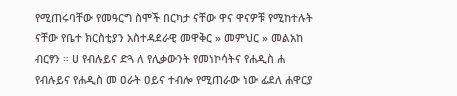የሚጠሩባቸው የመዓርግ ስሞች በርካታ ናቸው ዋና ዋናዎቹ የሚከተሉት ናቸው የቤተ ክርስቲያን አስተዳደራዊ መዋቅር » መምህር » መልአከ ብርፃን ። ሀ የብሉይና ድጓ ለ የሊቃውንት የመነኮሳትና የሐዲስ ሐ የብሉይና የሐዲስ መ ዐራት ዐይና ተብሎ የሚጠራው ነው ፊደለ ሐዋርያ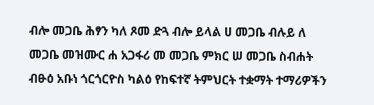ብሎ መጋቤ ሕፃን ካለ ጾመ ድጓ ብሎ ይላል ሀ መጋቤ ብሉይ ለ መጋቤ መዝሙር ሐ አጋፋሪ መ መጋቤ ምክር ሠ መጋቤ ስብሐት ብፁዕ አቡነ ጎርጎርዮስ ካልዕ የከፍተኛ ትምህርት ተቋማት ተማሪዎችን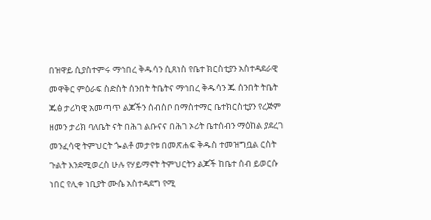በዝዋይ ሲያስተምሩ ማኅበረ ቅዱሳን ሲጸነስ የቤተ ክርስቲያን አስተዳደራዊ መዋቅር ምዕራፍ ስድስት ሰንበት ትቤትና ማኅበረ ቅዱሳን ጁ ሰንበት ትቤት ጁፅ ታሪካዊ አመጣጥ ልጆችን ሰብስቦ በማስተማር ቤተክርስቲያን የረጅም ዘመን ታሪክ ባለቤት ናት በሕገ ልቡናና በሕገ ኦሪት ቤተሰብን ማዕከል ያደረገ መንፈሳዊ ትምህርት ጐልቶ መታየቱ በመጽሐፍ ቅዱስ ተመዝግቧል ርስት ጉልት እንደሚወረስ ሁሉ የሃይማኖት ትምህርትን ልጆች ከቤተ ሰብ ይወርሱ ነበር የሊቀ ነቢያት ሙሴ አስተዳደግ የሚ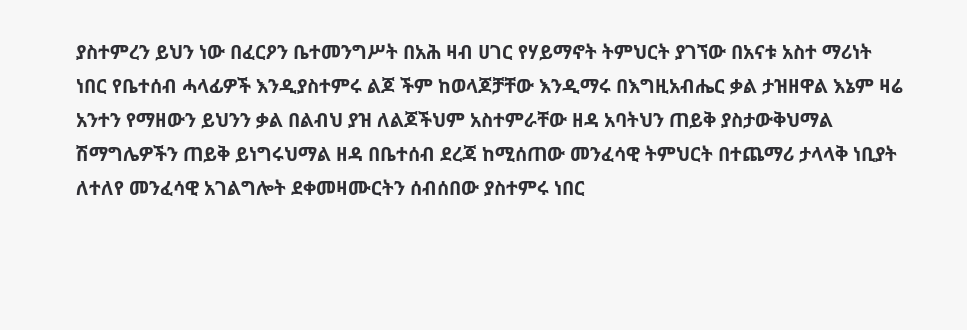ያስተምረን ይህን ነው በፈርዖን ቤተመንግሥት በአሕ ዛብ ሀገር የሃይማኖት ትምህርት ያገኘው በአናቱ አስተ ማሪነት ነበር የቤተሰብ ሓላፊዎች እንዲያስተምሩ ልጆ ችም ከወላጆቻቸው እንዲማሩ በእግዚአብሔር ቃል ታዝዘዋል እኔም ዛሬ አንተን የማዘውን ይህንን ቃል በልብህ ያዝ ለልጆችህም አስተምራቸው ዘዳ አባትህን ጠይቅ ያስታውቅህማል ሽማግሌዎችን ጠይቅ ይነግሩህማል ዘዳ በቤተሰብ ደረጃ ከሚሰጠው መንፈሳዊ ትምህርት በተጨማሪ ታላላቅ ነቢያት ለተለየ መንፈሳዊ አገልግሎት ደቀመዛሙርትን ሰብሰበው ያስተምሩ ነበር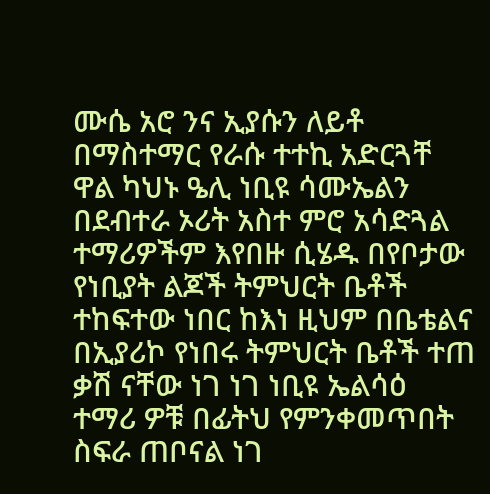ሙሴ አሮ ንና ኢያሱን ለይቶ በማስተማር የራሱ ተተኪ አድርጓቸ ዋል ካህኑ ዔሊ ነቢዩ ሳሙኤልን በደብተራ ኦሪት አስተ ምሮ አሳድጓል ተማሪዎችም እየበዙ ሲሄዱ በየቦታው የነቢያት ልጆች ትምህርት ቤቶች ተከፍተው ነበር ከእነ ዚህም በቤቴልና በኢያሪኮ የነበሩ ትምህርት ቤቶች ተጠ ቃሽ ናቸው ነገ ነገ ነቢዩ ኤልሳዕ ተማሪ ዎቹ በፊትህ የምንቀመጥበት ስፍራ ጠቦናል ነገ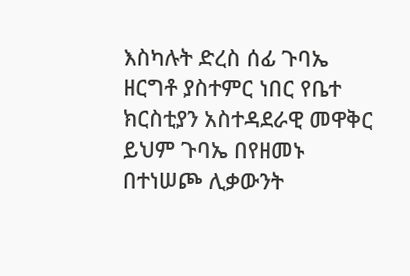እስካሉት ድረስ ሰፊ ጉባኤ ዘርግቶ ያስተምር ነበር የቤተ ክርስቲያን አስተዳደራዊ መዋቅር ይህም ጉባኤ በየዘመኑ በተነሠጮ ሊቃውንት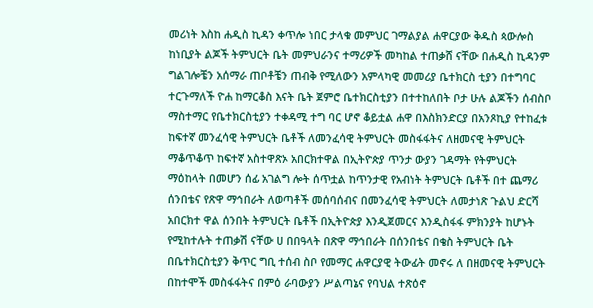መሪነት እስከ ሐዲስ ኪዳን ቀጥሎ ነበር ታላቁ መምህር ገማልያል ሐዋርያው ቅዱስ ጳውሎስ ከነቢያት ልጆች ትምህርት ቤት መምህራንና ተማሪዎች መካከል ተጠቃሸ ናቸው በሐዲስ ኪዳንም ግልገሎቼን አሰማራ ጠቦቶቼን ጠብቅ የሚለውን አምላካዊ መመሪያ ቤተክርስ ቲያን በተግባር ተርጉማለች ዮሐ ከማርቆስ እናት ቤት ጀምሮ ቤተክርስቲያን በተተከለበት ቦታ ሁሉ ልጆችን ሰብስቦ ማስተማር የቤተክርስቲያን ተቀዳሚ ተግ ባር ሆኖ ቆይቷል ሐዋ በእስክንድርያ በአንጾኪያ የተከፈቱ ከፍተኛ መንፈሳዊ ትምህርት ቤቶች ለመንፈሳዊ ትምህርት መስፋፋትና ለዘመናዊ ትምህርት ማቆጥቆጥ ከፍተኛ አስተዋጽኦ አበርክተዋል በኢትዮጵያ ጥንታ ውያን ገዳማት የትምህርት ማዕከላት በመሆን ሰፊ አገልግ ሎት ሰጥቷል ከጥንታዊ የአብነት ትምህርት ቤቶች በተ ጨማሪ ሰንበቴና የጽዋ ማኅበራት ለወጣቶች መሰባሰብና በመንፈሳዊ ትምህርት ለመታነጽ ጉልህ ድርሻ አበርክተ ዋል ሰንበት ትምህርት ቤቶች በኢትዮጵያ እንዲጀመርና እንዲስፋፋ ምክንያት ከሆኑት የሚከተሉት ተጠቃሽ ናቸው ሀ በበዓላት በጽዋ ማኅበራት በሰንበቴና በቄስ ትምህርት ቤት በቤተክርስቲያን ቅጥር ግቢ ተሰብ ስቦ የመማር ሐዋርያዊ ትውፊት መኖሩ ለ በዘመናዊ ትምህርት በከተሞች መስፋፋትና በምዕ ራባውያን ሥልጣኔና የባህል ተጽዕኖ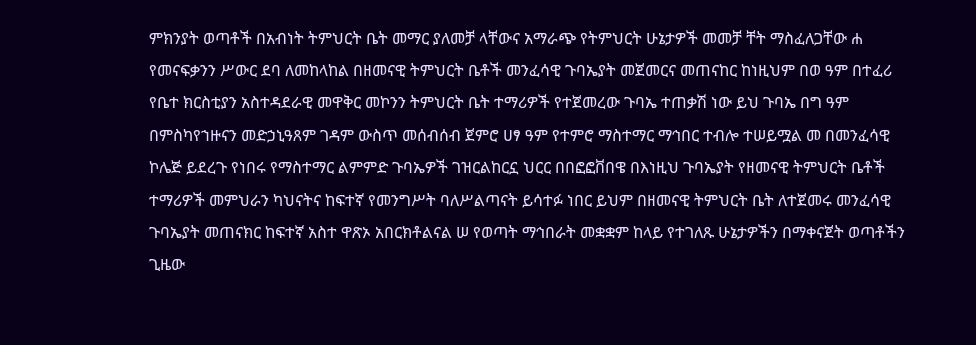ምክንያት ወጣቶች በአብነት ትምህርት ቤት መማር ያለመቻ ላቸውና አማራጭ የትምህርት ሁኔታዎች መመቻ ቸት ማስፈለጋቸው ሐ የመናፍቃንን ሥውር ደባ ለመከላከል በዘመናዊ ትምህርት ቤቶች መንፈሳዊ ጉባኤያት መጀመርና መጠናከር ከነዚህም በወ ዓም በተፈሪ የቤተ ክርስቲያን አስተዳደራዊ መዋቅር መኮንን ትምህርት ቤት ተማሪዎች የተጀመረው ጉባኤ ተጠቃሽ ነው ይህ ጉባኤ በግ ዓም በምስካየኀዙናን መድኃኒዓጸም ገዳም ውስጥ መሰብሰብ ጀምሮ ሀፃ ዓም የተምሮ ማስተማር ማኅበር ተብሎ ተሠይሟል መ በመንፈሳዊ ኮሌጅ ይደረጉ የነበሩ የማስተማር ልምምድ ጉባኤዎች ገዝርልከርኗ ህርር በበፎፎቨበዌ በእነዚህ ጉባኤያት የዘመናዊ ትምህርት ቤቶች ተማሪዎች መምህራን ካህናትና ከፍተኛ የመንግሥት ባለሥልጣናት ይሳተፉ ነበር ይህም በዘመናዊ ትምህርት ቤት ለተጀመሩ መንፈሳዊ ጉባኤያት መጠናክር ከፍተኛ አስተ ዋጽኦ አበርክቶልናል ሠ የወጣት ማኅበራት መቋቋም ከላይ የተገለጹ ሁኔታዎችን በማቀናጀት ወጣቶችን ጊዜው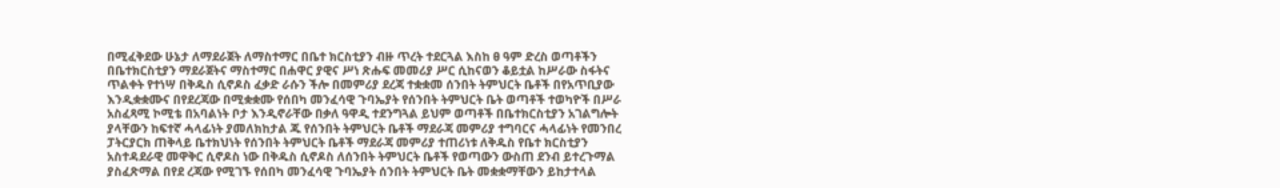በሚፈቅደው ሁኔታ ለማደራጀት ለማስተማር በቤተ ክርስቲያን ብዙ ጥረት ተደርጓል እስከ ፀ ዓም ድረስ ወጣቶችን በቤተክርስቲያን ማደራጀትና ማስተማር በሐዋር ያዊና ሥነ ጽሑፍ መመሪያ ሥር ሲከናወን ቆይቷል ከሥራው ስፋትና ጥልቀት የተነሣ በቅዱስ ሲኖዶስ ፈቃድ ራሱን ችሎ በመምሪያ ደረጃ ተቋቋመ ሰንበት ትምህርት ቤቶች በየአጥቢያው እንዲቋቋሙና በየደረጃው በሚቋቋሙ የሰበካ መንፈሳዊ ጉባኤያት የሰንበት ትምህርት ቤት ወጣቶች ተወካዮች በሥራ አስፈጻሚ ኮሚቴ በአባልነት ቦታ እንዲኖራቸው በቃለ ዓዋዲ ተደንግጓል ይህም ወጣቶች በቤተክርስቲያን አገልግሎት ያላቸውን ከፍተኛ ሓላፊነት ያመለክከታል ጁ የሰንበት ትምህርት ቤቶች ማደራጃ መምሪያ ተግባርና ሓላፊነት የመንበረ ፓትርያርክ ጠቅላይ ቤተክህነት የሰንበት ትምህርት ቤቶች ማደራጃ መምሪያ ተጠሪነቱ ለቅዱስ የቤተ ክርስቲያን አስተዳደራዊ መዋቅር ሲኖዶስ ነው በቅዱስ ሲኖዶስ ለሰንበት ትምህርት ቤቶች የወጣውን ውስጠ ደንብ ይተረጉማል ያስፈጽማል በየደ ረጃው የሚገኙ የሰበካ መንፈሳዊ ጉባኤያት ሰንበት ትምህርት ቤት መቋቋማቸውን ይከታተላል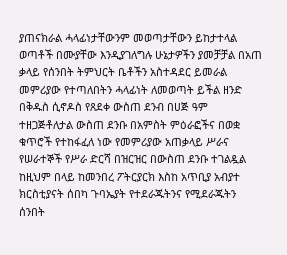ያጠናክራል ሓላፊነታቸውንም መወጣታቸውን ይከታተላል ወጣቶች በሙያቸው እንዲያገለግሉ ሁኔታዎችን ያመቻቻል በአጠ ቃላይ የሰንበት ትምህርት ቤቶችን አስተዳደር ይመራል መምሪያው የተጣለበትን ሓላፊነት ለመወጣት ይችል ዘንድ በቅዱስ ሲኖዶስ የጸደቀ ውስጠ ደንብ በሀጅ ዓም ተዘጋጅቶለታል ውስጠ ደንቡ በአምስት ምዕራፎችና በወቋ ቁጥሮች የተከፋፈለ ነው የመምሪያው አጠቃላይ ሥራና የሠራተኞች የሥራ ድርሻ በዝርዝር በውስጠ ደንቡ ተገልዷል ከዚህም በላይ ከመንበረ ፖትርያርክ እስከ አጥቢያ አብያተ ክርስቲያናት ሰበካ ጉባኤያት የተደራጁትንና የሚደራጁትን ሰንበት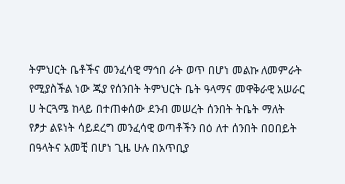ትምህርት ቤቶችና መንፈሳዊ ማኅበ ራት ወጥ በሆነ መልኩ ለመምራት የሚያስችል ነው ጁያ የሰንበት ትምህርት ቤት ዓላማና መዋቅራዊ አሠራር ሀ ትርጓሜ ከላይ በተጠቀሰው ደንብ መሠረት ሰንበት ትቤት ማለት የፆታ ልዩነት ሳይደረግ መንፈሳዊ ወጣቶችን በዕ ለተ ሰንበት በዐበይት በዓላትና አመቺ በሆነ ጊዜ ሁሉ በአጥቢያ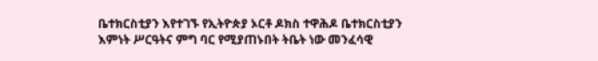ቤተክርስቲያን እየተገኙ የኢትዮጵያ ኦርቶ ዶክስ ተዋሕዶ ቤተክርስቲያን እምነት ሥርዓትና ምግ ባር የሚያጠኑበት ትቤት ነው መንፈሳዊ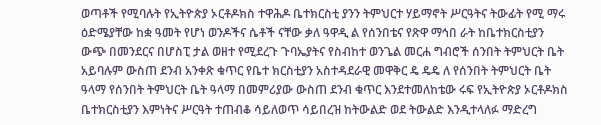ወጣቶች የሚባሉት የኢትዮጵያ ኦርቶዶክስ ተዋሕዶ ቤተክርስቲ ያንን ትምህርተ ሃይማኖት ሥርዓትና ትውፊት የሚ ማሩ ዕድሜያቸው ከቋ ዓመት የሆነ ወንዶችና ሴቶች ናቸው ቃለ ዓዋዲ ል የሰንበቴና የጽዋ ማኅበ ራት ከቤተክርስቲያን ውጭ በመንደርና በሆስፒ ታል ወዘተ የሚደረጉ ጉባኤያትና የስብከተ ወንጌል መርሐ ግብሮች ሰንበት ትምህርት ቤት አይባሉም ውስጠ ደንብ አንቀጽ ቁጥር የቤተ ክርስቲያን አስተዳደራዊ መዋቅር ዴ ዴዴ ለ የሰንበት ትምህርት ቤት ዓላማ የሰንበት ትምህርት ቤት ዓላማ በመምሪያው ውስጠ ደንብ ቁጥር እንደተመለከቴው ሩፍ የኢትዮጵያ ኦርቶዶክስ ቤተክርስቲያን እምነትና ሥርዓት ተጠብቆ ሳይለወጥ ሳይበረዝ ከትውልድ ወደ ትውልድ እንዲተላለፉ ማድረግ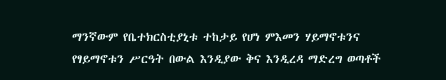ማንኛውም የቤተክርስቲያኒቱ ተከታይ የሆነ ምእመን ሃይማኖቱንና የፃይማኖቱን ሥርዓት በውል እንዲያው ቅና እንዲረዳ ማድረግ ወጣቶች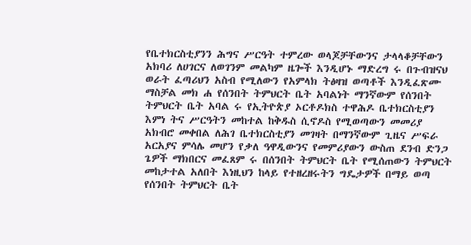የቤተክርስቲያንን ሕግና ሥርዓት ተምረው ወላጆቻቸውንና ታላላቆቻቸውን አክባሪ ለሀገርና ለወገንም መልካም ዜጐች እንዲሆኑ ማድረግ ሩ በጉብዝናህ ወራት ፈጣሪህን አስብ የሚለውን የአምላክ ትፅዛዝ ወጣቶች እንዲፈጽሙ ማስቻል መክ ሐ የሰንበት ትምህርት ቤት አባልነት ማንኛውም የሰንበት ትምህርት ቤት አባል ሩ የኢትዮጵያ ኦርቶዶክስ ተዋሕዶ ቤተክርስቲያን እምነ ትና ሥርዓትን መከተል ከቅዱስ ሲኖዶስ የሚወጣውን መመሪያ አክብሮ መቀበል ለሕገ ቤተክርስቲያን መገዛት በማንኛውም ጊዜና ሥፍራ አርአያና ምሳሌ መሆን የቃለ ዓዋዲውንና የመምሪያውን ውስጠ ደንብ ድንጋ ጌዎች ማክበርና መፈጸም ሩ በሰንበት ትምህርት ቤት የሚሰጠውን ትምህርት መከታተል አለበት እነዚህን ከላይ የተዘረዘሩትን ግዴታዎች በማይ ወጣ የሰንበት ትምህርት ቤት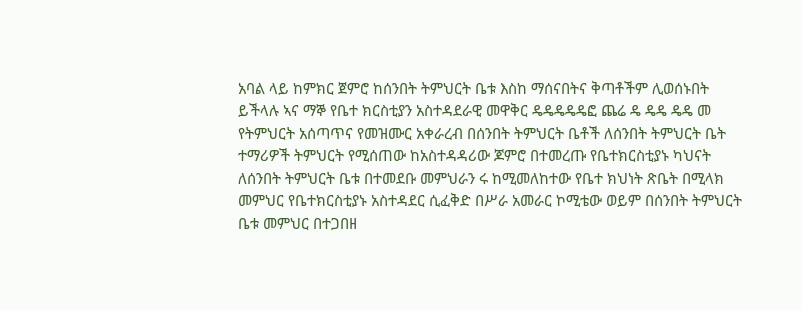አባል ላይ ከምክር ጀምሮ ከሰንበት ትምህርት ቤቱ እስከ ማሰናበትና ቅጣቶችም ሊወሰኑበት ይችላሉ ኣና ማኞ የቤተ ክርስቲያን አስተዳደራዊ መዋቅር ዴዴዴዴዴፎ ጨሬ ዴ ዴዴ ዴዴ መ የትምህርት አሰጣጥና የመዝሙር አቀራረብ በሰንበት ትምህርት ቤቶች ለሰንበት ትምህርት ቤት ተማሪዎች ትምህርት የሚሰጠው ከአስተዳዳሪው ጆምሮ በተመረጡ የቤተክርስቲያኑ ካህናት ለሰንበት ትምህርት ቤቱ በተመደቡ መምህራን ሩ ከሚመለከተው የቤተ ክህነት ጽቤት በሚላክ መምህር የቤተክርስቲያኑ አስተዳደር ሲፈቅድ በሥራ አመራር ኮሚቴው ወይም በሰንበት ትምህርት ቤቱ መምህር በተጋበዘ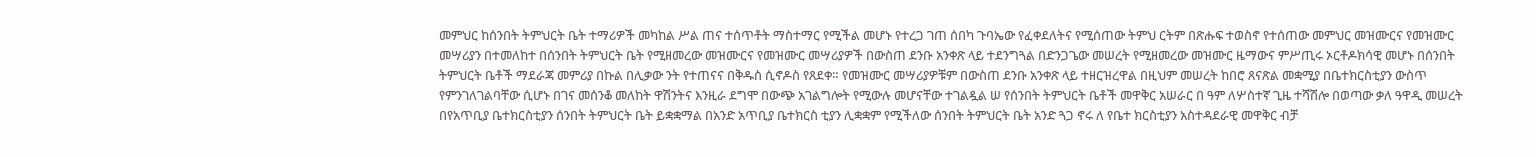መምህር ከሰንበት ትምህርት ቤት ተማሪዎች መካከል ሥል ጠና ተሰጥቶት ማስተማር የሚችል መሆኑ የተረጋ ገጠ ሰበካ ጉባኤው የፈቀደለትና የሚሰጠው ትምህ ርትም በጽሑፍ ተወስኖ የተሰጠው መምህር መዝሙርና የመዝሙር መሣሪያን በተመለከተ በሰንበት ትምህርት ቤት የሚዘመረው መዝሙርና የመዝሙር መሣሪያዎች በውስጠ ደንቡ አንቀጽ ላይ ተደንግጓል በድንጋጌው መሠረት የሚዘመረው መዝሙር ዜማውና ምሥጢሩ ኦርቶዶክሳዊ መሆኑ በሰንበት ትምህርት ቤቶች ማደራጃ መምሪያ በኩል በሊቃው ንት የተጠናና በቅዱስ ሲኖዶስ የጸደቀ። የመዝሙር መሣሪያዎቹም በውስጠ ደንቡ አንቀጽ ላይ ተዘርዝረዋል በዚህም መሠረት ከበሮ ጸናጽል መቋሚያ በቤተክርስቲያን ውስጥ የምንገለገልባቸው ሲሆኑ በገና መሰንቆ መለከት ዋሽንትና እንዚራ ደግሞ በውጭ አገልግሎት የሚውሉ መሆናቸው ተገልዷል ሠ የሰንበት ትምህርት ቤቶች መዋቅር አሠራር በ ዓም ለሦስተኛ ጊዜ ተሻሽሎ በወጣው ቃለ ዓዋዲ መሠረት በየአጥቢያ ቤተክርስቲያን ሰንበት ትምህርት ቤት ይቋቋማል በአንድ አጥቢያ ቤተክርስ ቲያን ሊቋቋም የሚችለው ሰንበት ትምህርት ቤት አንድ ጓጋ ኖሩ ለ የቤተ ክርስቲያን አስተዳደራዊ መዋቅር ብቻ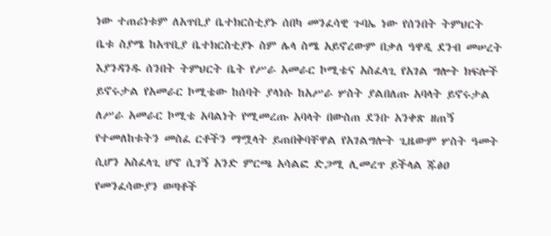ነው ተጠሪነቱም ለአጥቢያ ቤተክርስቲያኑ ሰበካ መንፈሳዊ ጉባኤ ነው የሰንበት ትምህርት ቤቱ ስያሜ ከአጥቢያ ቤተክርስቲያኑ ስም ሌላ ስሜ አይኖረውም በቃለ ዓዋዲ ደንብ መሠረት እያንዳንዱ ሰንበት ትምህርት ቤት የሥራ አመራር ኮሚቴና አስፈላጊ የአገል ግሎት ክፍሎች ይኖሩታል የአመራር ኮሚቴው ከሰባት ያላነሱ ከአሥራ ሦስት ያልበለጡ አባላት ይኖሩታል ለሥራ አመራር ኮሚቴ አባልነት የሚመረጡ አባላት በውስጠ ደንቡ አንቀጽ ዘጠኝ የተመለከቱትን መስፈ ርቶችን ማሟላት ይጠበቅባቸዋል የአገልግሎት ጊዜውም ሦስት ዓመት ሲሆን አስፈላጊ ሆኖ ሲገኝ አንድ ምርጫ አሳልፎ ድጋሚ ሊመረጥ ይችላል ጁፅዐ የመንፈሳውያን ወጣቶች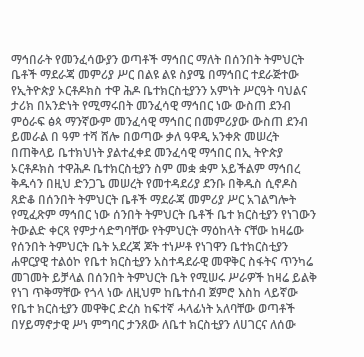ማኅበራት የመንፈሳውያን ወጣቶች ማኅበር ማለት በሰንበት ትምህርት ቤቶች ማደራጃ መምሪያ ሥር በልዩ ልዩ ስያሜ በማኅበር ተደራጅተው የኢትዮጵያ ኦርቶዶክስ ተዋ ሕዶ ቤተክርስቲያንን አምነት ሥርዓት ባህልና ታሪክ በአንድነት የሚማሩበት መንፈሳዊ ማኅበር ነው ውስጠ ደንብ ምዕራፍ ፅጳ ማንኛውም መንፈሳዊ ማኅበር በመምሪያው ውስጠ ደንብ ይመራል በ ዓም ተሻ ሸሎ በወጣው ቃለ ዓዋዲ አንቀጽ መሠረት በጠቅላይ ቤተክህነት ያልተፈቀደ መንፈሳዊ ማኅበር በኢ ትዮጵያ ኦርቶዶክስ ተዋሕዶ ቤተክርስቲያን ስም መቋ ቋም አይችልም ማኅበረ ቅዱሳን በዚህ ድንጋጌ መሠረት የመተዳደሪያ ደንቡ በቅዱስ ሲኖዶስ ጸድቆ በሰንበት ትምህርት ቤቶች ማደራጃ መምሪያ ሥር አገልግሎት የሚፈጽም ማኅበር ነው ሰንበት ትምህርት ቤቶች ቤተ ክርስቲያን የነገውን ትውልድ ቀርጻ የምታሳድግባቸው የትምህርት ማዕከላት ናቸው ከዛሬው የሰንበት ትምህርት ቤት አደረጃ ጆት ተነሥቶ የነገዋን ቤተክርስቲያን ሐዋርያዊ ተልዕኮ የቤተ ክርስቲያን አስተዳደራዊ መዋቅር ስፋትና ጥንካሬ መገመት ይቻላል በሰንበት ትምህርት ቤት የሚሠሩ ሥራዎች ከዛሬ ይልቅ የነገ ጥቅማቸው የጎላ ነው ለዚህም ከቤተሰብ ጀምሮ እስከ ላይኛው የቤተ ክርስቲያን መዋቅር ድረስ ከፍተኛ ሓላፊነት አለባቸው ወጣቶች በሃይማኖታዊ ሥነ ምግባር ታንጸው ለቤተ ክርስቲያን ለሀገርና ለሰው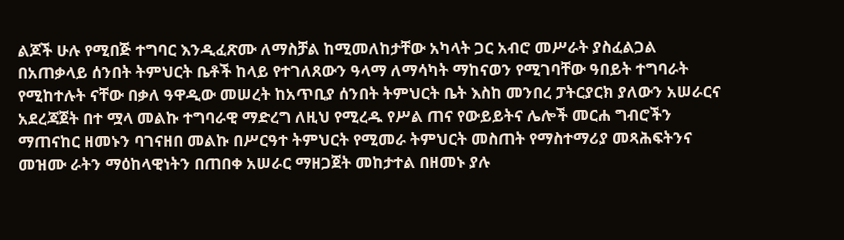ልጆች ሁሉ የሚበጅ ተግባር እንዲፈጽሙ ለማስቻል ከሚመለከታቸው አካላት ጋር አብሮ መሥራት ያስፈልጋል በአጠቃላይ ሰንበት ትምህርት ቤቶች ከላይ የተገለጸውን ዓላማ ለማሳካት ማከናወን የሚገባቸው ዓበይት ተግባራት የሚከተሉት ናቸው በቃለ ዓዋዲው መሠረት ከአጥቢያ ሰንበት ትምህርት ቤት እስከ መንበረ ፓትርያርክ ያለውን አሠራርና አደረጃጀት በተ ሟላ መልኩ ተግባራዊ ማድረግ ለዚህ የሚረዱ የሥል ጠና የውይይትና ሌሎች መርሐ ግብሮችን ማጠናከር ዘመኑን ባገናዘበ መልኩ በሥርዓተ ትምህርት የሚመራ ትምህርት መስጠት የማስተማሪያ መጻሕፍትንና መዝሙ ራትን ማዕከላዊነትን በጠበቀ አሠራር ማዘጋጀት መከታተል በዘመኑ ያሉ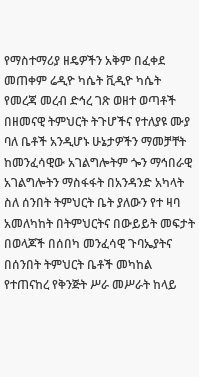የማስተማሪያ ዘዴዎችን አቅም በፈቀደ መጠቀም ሬዲዮ ካሴት ቪዲዮ ካሴት የመረጃ መረብ ድኅረ ገጽ ወዘተ ወጣቶች በዘመናዊ ትምህርት ትጉሆችና የተለያዩ ሙያ ባለ ቤቶች አንዲሆኑ ሁኔታዎችን ማመቻቸት ከመንፈሳዊው አገልግሎትም ጐን ማኅበራዊ አገልግሎትን ማስፋፋት በአንዳንድ አካላት ስለ ሰንበት ትምህርት ቤት ያለውን የተ ዛባ አመለካከት በትምህርትና በውይይት መፍታት በወላጆች በሰበካ መንፈሳዊ ጉባኤያትና በሰንበት ትምህርት ቤቶች መካከል የተጠናከረ የቅንጅት ሥራ መሥራት ከላይ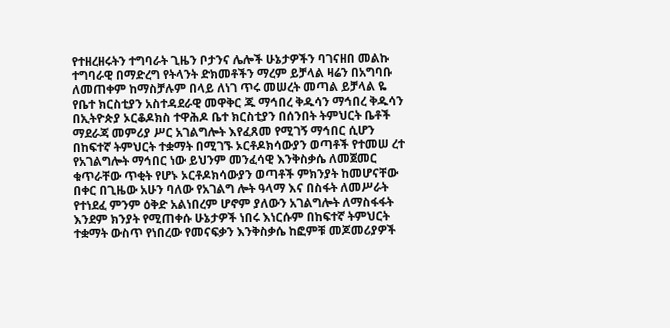የተዘረዘሩትን ተግባራት ጊዜን ቦታንና ሌሎች ሁኔታዎችን ባገናዘበ መልኩ ተግባራዊ በማድረግ የትላንት ድክመቶችን ማረም ይቻላል ዛሬን በአግባቡ ለመጠቀም ከማስቻሉም በላይ ለነገ ጥሩ መሠረት መጣል ይቻላል ዬ የቤተ ክርስቲያን አስተዳደራዊ መዋቅር ጁ ማኅበረ ቅዱሳን ማኅበረ ቅዱሳን በኢትዮጵያ ኦርቆዶክስ ተዋሕዶ ቤተ ክርስቲያን በሰንበት ትምህርት ቤቶች ማደራጃ መምሪያ ሥር አገልግሎት እየፈጸመ የሚገኝ ማኅበር ሲሆን በከፍተኛ ትምህርት ተቋማት በሚገኙ ኦርቶዶክሳውያን ወጣቶች የተመሠ ረተ የአገልግሎት ማኅበር ነው ይህንም መንፈሳዊ እንቅስቃሴ ለመጀመር ቁጥራቸው ጥቂት የሆኑ ኦርቶዶክሳውያን ወጣቶች ምክንያት ከመሆናቸው በቀር በጊዜው አሁን ባለው የአገልግ ሎት ዓላማ እና በስፋት ለመሥራት የተነደፈ ምንም ዕቅድ አልነበረም ሆኖም ያለውን አገልግሎት ለማስፋፋት እንደም ክንያት የሚጠቀሱ ሁኔታዎች ነበሩ እነርሱም በከፍተኛ ትምህርት ተቋማት ውስጥ የነበረው የመናፍቃን እንቅስቃሴ ከፎምቹ መጆመሪያዎች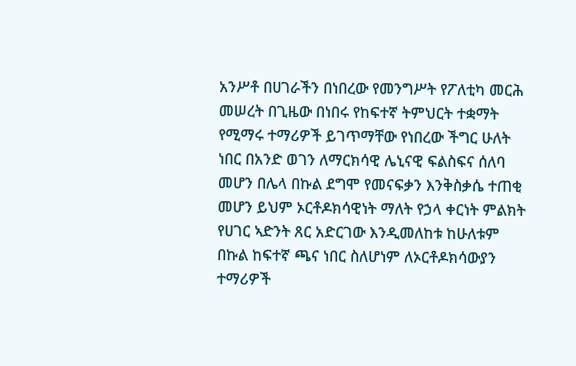አንሥቶ በሀገራችን በነበረው የመንግሥት የፖለቲካ መርሕ መሠረት በጊዜው በነበሩ የከፍተኛ ትምህርት ተቋማት የሚማሩ ተማሪዎች ይገጥማቸው የነበረው ችግር ሁለት ነበር በአንድ ወገን ለማርክሳዊ ሌኒናዊ ፍልስፍና ሰለባ መሆን በሌላ በኩል ደግሞ የመናፍቃን እንቅስቃሴ ተጠቂ መሆን ይህም ኦርቶዶክሳዊነት ማለት የኃላ ቀርነት ምልክት የሀገር ኣድንት ጸር አድርገው እንዲመለከቱ ከሁለቱም በኩል ከፍተኛ ጫና ነበር ስለሆነም ለኦርቶዶክሳውያን ተማሪዎች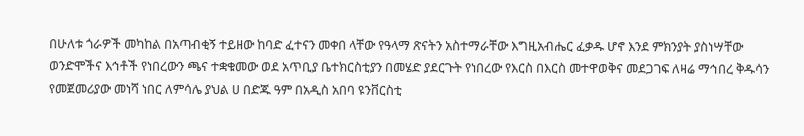በሁለቱ ጎራዎች መካከል በአጣብቂኝ ተይዘው ከባድ ፈተናን መቀበ ላቸው የዓላማ ጽናትን አስተማራቸው እግዚአብሔር ፈቃዱ ሆኖ እንደ ምክንያት ያስነሣቸው ወንድሞችና እኅቶች የነበረውን ጫና ተቋቁመው ወደ አጥቢያ ቤተክርስቲያን በመሄድ ያደርጉት የነበረው የእርስ በእርስ መተዋወቅና መደጋገፍ ለዛሬ ማኅበረ ቅዱሳን የመጀመሪያው መነሻ ነበር ለምሳሌ ያህል ሀ በድጁ ዓም በአዲስ አበባ ዩንቨርስቲ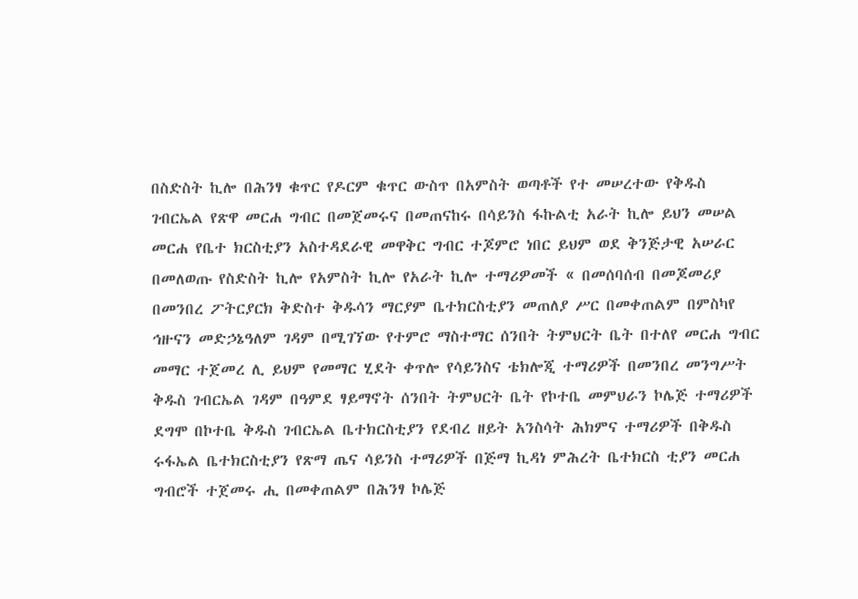በስድስት ኪሎ በሕንፃ ቁጥር የዶርም ቁጥር ውስጥ በአምስት ወጣቶች የተ መሠረተው የቅዱስ ገብርኤል የጽዋ መርሐ ግብር በመጀመሩና በመጠናከሩ በሳይንስ ፋኩልቲ አራት ኪሎ ይህን መሠል መርሐ የቤተ ክርስቲያን አስተዳደራዊ መዋቅር ግብር ተጆምሮ ነበር ይህም ወደ ቅንጅታዊ አሠራር በመለወጡ የስድስት ኪሎ የአምስት ኪሎ የአራት ኪሎ ተማሪዎመች « በመሰባሰብ በመጆመሪያ በመንበረ ፖትርያርክ ቅድስተ ቅዱሳን ማርያም ቤተክርስቲያን መጠለያ ሥር በመቀጠልም በምስካየ ኅዙናን መድኃኔዓለም ገዳም በሚገኘው የተምሮ ማስተማር ሰንበት ትምህርት ቤት በተለየ መርሐ ግብር መማር ተጀመረ ሊ ይህም የመማር ሂደት ቀጥሎ የሳይንስና ቴክሎጂ ተማሪዎች በመንበረ መንግሥት ቅዱስ ገብርኤል ገዳም በዓምደ ፃይማኖት ሰንበት ትምህርት ቤት የኮተቤ መምህራን ኮሌጅ ተማሪዎች ደግሞ በኮተቤ ቅዱስ ገብርኤል ቤተክርስቲያን የደብረ ዘይት አንስሳት ሕክምና ተማሪዎች በቅዱስ ሩፋኤል ቤተክርስቲያን የጽማ ጤና ሳይንስ ተማሪዎች በጅማ ኪዳነ ምሕረት ቤተክርስ ቲያን መርሐ ግብሮች ተጀመሩ ሒ በመቀጠልም በሕንፃ ኮሌጅ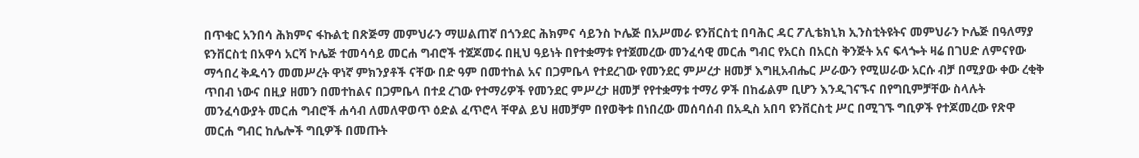በጥቁር አንበሳ ሕክምና ፋኩልቲ በጽጅማ መምህራን ማሠልጠኛ በጎንደር ሕክምና ሳይንስ ኮሌጅ በአሥመራ ዩንቨርስቲ በባሕር ዳር ፖሊቴክኒክ ኢንስቲትዩትና መምህራን ኮሌጅ በዓለማያ ዩንቨርስቲ በአዋሳ አርሻ ኮሌጅ ተመሳሳይ መርሐ ግብሮች ተጀጆመሩ በዚህ ዓይነት በየተቋማቱ የተጀመረው መንፈሳዊ መርሐ ግብር የአርስ በአርስ ቅንጅት አና ፍላጐት ዛሬ በገሀድ ለምናየው ማኅበረ ቅዱሳን መመሥረት ዋነኛ ምክንያቶች ናቸው በድ ዓም በመተከል አና በጋምቤላ የተደረገው የመንደር ምሥረታ ዘመቻ እግዚአብሔር ሥራውን የሚሠራው አርሱ ብቻ በሚያው ቀው ረቂቅ ጥበብ ነውና በዚያ ዘመን በመተከልና በጋምቤላ በተደ ረገው የተማሪዎች የመንደር ምሥረታ ዘመቻ የየተቋማቱ ተማሪ ዎች በከፊልም ቢሆን እንዲገናኙና በየግቢምቻቸው ስላሉት መንፈሳውያት መርሐ ግብሮች ሐሳብ ለመለዋወጥ ዕድል ፈጥሮላ ቸዋል ይህ ዘመቻም በየወቅቱ በነበረው መሰባሰብ በአዲስ አበባ ዩንቨርስቲ ሥር በሚገኙ ግቢዎች የተጆመረው የጽዋ መርሐ ግብር ከሌሎች ግቢዎች በመጡት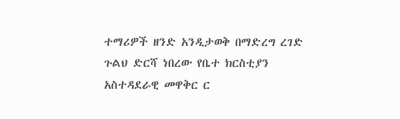ተማሪዎች ዘንድ አንዲታወቅ በማድረግ ረገድ ጉልህ ድርሻ ነበረው የቤተ ክርስቲያን አስተዳደራዊ መዋቅር ር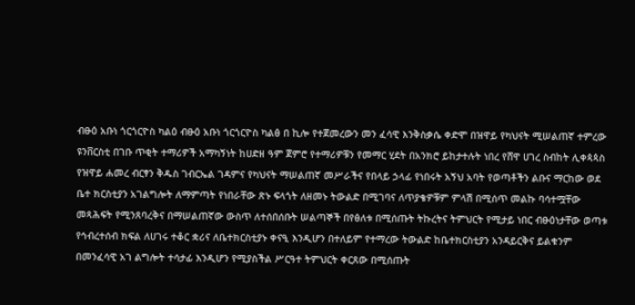ብፁዕ አቡነ ጎርጎርዮስ ካልዕ ብፁዕ አቡነ ጎርጎርዮስ ካልፅ በ ኪሎ የተጀመረውን መን ፈሳዊ እንቅስቃሴ ቀድሞ በዝዋይ የካህናት ሚሠልጠኛ ተምረው ዩንቨርስቲ በገቡ ጥቂት ተማሪዎች አማካኝነት ከሀድዘ ዓም ጀምሮ የተማሪዎቹን የመማር ሂደት በአንክሮ ይከታተሉት ነበረ የሸዋ ሀገረ ስብከት ሊቀጳጳስ የዝዋይ ሐመረ ብርፃን ቅዱስ ገብርኤል ገዳምና የካህናት ማሠልጠኛ መሥራችና የበላይ ኃላፊ የነበሩት አኝህ አባት የወጣቶችን ልቡና ማርከው ወደ ቤተ ክርስቲያን አገልግሎት ለማምጣት የነበራቸው ጽኑ ፍላጎት ለዘመኑ ትውልድ በሚገባና ለጥያቄዎቹም ምላሽ በሚሰጥ መልኩ ባሳተሟቸው መጻሕፍት የሚንጸባረቅና በማሠልጠኛው ውስጥ ለተሰበሰቡት ሠልጣኞች በየፅለቱ በሚሰጡት ትኩረትና ትምህርት የሚታይ ነበር ብፁዕነታቸው ወጣቱ የኅብረተሰብ ክፍል ለሀገሩ ተቆር ቋሪና ለቤተክርስቲያኑ ቀናዒ እንዲሆን በተለይም የተማረው ትውልድ ከቤተክርስቲያን አንዳይርቅና ይልቁንም በመንፈሳዊ አገ ልግሎት ተሳታፊ እንዲሆን የሚያስችል ሥርዓተ ትምህርት ቀርጸው በሚሰጡት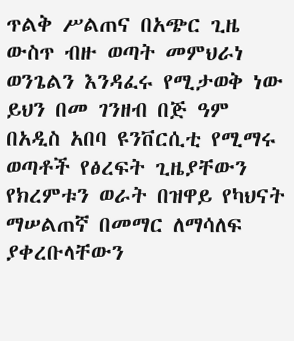ጥልቅ ሥልጠና በአጭር ጊዜ ውስጥ ብዙ ወጣት መምህራነ ወንጌልን እንዳፈሩ የሚታወቅ ነው ይህን በመ ገንዘብ በጅ ዓም በአዲስ አበባ ዩንቨርሲቲ የሚማሩ ወጣቶች የፅረፍት ጊዜያቸውን የክረምቱን ወራት በዝዋይ የካህናት ማሠልጠኛ በመማር ለማሳለፍ ያቀረቡላቸውን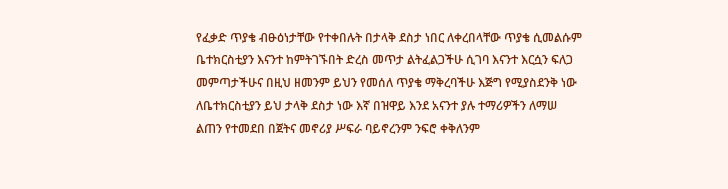የፈቃድ ጥያቄ ብፁዕነታቸው የተቀበሉት በታላቅ ደስታ ነበር ለቀረበላቸው ጥያቄ ሲመልሱም ቤተክርስቲያን እናንተ ከምትገኙበት ድረስ መጥታ ልትፈልጋችሁ ሲገባ እናንተ እርሷን ፍለጋ መምጣታችሁና በዚህ ዘመንም ይህን የመሰለ ጥያቄ ማቅረባችሁ እጅግ የሚያስደንቅ ነው ለቤተክርስቲያን ይህ ታላቅ ደስታ ነው እኛ በዝዋይ እንደ አናንተ ያሉ ተማሪዎችን ለማሠ ልጠን የተመደበ በጀትና መኖሪያ ሥፍራ ባይኖረንም ንፍሮ ቀቅለንም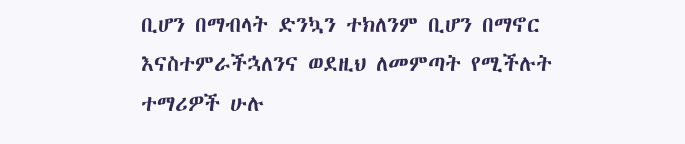ቢሆን በማብላት ድንኳን ተክለንም ቢሆን በማኖር እናስተምራችኋለንና ወደዚህ ለመምጣት የሚችሉት ተማሪዎች ሁሉ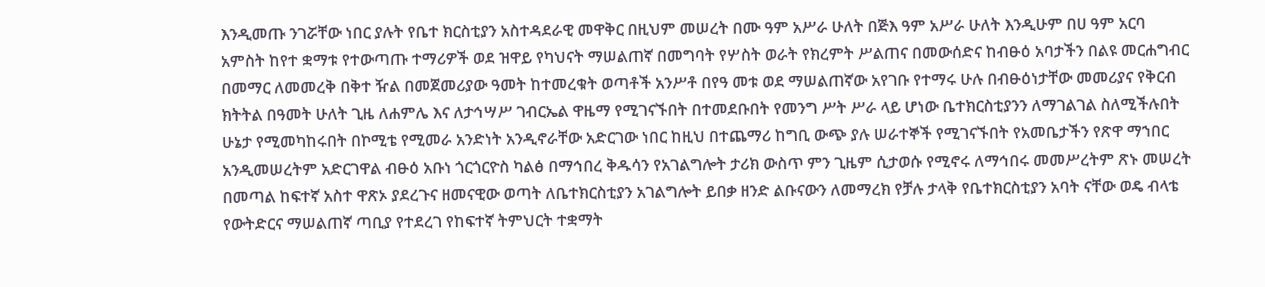እንዲመጡ ንገሯቸው ነበር ያሉት የቤተ ክርስቲያን አስተዳደራዊ መዋቅር በዚህም መሠረት በሙ ዓም አሥራ ሁለት በጅእ ዓም አሥራ ሁለት እንዲሁም በሀ ዓም አርባ አምስት ከየተ ቋማቱ የተውጣጡ ተማሪዎች ወደ ዝዋይ የካህናት ማሠልጠኛ በመግባት የሦስት ወራት የክረምት ሥልጠና በመውሰድና ከብፁዕ አባታችን በልዩ መርሐግብር በመማር ለመመረቅ በቅተ ዥል በመጀመሪያው ዓመት ከተመረቁት ወጣቶች አንሥቶ በየዓ መቱ ወደ ማሠልጠኛው አየገቡ የተማሩ ሁሉ በብፁዕነታቸው መመሪያና የቅርብ ክትትል በዓመት ሁለት ጊዜ ለሐምሌ እና ለታኅሣሥ ገብርኤል ዋዜማ የሚገናኙበት በተመደቡበት የመንግ ሥት ሥራ ላይ ሆነው ቤተክርስቲያንን ለማገልገል ስለሚችሉበት ሁኔታ የሚመካከሩበት በኮሚቴ የሚመራ አንድነት አንዲኖራቸው አድርገው ነበር ከዚህ በተጨማሪ ከግቢ ውጭ ያሉ ሠራተኞች የሚገናኙበት የአመቤታችን የጽዋ ማኀበር አንዲመሠረትም አድርገዋል ብፁዕ አቡነ ጎርጎርዮስ ካልፅ በማኅበረ ቅዱሳን የአገልግሎት ታሪክ ውስጥ ምን ጊዜም ሲታወሱ የሚኖሩ ለማኅበሩ መመሥረትም ጽኑ መሠረት በመጣል ከፍተኛ አስተ ዋጽኦ ያደረጉና ዘመናዊው ወጣት ለቤተክርስቲያን አገልግሎት ይበቃ ዘንድ ልቡናውን ለመማረክ የቻሉ ታላቅ የቤተክርስቲያን አባት ናቸው ወዴ ብላቴ የውትድርና ማሠልጠኛ ጣቢያ የተደረገ የከፍተኛ ትምህርት ተቋማት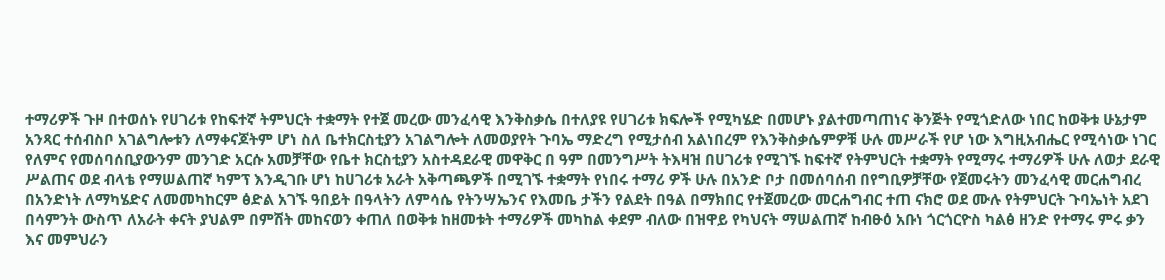ተማሪዎች ጉዞ በተወሰኑ የሀገሪቱ የከፍተኛ ትምህርት ተቋማት የተጀ መረው መንፈሳዊ እንቅስቃሴ በተለያዩ የሀገሪቱ ክፍሎች የሚካሄድ በመሆኑ ያልተመጣጠነና ቅንጅት የሚጎድለው ነበር ከወቅቱ ሁኔታም አንጻር ተሰብስቦ አገልግሎቱን ለማቀናጆትም ሆነ ስለ ቤተክርስቲያን አገልግሎት ለመወያየት ጉባኤ ማድረግ የሚታሰብ አልነበረም የእንቅስቃሴምዎቹ ሁሉ መሥራች የሆ ነው እግዚአብሔር የሚሳነው ነገር የለምና የመሰባሰቢያውንም መንገድ አርሱ አመቻቸው የቤተ ክርስቲያን አስተዳደራዊ መዋቅር በ ዓም በመንግሥት ትእዛዝ በሀገሪቱ የሚገኙ ከፍተኛ የትምህርት ተቋማት የሚማሩ ተማሪዎች ሁሉ ለወታ ደራዊ ሥልጠና ወደ ብላቴ የማሠልጠኛ ካምፕ እንዲገቡ ሆነ ከሀገሪቱ አራት አቅጣጫዎች በሚገኙ ተቋማት የነበሩ ተማሪ ዎች ሁሉ በአንድ ቦታ በመሰባሰብ በየግቢዎቻቸው የጀመሩትን መንፈሳዊ መርሐግብረ በአንድነት ለማካሄድና ለመመካከርም ፅድል አገኙ ዓበይት በዓላትን ለምሳሴ የትንሣኤንና የእመቤ ታችን የልደት በዓል በማክበር የተጀመረው መርሐግብር ተጠ ናክሮ ወደ ሙሉ የትምህርት ጉባኤነት አደገ በሳምንት ውስጥ ለአራት ቀናት ያህልም በምሽት መከናወን ቀጠለ በወቅቱ ከዘመቱት ተማሪዎች መካከል ቀደም ብለው በዝዋይ የካህናት ማሠልጠኛ ከብፁዕ አቡነ ጎርጎርዮስ ካልፅ ዘንድ የተማሩ ምሩ ቃን እና መምህራን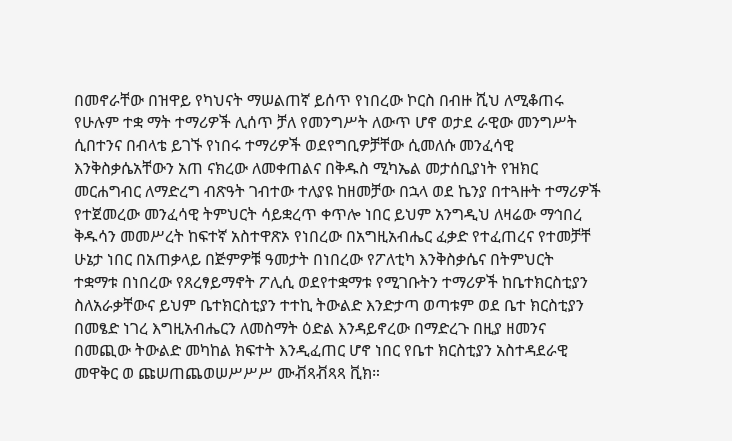በመኖራቸው በዝዋይ የካህናት ማሠልጠኛ ይሰጥ የነበረው ኮርስ በብዙ ሺህ ለሚቆጠሩ የሁሉም ተቋ ማት ተማሪዎች ሊሰጥ ቻለ የመንግሥት ለውጥ ሆኖ ወታደ ራዊው መንግሥት ሲበተንና በብላቴ ይገኙ የነበሩ ተማሪዎች ወደየግቢዎቻቸው ሲመለሱ መንፈሳዊ እንቅስቃሴአቸውን አጠ ናክረው ለመቀጠልና በቅዱስ ሚካኤል መታሰቢያነት የዝክር መርሐግብር ለማድረግ ብጽዓት ገብተው ተለያዩ ከዘመቻው በኋላ ወደ ኬንያ በተጓዙት ተማሪዎች የተጀመረው መንፈሳዊ ትምህርት ሳይቋረጥ ቀጥሎ ነበር ይህም አንግዲህ ለዛሬው ማኅበረ ቅዱሳን መመሥረት ከፍተኛ አስተዋጽኦ የነበረው በአግዚአብሔር ፈቃድ የተፈጠረና የተመቻቸ ሁኔታ ነበር በአጠቃላይ በጅምዎቹ ዓመታት በነበረው የፖለቲካ እንቅስቃሴና በትምህርት ተቋማቱ በነበረው የጸረፃይማኖት ፖሊሲ ወደየተቋማቱ የሚገቡትን ተማሪዎች ከቤተክርስቲያን ስለአራቃቸውና ይህም ቤተክርስቲያን ተተኪ ትውልድ እንድታጣ ወጣቱም ወደ ቤተ ክርስቲያን በመፄድ ነገረ እግዚአብሔርን ለመስማት ዕድል እንዳይኖረው በማድረጉ በዚያ ዘመንና በመጪው ትውልድ መካከል ክፍተት እንዲፈጠር ሆኖ ነበር የቤተ ክርስቲያን አስተዳደራዊ መዋቅር ወ ጩሠጠጨወሠሥሥሥ ሙቭጻቭጻጻ ቪክ።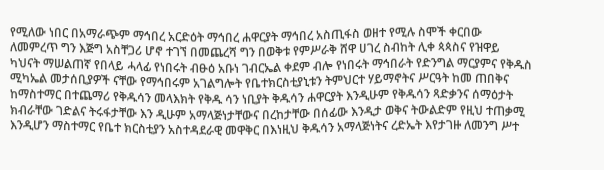የሚለው ነበር በአማራጭም ማኅበረ አርድዕት ማኅበረ ሐዋርያት ማኅበረ አስጢፋስ ወዘተ የሚሉ ስሞች ቀርበው ለመምረጥ ግን እጅግ አስቸጋሪ ሆኖ ተገኘ በመጨረሻ ግን በወቅቱ የምሥራቅ ሸዋ ሀገረ ስብከት ሊቀ ጳጳስና የዝዋይ ካህናት ማሠልጠኛ የበላይ ሓላፊ የነበሩት ብፁዕ አቡነ ገብርኤል ቀደም ብሎ የነበሩት ማኅበራት የድንግል ማርያምና የቅዱስ ሚካኤል መታሰቢያዎች ናቸው የማኅበሩም አገልግሎት የቤተክርስቲያኒቱን ትምህርተ ሃይማኖትና ሥርዓት ከመ ጠበቅና ከማስተማር በተጨማሪ የቅዱሳን መላእክት የቅዱ ሳን ነቢያት ቅዱሳን ሐዋርያት እንዲሁም የቅዱሳን ጻድቃንና ሰማዕታት ክብራቸው ገድልና ትሩፋታቸው እን ዲሁም አማላጅነታቸውና በረከታቸው በሰፊው እንዲታ ወቅና ትውልድም የዚህ ተጠቃሚ እንዲሆን ማስተማር የቤተ ክርስቲያን አስተዳደራዊ መዋቅር በእነዚህ ቅዱሳን አማላጅነትና ረድኤት እየታገዙ ለመንግ ሥተ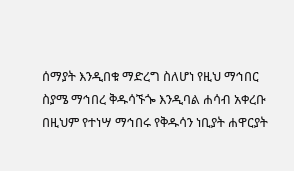ሰማያት እንዲበቁ ማድረግ ስለሆነ የዚህ ማኅበር ስያሜ ማኅበረ ቅዱሳኙጐ እንዲባል ሐሳብ አቀረቡ በዚህም የተነሣ ማኅበሩ የቅዱሳን ነቢያት ሐዋርያት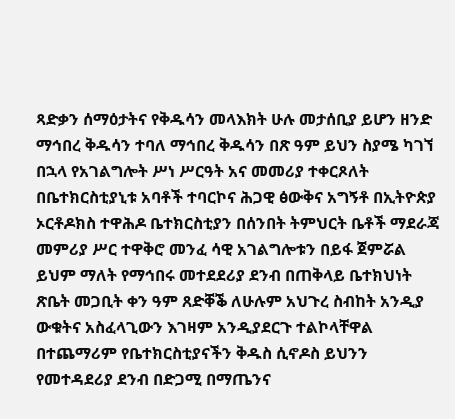ጻድቃን ሰማዕታትና የቅዱሳን መላእክት ሁሉ መታሰቢያ ይሆን ዘንድ ማኅበረ ቅዱሳን ተባለ ማኅበረ ቅዱሳን በጽ ዓም ይህን ስያሜ ካገኘ በኋላ የአገልግሎት ሥነ ሥርዓት አና መመሪያ ተቀርጾለት በቤተክርስቲያኒቱ አባቶች ተባርኮና ሕጋዊ ፅውቅና አግኝቶ በኢትዮጵያ ኦርቶዶክስ ተዋሕዶ ቤተክርስቲያን በሰንበት ትምህርት ቤቶች ማደራጃ መምሪያ ሥር ተዋቅሮ መንፈ ሳዊ አገልግሎቱን በይፋ ጀምሯል ይህም ማለት የማኅበሩ መተደደሪያ ደንብ በጠቅላይ ቤተክህነት ጽቤት መጋቢት ቀን ዓም ጸድቐቕ ለሁሉም አህጉረ ስብከት አንዲያ ውቁትና አስፈላጊውን እገዛም አንዲያደርጉ ተልኮላቸዋል በተጨማሪም የቤተክርስቲያናችን ቅዱስ ሲኖዶስ ይህንን የመተዳደሪያ ደንብ በድጋሚ በማጤንና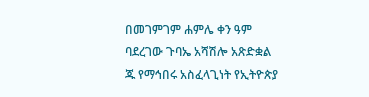በመገምገም ሐምሌ ቀን ዓም ባደረገው ጉባኤ አሻሽሎ አጽድቋል ጁ የማኅበሩ አስፈላጊነት የኢትዮጵያ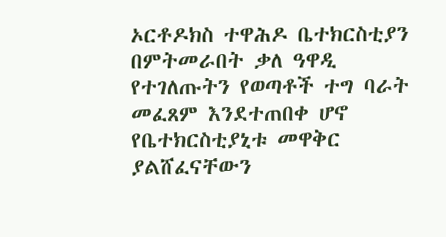ኦርቶዶክስ ተዋሕዶ ቤተክርስቲያን በምትመራበት ቃለ ዓዋዲ የተገለጡትን የወጣቶች ተግ ባራት መፈጸም እንደተጠበቀ ሆኖ የቤተክርስቲያኒቱ መዋቅር ያልሸፈናቸውን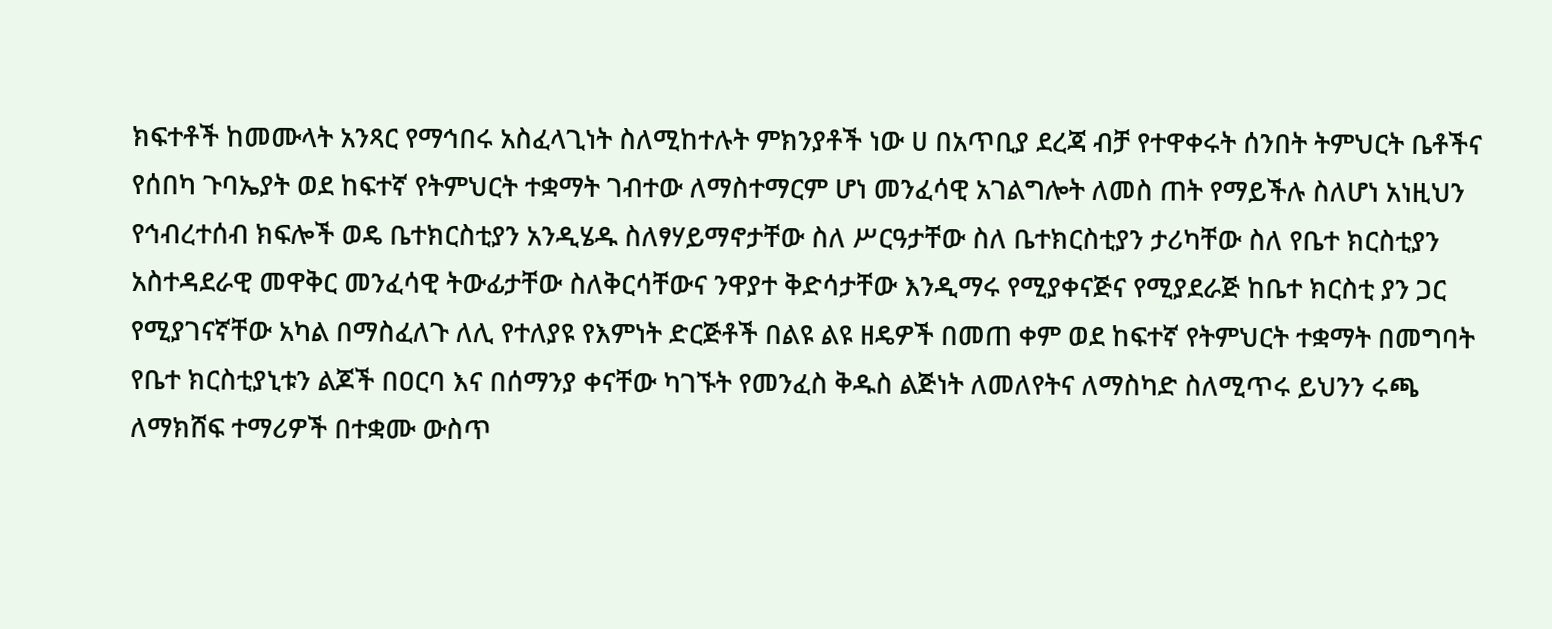ክፍተቶች ከመሙላት አንጻር የማኅበሩ አስፈላጊነት ስለሚከተሉት ምክንያቶች ነው ሀ በአጥቢያ ደረጃ ብቻ የተዋቀሩት ሰንበት ትምህርት ቤቶችና የሰበካ ጉባኤያት ወደ ከፍተኛ የትምህርት ተቋማት ገብተው ለማስተማርም ሆነ መንፈሳዊ አገልግሎት ለመስ ጠት የማይችሉ ስለሆነ አነዚህን የኅብረተሰብ ክፍሎች ወዴ ቤተክርስቲያን አንዲሄዱ ስለፃሃይማኖታቸው ስለ ሥርዓታቸው ስለ ቤተክርስቲያን ታሪካቸው ስለ የቤተ ክርስቲያን አስተዳደራዊ መዋቅር መንፈሳዊ ትውፊታቸው ስለቅርሳቸውና ንዋያተ ቅድሳታቸው እንዲማሩ የሚያቀናጅና የሚያደራጅ ከቤተ ክርስቲ ያን ጋር የሚያገናኛቸው አካል በማስፈለጉ ለሊ የተለያዩ የእምነት ድርጅቶች በልዩ ልዩ ዘዴዎች በመጠ ቀም ወደ ከፍተኛ የትምህርት ተቋማት በመግባት የቤተ ክርስቲያኒቱን ልጆች በዐርባ እና በሰማንያ ቀናቸው ካገኙት የመንፈስ ቅዱስ ልጅነት ለመለየትና ለማስካድ ስለሚጥሩ ይህንን ሩጫ ለማክሸፍ ተማሪዎች በተቋሙ ውስጥ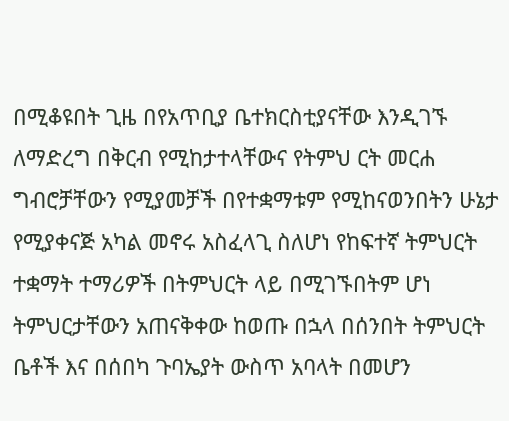በሚቆዩበት ጊዜ በየአጥቢያ ቤተክርስቲያናቸው እንዲገኙ ለማድረግ በቅርብ የሚከታተላቸውና የትምህ ርት መርሐ ግብሮቻቸውን የሚያመቻች በየተቋማቱም የሚከናወንበትን ሁኔታ የሚያቀናጅ አካል መኖሩ አስፈላጊ ስለሆነ የከፍተኛ ትምህርት ተቋማት ተማሪዎች በትምህርት ላይ በሚገኙበትም ሆነ ትምህርታቸውን አጠናቅቀው ከወጡ በኋላ በሰንበት ትምህርት ቤቶች እና በሰበካ ጉባኤያት ውስጥ አባላት በመሆን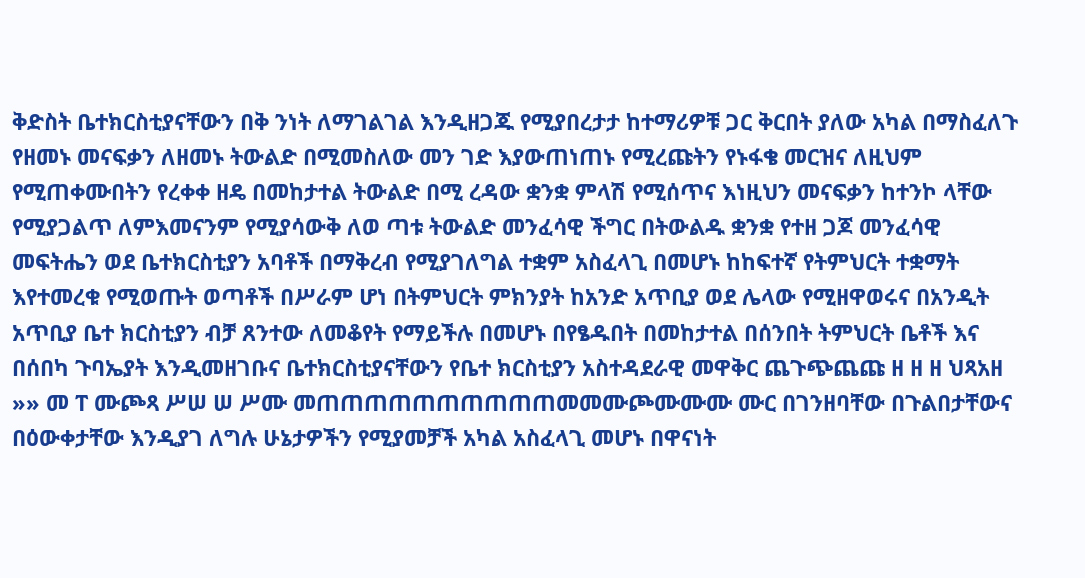ቅድስት ቤተክርስቲያናቸውን በቅ ንነት ለማገልገል እንዲዘጋጁ የሚያበረታታ ከተማሪዎቹ ጋር ቅርበት ያለው አካል በማስፈለጉ የዘመኑ መናፍቃን ለዘመኑ ትውልድ በሚመስለው መን ገድ እያውጠነጠኑ የሚረጩትን የኑፋቄ መርዝና ለዚህም የሚጠቀሙበትን የረቀቀ ዘዴ በመከታተል ትውልድ በሚ ረዳው ቋንቋ ምላሽ የሚሰጥና እነዚህን መናፍቃን ከተንኮ ላቸው የሚያጋልጥ ለምእመናንም የሚያሳውቅ ለወ ጣቱ ትውልድ መንፈሳዊ ችግር በትውልዱ ቋንቋ የተዘ ጋጆ መንፈሳዊ መፍትሔን ወደ ቤተክርስቲያን አባቶች በማቅረብ የሚያገለግል ተቋም አስፈላጊ በመሆኑ ከከፍተኛ የትምህርት ተቋማት እየተመረቁ የሚወጡት ወጣቶች በሥራም ሆነ በትምህርት ምክንያት ከአንድ አጥቢያ ወደ ሌላው የሚዘዋወሩና በአንዲት አጥቢያ ቤተ ክርስቲያን ብቻ ጸንተው ለመቆየት የማይችሉ በመሆኑ በየፄዱበት በመከታተል በሰንበት ትምህርት ቤቶች እና በሰበካ ጉባኤያት እንዲመዘገቡና ቤተክርስቲያናቸውን የቤተ ክርስቲያን አስተዳደራዊ መዋቅር ጨጉጭጨጩ ዘ ዘ ዘ ህጻአዘ »» መ ፐ ሙጮጻ ሥሠ ሠ ሥሙ መጠጠጠጠጠጠጠጠጠጠመመሙጮሙሙሙ ሙር በገንዘባቸው በጉልበታቸውና በዕውቀታቸው እንዲያገ ለግሉ ሁኔታዎችን የሚያመቻች አካል አስፈላጊ መሆኑ በዋናነት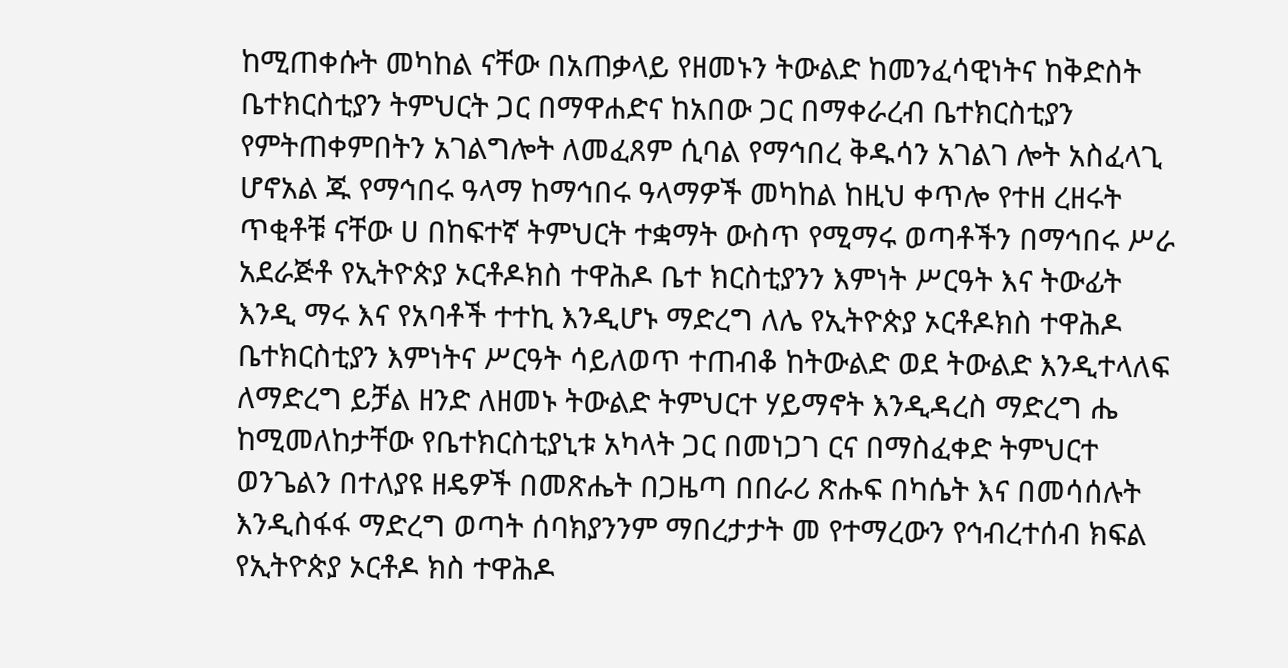ከሚጠቀሱት መካከል ናቸው በአጠቃላይ የዘመኑን ትውልድ ከመንፈሳዊነትና ከቅድስት ቤተክርስቲያን ትምህርት ጋር በማዋሐድና ከአበው ጋር በማቀራረብ ቤተክርስቲያን የምትጠቀምበትን አገልግሎት ለመፈጸም ሲባል የማኅበረ ቅዱሳን አገልገ ሎት አስፈላጊ ሆኖአል ጁ የማኅበሩ ዓላማ ከማኅበሩ ዓላማዎች መካከል ከዚህ ቀጥሎ የተዘ ረዘሩት ጥቂቶቹ ናቸው ሀ በከፍተኛ ትምህርት ተቋማት ውስጥ የሚማሩ ወጣቶችን በማኅበሩ ሥራ አደራጅቶ የኢትዮጵያ ኦርቶዶክስ ተዋሕዶ ቤተ ክርስቲያንን እምነት ሥርዓት እና ትውፊት እንዲ ማሩ እና የአባቶች ተተኪ እንዲሆኑ ማድረግ ለሌ የኢትዮጵያ ኦርቶዶክስ ተዋሕዶ ቤተክርስቲያን እምነትና ሥርዓት ሳይለወጥ ተጠብቆ ከትውልድ ወደ ትውልድ እንዲተላለፍ ለማድረግ ይቻል ዘንድ ለዘመኑ ትውልድ ትምህርተ ሃይማኖት እንዲዳረስ ማድረግ ሔ ከሚመለከታቸው የቤተክርስቲያኒቱ አካላት ጋር በመነጋገ ርና በማስፈቀድ ትምህርተ ወንጌልን በተለያዩ ዘዴዎች በመጽሔት በጋዜጣ በበራሪ ጽሑፍ በካሴት እና በመሳሰሉት እንዲስፋፋ ማድረግ ወጣት ሰባክያንንም ማበረታታት መ የተማረውን የኅብረተሰብ ክፍል የኢትዮጵያ ኦርቶዶ ክስ ተዋሕዶ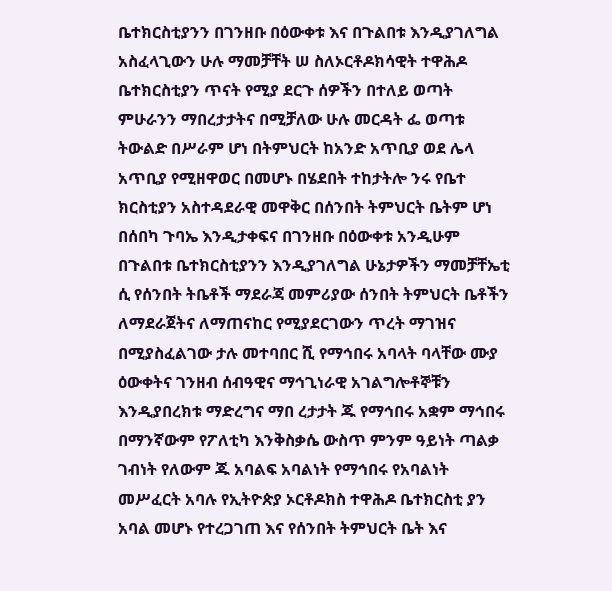ቤተክርስቲያንን በገንዘቡ በዕውቀቱ እና በጉልበቱ እንዲያገለግል አስፈላጊውን ሁሉ ማመቻቸት ሠ ስለኦርቶዶክሳዊት ተዋሕዶ ቤተክርስቲያን ጥናት የሚያ ደርጉ ሰዎችን በተለይ ወጣት ምሁራንን ማበረታታትና በሚቻለው ሁሉ መርዳት ፌ ወጣቱ ትውልድ በሥራም ሆነ በትምህርት ከአንድ አጥቢያ ወደ ሌላ አጥቢያ የሚዘዋወር በመሆኑ በሄደበት ተከታትሎ ንሩ የቤተ ክርስቲያን አስተዳደራዊ መዋቅር በሰንበት ትምህርት ቤትም ሆነ በሰበካ ጉባኤ እንዲታቀፍና በገንዘቡ በዕውቀቱ አንዲሁም በጉልበቱ ቤተክርስቲያንን እንዲያገለግል ሁኔታዎችን ማመቻቸኤቲ ሲ የሰንበት ትቤቶች ማደራጃ መምሪያው ሰንበት ትምህርት ቤቶችን ለማደራጀትና ለማጠናከር የሚያደርገውን ጥረት ማገዝና በሚያስፈልገው ታሉ መተባበር ሺ የማኅበሩ አባላት ባላቸው ሙያ ዕውቀትና ገንዘብ ሰብዓዊና ማኅጊነራዊ አገልግሎቶኞቹን እንዲያበረክቱ ማድረግና ማበ ረታታት ጁ የማኅበሩ አቋም ማኅበሩ በማንኛውም የፖለቲካ እንቅስቃሴ ውስጥ ምንም ዓይነት ጣልቃ ገብነት የለውም ጁ አባልፍ አባልነት የማኅበሩ የአባልነት መሥፈርት አባሉ የኢትዮጵያ ኦርቶዶክስ ተዋሕዶ ቤተክርስቲ ያን አባል መሆኑ የተረጋገጠ እና የሰንበት ትምህርት ቤት እና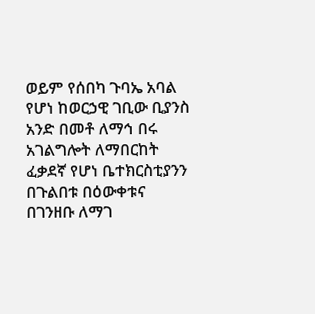ወይም የሰበካ ጉባኤ አባል የሆነ ከወርኃዊ ገቢው ቢያንስ አንድ በመቶ ለማኅ በሩ አገልግሎት ለማበርከት ፈቃደኛ የሆነ ቤተክርስቲያንን በጉልበቱ በዕውቀቱና በገንዘቡ ለማገ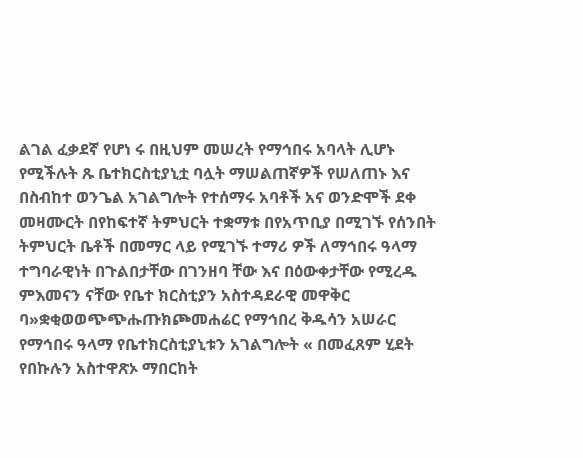ልገል ፈቃደኛ የሆነ ሩ በዚህም መሠረት የማኅበሩ አባላት ሊሆኑ የሚችሉት ጹ ቤተክርስቲያኒቷ ባሏት ማሠልጠኛዎች የሠለጠኑ እና በስብከተ ወንጌል አገልግሎት የተሰማሩ አባቶች አና ወንድሞች ደቀ መዛሙርት በየከፍተኛ ትምህርት ተቋማቱ በየአጥቢያ በሚገኙ የሰንበት ትምህርት ቤቶች በመማር ላይ የሚገኙ ተማሪ ዎች ለማኅበሩ ዓላማ ተግባራዊነት በጉልበታቸው በገንዘባ ቸው እና በዕውቀታቸው የሚረዱ ምእመናን ናቸው የቤተ ክርስቲያን አስተዳደራዊ መዋቅር ባ»ቋቂወወጭጭሑጡክጮመሐሬር የማኅበረ ቅዱሳን አሠራር የማኅበሩ ዓላማ የቤተክርስቲያኒቱን አገልግሎት « በመፈጸም ሂደት የበኩሉን አስተዋጽኦ ማበርከት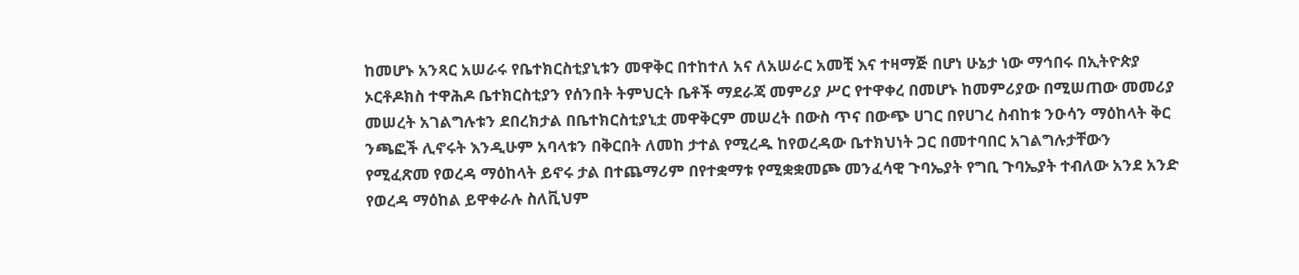ከመሆኑ አንጻር አሠራሩ የቤተክርስቲያኒቱን መዋቅር በተከተለ አና ለአሠራር አመቺ እና ተዛማጅ በሆነ ሁኔታ ነው ማኅበሩ በኢትዮጵያ ኦርቶዶክስ ተዋሕዶ ቤተክርስቲያን የሰንበት ትምህርት ቤቶች ማደራጃ መምሪያ ሥር የተዋቀረ በመሆኑ ከመምሪያው በሚሠጠው መመሪያ መሠረት አገልግሉቱን ደበረክታል በቤተክርስቲያኒቷ መዋቅርም መሠረት በውስ ጥና በውጭ ሀገር በየሀገረ ስብከቱ ንዑሳን ማዕከላት ቅር ንጫፎች ሊኖሩት እንዲሁም አባላቱን በቅርበት ለመከ ታተል የሚረዱ ከየወረዳው ቤተክህነት ጋር በመተባበር አገልግሉታቸውን የሚፈጽመ የወረዳ ማዕከላት ይኖሩ ታል በተጨማሪም በየተቋማቱ የሚቋቋመጮ መንፈሳዊ ጉባኤያት የግቢ ጉባኤያት ተብለው አንደ አንድ የወረዳ ማዕከል ይዋቀራሉ ስለቪህም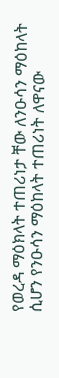የወረዳ ማዕክላት ተጠሪነታ ቸው ለንዑሳን ማዕከላት ሲሆን የንዑሳን ማዕከላት ተጠሪነት ለዋናው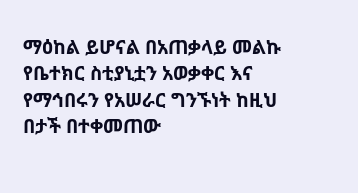ማዕከል ይሆናል በአጠቃላይ መልኩ የቤተክር ስቲያኒቷን አወቃቀር እና የማኅበሩን የአሠራር ግንኙነት ከዚህ በታች በተቀመጠው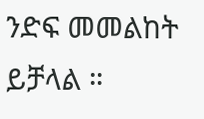ንድፍ መመልከት ይቻላል ።